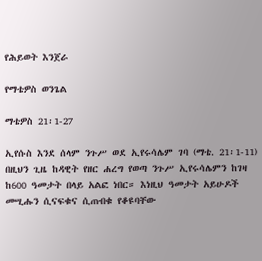የሕይወት እንጀራ

የማቴዎስ ወንጌል

ማቴዎስ 21፡1-27

ኢየሱስ እንደ ሰላም ንጉሥ ወደ ኢየሩሳሌም ገባ (ማቴ. 21፡1-11) በዚህን ጊዜ ከዳዊት የዘር ሐረግ የወጣ ንጉሥ ኢየሩሳሌምን ከገዛ ከ600 ዓመታት በላይ አልፎ ነበር። እነዚህ ዓመታት አይሁዶች መሢሑን ሲናፍቁና ሲጠብቁ የቆዩባቸው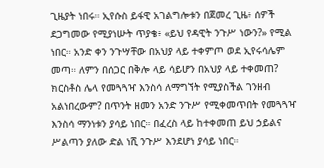ጊዜያት ነበሩ። ኢየሱስ ይፋዊ አገልግሎቱን በጀመረ ጊዜ፥ ሰዎች ደጋግመው የሚያነሡት ጥያቄ፥ «ይህ የዳዊት ንጉሥ ነውን?» የሚል ነበር። አንድ ቀን ንጉሣቸው በአህያ ላይ ተቀምጦ ወደ ኢየሩሳሌም መጣ። ለምን በሰጋር በቅሎ ላይ ሳይሆን በአህያ ላይ ተቀመጠ? ክርስቶስ ሌላ የመጓጓዣ እንስሳ ለማግኘት የሚያስችል ገንዘብ አልነበረውም? በጥንት ዘመን አንድ ንጉሥ የሚቀመጥበት የመጓጓዣ እንስሳ ማንነቱን ያሳይ ነበር። በፈረስ ላይ ከተቀመጠ ይህ ኃይልና ሥልጣን ያለው ድል ነሺ ንጉሥ እንደሆነ ያሳይ ነበር።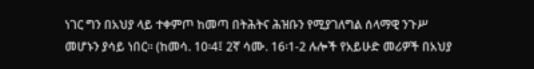ነገር ግን በአህያ ላይ ተቀምጦ ከመጣ በትሕትና ሕዝቡን የሚያገለግል ሰላማዊ ንጉሥ መሆኑን ያሳይ ነበር። (ከመሳ. 10፡4፤ 2ኛ ሳሙ. 16፡1-2 ሉሎች የአይሁድ መሪዎች በአህያ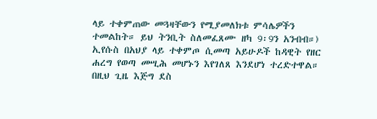ላይ ተቀምጠው መጓዛቸውን የሚያመለክቱ ምሳሌዎችን ተመልከት። ይህ ትንቢት ስለመፈጸሙ ዘካ 9፡9ን አንብብ።) ኢየሱስ በአህያ ላይ ተቀምጦ ሲመጣ አይሁዶች ከዳዊት የዘር ሐረግ የወጣ መሢሕ መሆኑን እየገለጸ እንደሆነ ተረድተዋል። በዚህ ጊዜ እጅግ ደስ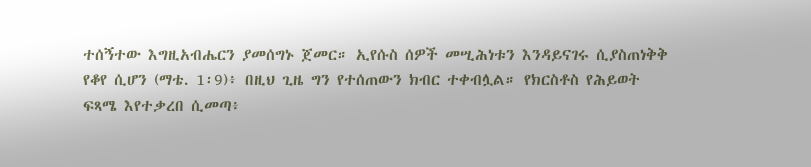ተሰኝተው እግዚአብሔርን ያመሰግኑ ጀመር። ኢየሱስ ሰዎች መሢሕነቱን እንዳይናገሩ ሲያስጠነቅቅ የቆየ ሲሆን (ማቴ. 1፡9)፥ በዚህ ጊዜ ግን የተሰጠውን ክብር ተቀብሏል። የክርስቶስ የሕይወት ፍጻሜ እየተቃረበ ሲመጣ፥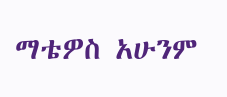ማቴዎስ አሁንም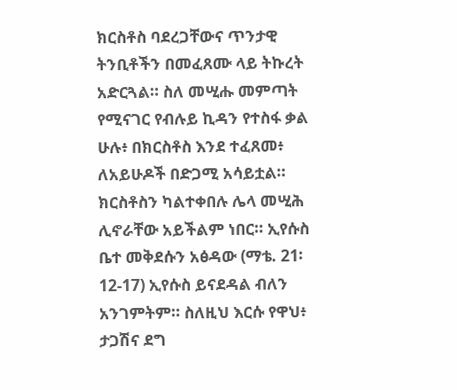ክርስቶስ ባደረጋቸውና ጥንታዊ ትንቢቶችን በመፈጸሙ ላይ ትኩረት አድርጓል። ስለ መሢሑ መምጣት የሚናገር የብሉይ ኪዳን የተስፋ ቃል ሁሉ፥ በክርስቶስ እንደ ተፈጸመ፥ ለአይሁዶች በድጋሚ አሳይቷል። ክርስቶስን ካልተቀበሉ ሌላ መሢሕ ሊኖራቸው አይችልም ነበር። ኢየሱስ ቤተ መቅደሱን አፅዳው (ማቴ. 21፡12-17) ኢየሱስ ይናደዳል ብለን አንገምትም። ስለዚህ እርሱ የዋህ፥ ታጋሽና ደግ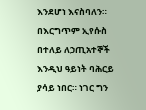እንደሆነ እናስባለን። በእርግጥም ኢየሱስ በተለይ ለኃጢአተኞች እንዲህ ዓይነት ባሕርይ ያሳይ ነበር። ነገር ግን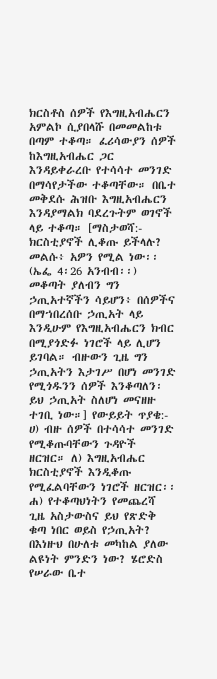ክርስቶስ ሰዎች የእግዚአብሔርን አምልኮ ሲያበላሹ በመመልከቱ በጣም ተቆጣ። ፈሪሳውያን ሰዎች ከእግዚአብሔር ጋር እንዳይቀራረቡ የተሳሳተ መንገድ በማሳየታችው ተቆጣቸው። በቤተ መቅደሱ ሕዝቡ እግዚአብሔርን እንዳያማልክ ባደረጉትም ወገኖች ላይ ተቆጣ። [ማስታወሻ:- ክርስቲያኖች ሊቆጡ ይችላሉ? መልሱ፥ አዎን የሚል ነው፡፡ (ኤፌ 4፡26 አንብብ፡፡) መቆጣት ያለብን ግን ኃጢአተኛችን ሳይሆን፥ በሰዎችና በማኀበረሰቡ ኃጢአት ላይ እንዲሁም የእግዚአብሔርን ክብር በሚያጎድፉ ነገሮች ላይ ሊሆን ይገባል። ብዙውን ጊዜ ግን ኃጢአትን እታገሥ በሆነ መንገድ የሚጎዱንን ሰዎች እንቆጣለን፡ ይህ ኃጢአት ስለሆነ መናዘዙ ተገቢ ነው።] የውይይት ጥያቄ:- ሀ) ብዙ ሰዎች በተሳሳተ መንገድ የሚቆጡባቸውን ጉዳዮች ዘርዝር። ለ) እግዚአብሔር ክርስቲያኖች እንዲቆጡ የሚፈልባቸውን ነገሮች ዘርዝር፡፡ ሐ) የተቆጣህነትን የመጨረሻ ጊዜ አስታውስና ይህ የጽድቅ ቁጣ ነበር ወይስ የኃጢአት? በእነዙህ በሁለቱ መካከል ያለው ልዩነት ምንድን ነው? ሄሮድስ የሠራው ቤተ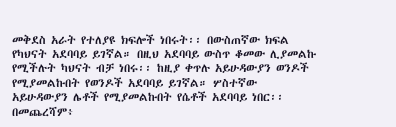መቅደስ አራት የተለያዩ ክፍሎች ነበሩት፡፡ በውስጠኛው ክፍል የካህናት አደባባይ ይገኛል። በዚህ አደባባይ ውስጥ ቆመው ሊያመልኩ የሚችሉት ካህናት ብቻ ነበሩ፡፡ ከዚያ ቀጥሉ አይሁዳውያን ወንዶች የሚያመልኩበት የወንዶች አደባባይ ይገኛል። ሦስተኛው አይሁዳውያን ሌቶች የሚያመልኩበት የሴቶች አደባባይ ነበር፡፡ በመጨረሻም፥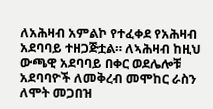ለአሕዛብ አምልኮ የተፈቀደ የአሕዛብ አደባባይ ተዘጋጅቷል። ለኣሕዛብ ከዚህ ውጫዊ አደባባይ በቀር ወደሌሎቹ አደባባዮች ለመቅረብ መሞከር ራስን ለሞት መጋበዝ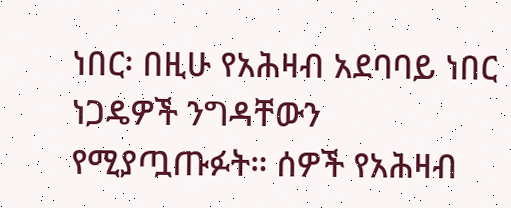ነበር፡ በዚሁ የአሕዛብ አደባባይ ነበር ነጋዴዎች ንግዳቸውን የሚያጧጡፉት። ሰዎች የአሕዛብ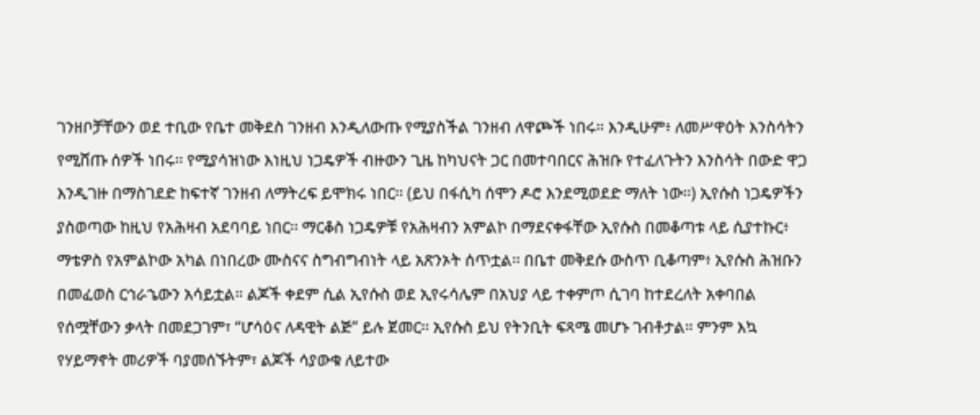ገንዘቦቻቸውን ወደ ተቢው የቤተ መቅደስ ገንዘብ እንዲለውጡ የሚያስችል ገንዘብ ለዋጮች ነበሩ። እንዲሁም፥ ለመሥዋዕት እንስሳትን የሚሸጡ ሰዎች ነበሩ፡፡ የሚያሳዝነው እነዚህ ነጋዴዎች ብዙውን ጊዜ ከካህናት ጋር በመተባበርና ሕዝቡ የተፈለጉትን እንስሳት በውድ ዋጋ እንዲገዙ በማስገደድ ከፍተኛ ገንዘብ ለማትረፍ ይሞክሩ ነበር፡፡ (ይህ በፋሲካ ሰሞን ዶሮ እንደሚወደድ ማለት ነው፡፡) ኢየሱስ ነጋዴዎችን ያስወጣው ከዚህ የአሕዛብ አደባባይ ነበር፡፡ ማርቆስ ነጋዴዎቹ የአሕዛብን አምልኮ በማደናቀፋቸው ኢየሱስ በመቆጣቱ ላይ ሲያተኩር፥ ማቴዎስ የአምልኮው አካል በነበረው ሙስናና ስግብግብነት ላይ አጽንኦት ሰጥቷል፡፡ በቤተ መቅደሱ ውስጥ ቢቆጣም፥ ኢየሱስ ሕዝቡን በመፈወስ ርኅራኄውን አሳይቷል። ልጆች ቀደም ሲል ኢየሱስ ወደ ኢየሩሳሌም በአህያ ላይ ተቀምጦ ሲገባ ከተደረለት አቀባበል የሰሟቸውን ቃላት በመደጋገም፣ “ሆሳዕና ለዳዊት ልጅ” ይሉ ጀመር፡፡ ኢየሱስ ይህ የትንቢት ፍጻሜ መሆኑ ገብቶታል። ምንም እኳ የሃይማኖት መሪዎች ባያመሰኙትም፣ ልጆች ሳያውቁ ለይተው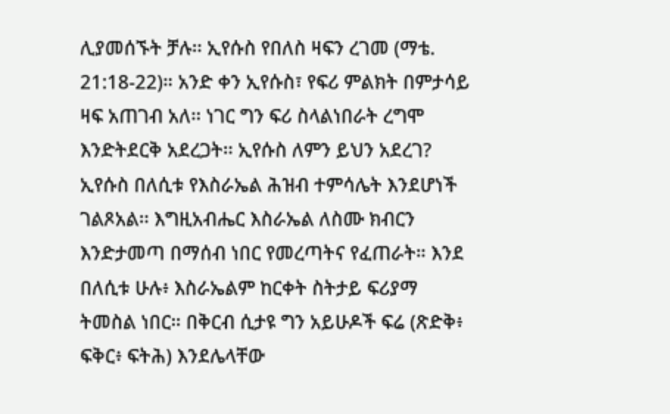ሊያመሰኙት ቻሉ፡፡ ኢየሱስ የበለስ ዛፍን ረገመ (ማቴ. 21:18-22)። አንድ ቀን ኢየሱስ፣ የፍሪ ምልክት በምታሳይ ዛፍ አጠገብ አለ፡፡ ነገር ግን ፍሪ ስላልነበራት ረግሞ እንድትደርቅ አደረጋት፡፡ ኢየሱስ ለምን ይህን አደረገ? ኢየሱስ በለሲቱ የእስራኤል ሕዝብ ተምሳሌት እንደሆነች ገልጾአል፡፡ እግዚአብሔር እስራኤል ለስሙ ክብርን እንድታመጣ በማሰብ ነበር የመረጣትና የፈጠራት። እንደ በለሲቱ ሁሉ፥ እስራኤልም ከርቀት ስትታይ ፍሪያማ ትመስል ነበር። በቅርብ ሲታዩ ግን አይሁዶች ፍሬ (ጽድቅ፥ ፍቅር፥ ፍትሕ) እንደሌላቸው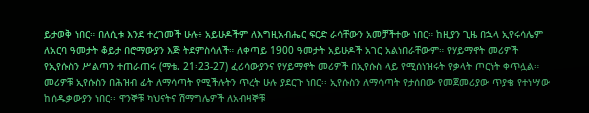ይታወቅ ነበር። በለሲቱ እንደ ተረገመች ሁሉ፥ አይሁዶችም ለእግዚአብሔር ፍርድ ራሳቸውን አመቻችተው ነበር። ከዚያን ጊዜ በኋላ ኢየሩሳሌም ለአርባ ዓመታት ቆይታ በሮማውያን እጅ ትደምስሳለች። ለቀጣይ 1900 ዓመታት አይሁዶች አገር አልነበራቸውም። የሃይማኖት መሪዎች የኢየሱስን ሥልጣን ተጠራጠሩ (ማቴ. 21፡23-27) ፈሪሳውያንና የሃይማኖት መሪዎች በኢየሱስ ላይ የሚሰነዝሩት የቃላት ጦርነት ቀጥሏል። መሪዎቹ ኢየሱስን በሕዝብ ፊት ለማሳጣት የሚችሉትን ጥረት ሁሉ ያደርጉ ነበር፡፡ ኢየሱስን ለማሳጣት የታሰበው የመጀመሪያው ጥያቄ የተነሣው ከሰዱቃውያን ነበር፡፡ ዋንኞቹ ካህናትና ሽማግሌዎች ለአብዛኞቹ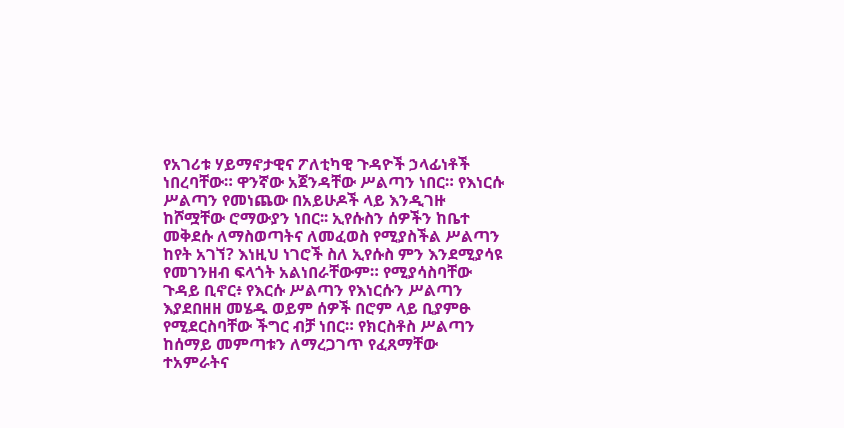የአገሪቱ ሃይማኖታዊና ፖለቲካዊ ጉዳዮች ኃላፊነቶች ነበረባቸው። ዋንኛው አጀንዳቸው ሥልጣን ነበር። የእነርሱ ሥልጣን የመነጨው በአይሁዶች ላይ እንዲገዙ ከሾሟቸው ሮማውያን ነበር፡፡ ኢየሱስን ሰዎችን ከቤተ መቅደሱ ለማስወጣትና ለመፈወስ የሚያስችል ሥልጣን ከየት አገኘ? እነዚህ ነገሮች ስለ ኢየሱስ ምን እንደሚያሳዩ የመገንዘብ ፍላጎት አልነበራቸውም። የሚያሳስባቸው ጉዳይ ቢኖር፥ የእርሱ ሥልጣን የእነርሱን ሥልጣን እያደበዘዘ መሄዱ ወይም ሰዎች በሮም ላይ ቢያምፁ የሚደርስባቸው ችግር ብቻ ነበር። የክርስቶስ ሥልጣን ከሰማይ መምጣቱን ለማረጋገጥ የፈጸማቸው ተአምራትና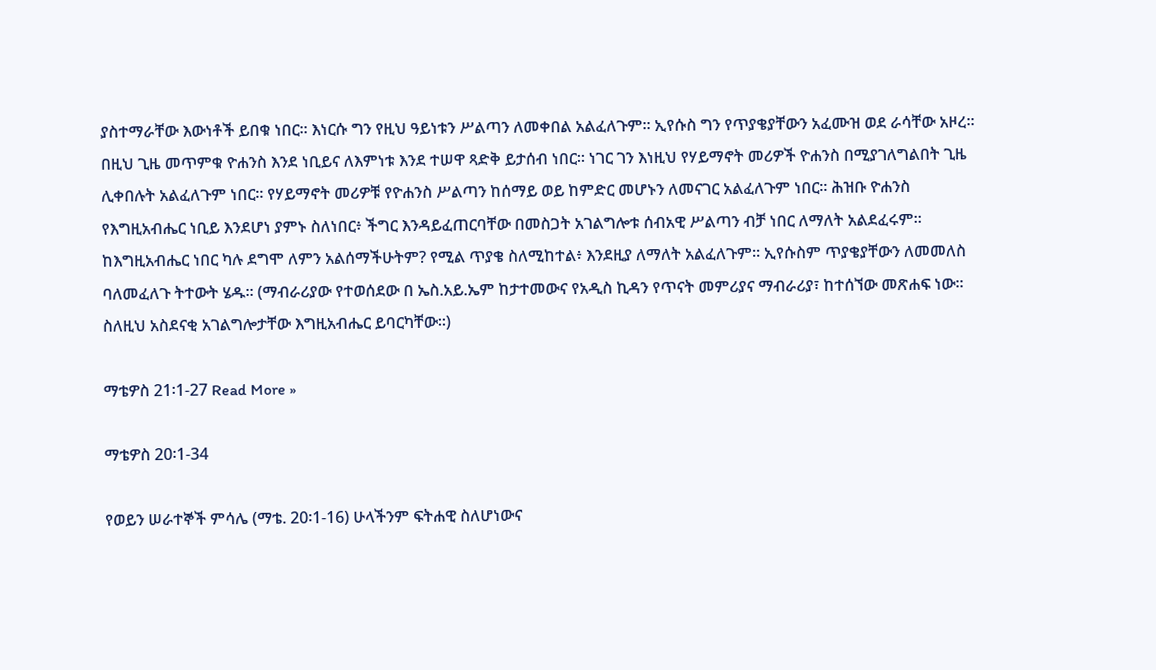ያስተማራቸው እውነቶች ይበቁ ነበር፡፡ እነርሱ ግን የዚህ ዓይነቱን ሥልጣን ለመቀበል አልፈለጉም። ኢየሱስ ግን የጥያቄያቸውን አፈሙዝ ወደ ራሳቸው አዞረ። በዚህ ጊዜ መጥምቁ ዮሐንስ እንደ ነቢይና ለእምነቱ እንደ ተሠዋ ጻድቅ ይታሰብ ነበር። ነገር ገን እነዚህ የሃይማኖት መሪዎች ዮሐንስ በሚያገለግልበት ጊዜ ሊቀበሉት አልፈለጉም ነበር። የሃይማኖት መሪዎቹ የዮሐንስ ሥልጣን ከሰማይ ወይ ከምድር መሆኑን ለመናገር አልፈለጉም ነበር። ሕዝቡ ዮሐንስ የእግዚአብሔር ነቢይ እንደሆነ ያምኑ ስለነበር፥ ችግር እንዳይፈጠርባቸው በመስጋት አገልግሎቱ ሰብአዊ ሥልጣን ብቻ ነበር ለማለት አልደፈሩም። ከእግዚአብሔር ነበር ካሉ ደግሞ ለምን አልሰማችሁትም? የሚል ጥያቄ ስለሚከተል፥ እንደዚያ ለማለት አልፈለጉም። ኢየሱስም ጥያቄያቸውን ለመመለስ ባለመፈለጉ ትተውት ሄዱ። (ማብራሪያው የተወሰደው በ ኤስ.አይ.ኤም ከታተመውና የአዲስ ኪዳን የጥናት መምሪያና ማብራሪያ፣ ከተሰኘው መጽሐፍ ነው፡፡ ስለዚህ አስደናቂ አገልግሎታቸው እግዚአብሔር ይባርካቸው፡፡)

ማቴዎስ 21፡1-27 Read More »

ማቴዎስ 20፡1-34

የወይን ሠራተኞች ምሳሌ (ማቴ. 20፡1-16) ሁላችንም ፍትሐዊ ስለሆነውና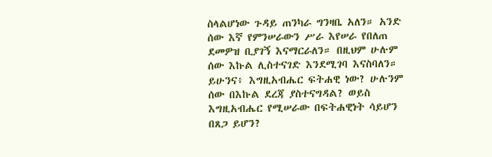ስላልሆነው ጉዳይ ጠንካራ ግንዛቤ አለን። አንድ ሰው እኛ የምንሠራውን ሥራ እየሠራ የበለጠ ደመዎዝ ቢያገኝ እናማርራለን። በዚህም ሁሉም ሰው እኩል ሊስተናገድ እንደሚገባ እናስባለን። ይሁንና፥ እግዚአብሔር ፍትሐዊ ነው? ሁሉንም ሰው በእኩል ደረጃ ያስተናግዳል? ወይስ እግዚአብሔር የሚሠራው በፍትሐዊነት ሳይሆን በጸጋ ይሆን?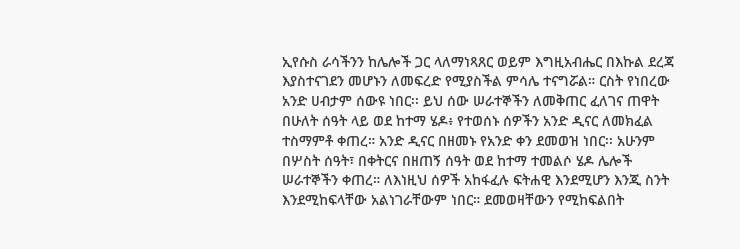ኢየሱስ ራሳችንን ከሌሎች ጋር ላለማነጻጸር ወይም እግዚአብሔር በእኩል ደረጃ እያስተናገደን መሆኑን ለመፍረድ የሚያስችል ምሳሌ ተናግሯል። ርስት የነበረው አንድ ሀብታም ሰውዩ ነበር፡፡ ይህ ሰው ሠራተኞችን ለመቅጠር ፈለገና ጠዋት በሁለት ሰዓት ላይ ወደ ከተማ ሄዶ፥ የተወሰኑ ሰዎችን አንድ ዲናር ለመክፈል ተስማምቶ ቀጠረ። አንድ ዲናር በዘመኑ የአንድ ቀን ደመወዝ ነበር፡፡ አሁንም በሦስት ሰዓት፣ በቀትርና በዘጠኝ ሰዓት ወደ ከተማ ተመልሶ ሄዶ ሌሎች ሠራተኞችን ቀጠረ። ለእነዚህ ሰዎች አከፋፈሉ ፍትሐዊ እንደሚሆን እንጂ ስንት እንደሚከፍላቸው አልነገራቸውም ነበር። ደመወዛቸውን የሚከፍልበት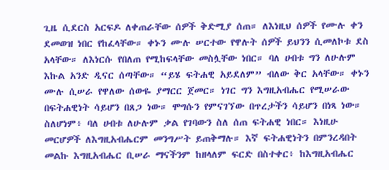ጊዜ ሲደርስ አርፍዶ ለቀጠራቸው ሰዎች ቅድሚያ ሰጠ። ለእነዚህ ሰዎች የሙሉ ቀን ደመወዝ ነበር የከፈላቸው። ቀኑን ሙሉ ሠርተው የዋሉት ሰዎች ይህንን ሲመለኮቱ ደስ አላቸው። ለእነርሱ የበለጠ የሚከፍላቸው መስሏቸው ነበር። ባለ ሀብቱ ግን ለሁሉም እኩል አንድ ዲናር ሰጣቸው። “ይሄ ፍትሐዊ አይደለም” ብለው ቅር አላቸው። ቀኑን ሙሉ ሲሠራ የዋለው ሰውዬ ያማርር ጀመር። ነገር ግን እግዚአብሔር የሚሠራው በፍትሐዊነት ሳይሆን በጸጋ ነው። ሞግሱን የምናገኘው በጥረታችን ሳይሆን በነጻ ነው። ስለሆነም፥ ባለ ሀብቱ ለሁሉም ቃል የገባውን ስለ ሰጠ ፍትሐዊ ነበር። እነዚሁ መርሆዎች ለእግዚአብሔርም መንግሥት ይጠቅማሉ። እኛ ፍትሐዊነትን በምንረዳበት መልኩ እግዚአብሔር ቢሠራ ማናችንም ከዘላለም ፍርድ በስተቀር፥ ከእግዚአብሔር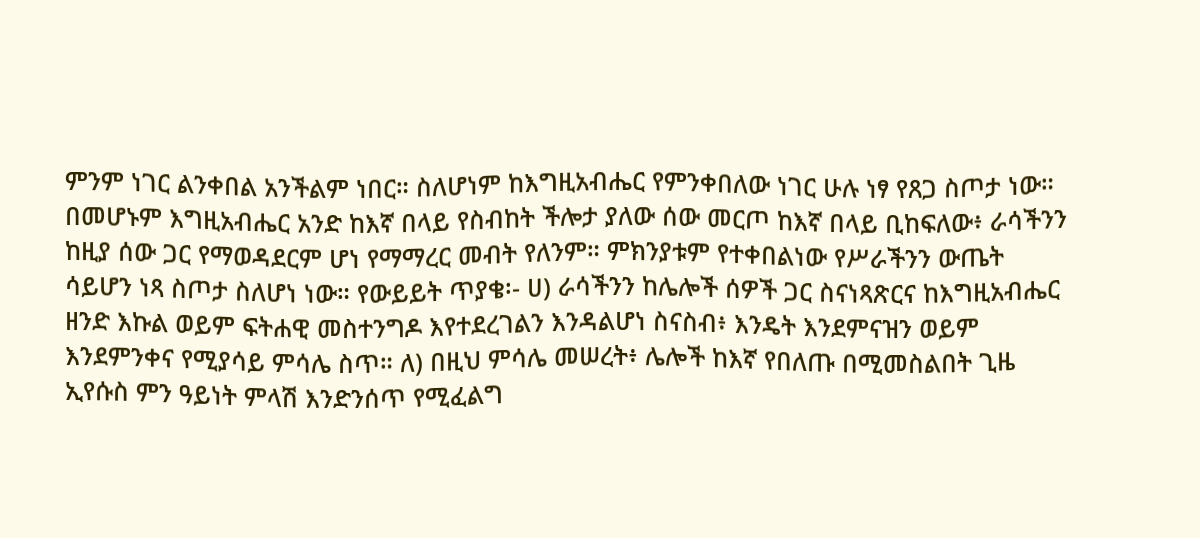ምንም ነገር ልንቀበል አንችልም ነበር። ስለሆነም ከእግዚአብሔር የምንቀበለው ነገር ሁሉ ነፃ የጸጋ ስጦታ ነው። በመሆኑም እግዚአብሔር አንድ ከእኛ በላይ የስብከት ችሎታ ያለው ሰው መርጦ ከእኛ በላይ ቢከፍለው፥ ራሳችንን ከዚያ ሰው ጋር የማወዳደርም ሆነ የማማረር መብት የለንም። ምክንያቱም የተቀበልነው የሥራችንን ውጤት ሳይሆን ነጻ ስጦታ ስለሆነ ነው። የውይይት ጥያቄ፡- ሀ) ራሳችንን ከሌሎች ሰዎች ጋር ስናነጻጽርና ከእግዚአብሔር ዘንድ እኩል ወይም ፍትሐዊ መስተንግዶ እየተደረገልን እንዳልሆነ ስናስብ፥ እንዴት እንደምናዝን ወይም እንደምንቀና የሚያሳይ ምሳሌ ስጥ። ለ) በዚህ ምሳሌ መሠረት፥ ሌሎች ከእኛ የበለጡ በሚመስልበት ጊዜ ኢየሱስ ምን ዓይነት ምላሽ እንድንሰጥ የሚፈልግ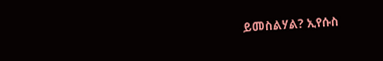ይመስልሃል? ኢየሱስ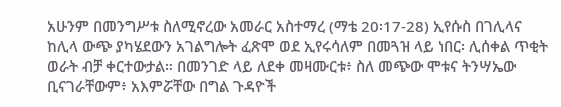አሁንም በመንግሥቱ ስለሚኖረው አመራር አስተማረ (ማቴ 20፡17-28) ኢየሱስ በገሊላና ከሊላ ውጭ ያካሄደውን አገልግሎት ፈጽሞ ወደ ኢየሩሳለም በመጓዝ ላይ ነበር፡ ሊሰቀል ጥቂት ወራት ብቻ ቀርተውታል። በመንገድ ላይ ለደቀ መዛሙርቱ፥ ስለ መጭው ሞቱና ትንሣኤው ቢናገራቸውም፥ አእምሯቸው በግል ጉዳዮች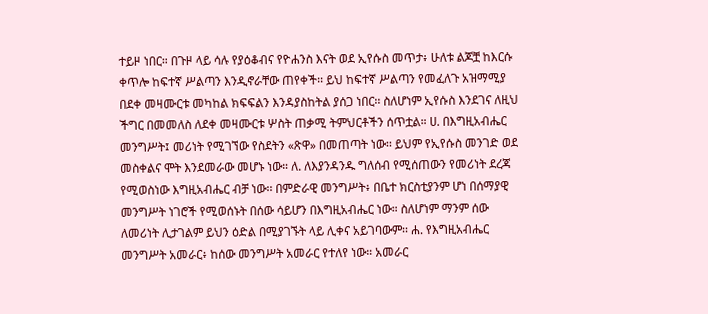ተይዞ ነበር። በጉዞ ላይ ሳሉ የያዕቆብና የዮሐንስ እናት ወደ ኢየሱስ መጥታ፥ ሁለቱ ልጆቿ ከእርሱ ቀጥሎ ከፍተኛ ሥልጣን እንዲኖራቸው ጠየቀች፡፡ ይህ ከፍተኛ ሥልጣን የመፈለጉ አዝማሚያ በደቀ መዛሙርቱ መካከል ክፍፍልን እንዳያስከትል ያሰጋ ነበር፡፡ ስለሆነም ኢየሱስ እንደገና ለዚህ ችግር በመመለስ ለደቀ መዛሙርቱ ሦስት ጠቃሚ ትምህርቶችን ሰጥቷል። ሀ. በእግዚአብሔር መንግሥት፤ መሪነት የሚገኘው የስደትን «ጽዋ» በመጠጣት ነው፡፡ ይህም የኢየሱስ መንገድ ወደ መስቀልና ሞት እንደመራው መሆኑ ነው። ለ. ለእያንዳንዱ ግለሰብ የሚሰጠውን የመሪነት ደረጃ የሚወስነው እግዚአብሔር ብቻ ነው፡፡ በምድራዊ መንግሥት፥ በቤተ ክርስቲያንም ሆነ በሰማያዊ መንግሥት ነገሮች የሚወሰኑት በሰው ሳይሆን በእግዚአብሔር ነው። ስለሆነም ማንም ሰው ለመሪነት ሊታገልም ይህን ዕድል በሚያገኙት ላይ ሊቀና አይገባውም፡፡ ሐ. የእግዚአብሔር መንግሥት አመራር፥ ከሰው መንግሥት አመራር የተለየ ነው። አመራር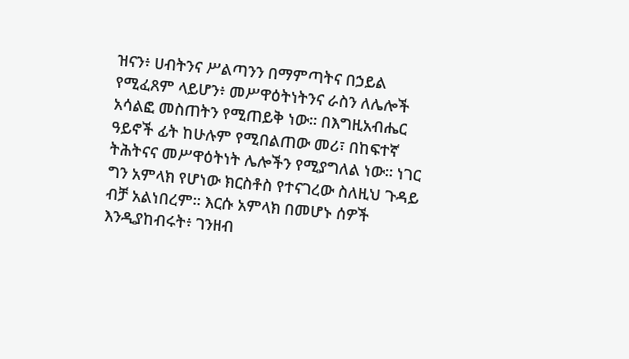ዝናን፥ ሀብትንና ሥልጣንን በማምጣትና በኃይል የሚፈጸም ላይሆን፥ መሥዋዕትነትንና ራስን ለሌሎች አሳልፎ መስጠትን የሚጠይቅ ነው። በእግዚአብሔር ዓይኖች ፊት ከሁሉም የሚበልጠው መሪ፣ በከፍተኛ ትሕትናና መሥዋዕትነት ሌሎችን የሚያግለል ነው። ነገር ግን አምላክ የሆነው ክርስቶስ የተናገረው ስለዚህ ጉዳይ ብቻ አልነበረም። እርሱ አምላክ በመሆኑ ሰዎች እንዲያከብሩት፥ ገንዘብ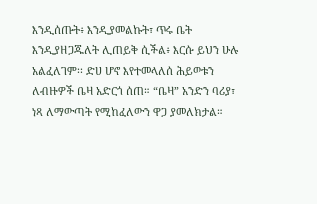እንዲሰጡት፥ እንዲያመልኩት፣ ጥሩ ቤት እንዲያዘጋጁለት ሊጠይቅ ሲችል፥ እርሱ ይህን ሁሉ አልፈለገም፡፡ ድሀ ሆኖ እየተመላለሰ ሕይወቱን ለብዙዎች ቤዛ አድርጎ ሰጠ። “ቤዛ” አንድን ባሪያ፣ ነጻ ለማውጣት የሚከፈለውን ዋጋ ያመለክታል።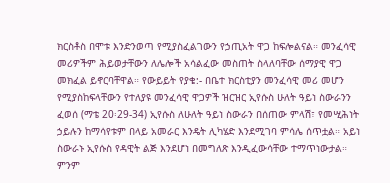ክርስቶስ በሞቱ እንድንወጣ የሚያስፈልገውን የኃጢአት ዋጋ ከፍሎልናል። መንፈሳዊ መሪዎችም ሕይወታቸውን ለሌሎች አሳልፈው መስጠት ስላለባቸው ሰማያዊ ዋጋ መክፈል ይኖርባቸዋል። የውይይት የያቄ:- በቤተ ክርስቲያን መንፈሳዊ መሪ መሆን የሚያስከፍላቸውን የተለያዩ መንፈሳዊ ዋጋዎች ዝርዝር ኢየሱስ ሁለት ዓይነ ስውራንን ፈወሰ (ማቴ 20፡29-34) ኢየሱስ ለሁለት ዓይነ ስውራን በሰጠው ምላሽ፣ የመሢሕነት ኃይሉን ከማሳየቱም በላይ አመራር እንዴት ሊካሄድ እንደሚገባ ምሳሌ ሰጥቷል። አይነ ስውራኑ ኢየሱስ የዳዊት ልጅ እንደሆነ በመግለጽ እንዲፈውሳቸው ተማጥነውታል። ምንም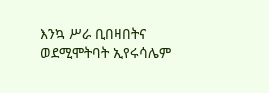እንኳ ሥራ ቢበዛበትና ወደሚሞትባት ኢየሩሳሌም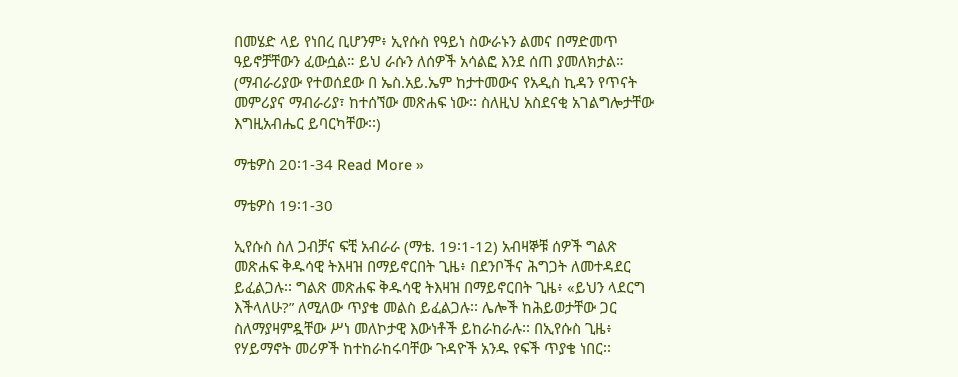በመሄድ ላይ የነበረ ቢሆንም፥ ኢየሱስ የዓይነ ስውራኑን ልመና በማድመጥ ዓይኖቻቸውን ፈውሷል። ይህ ራሱን ለሰዎች አሳልፎ እንደ ሰጠ ያመለክታል። (ማብራሪያው የተወሰደው በ ኤስ.አይ.ኤም ከታተመውና የአዲስ ኪዳን የጥናት መምሪያና ማብራሪያ፣ ከተሰኘው መጽሐፍ ነው፡፡ ስለዚህ አስደናቂ አገልግሎታቸው እግዚአብሔር ይባርካቸው፡፡)

ማቴዎስ 20፡1-34 Read More »

ማቴዎስ 19፡1-30

ኢየሱስ ስለ ጋብቻና ፍቺ አብራራ (ማቴ. 19፡1-12) አብዛኞቹ ሰዎች ግልጽ መጽሐፍ ቅዱሳዊ ትእዛዝ በማይኖርበት ጊዜ፥ በደንቦችና ሕግጋት ለመተዳደር ይፈልጋሉ፡፡ ግልጽ መጽሐፍ ቅዱሳዊ ትእዛዝ በማይኖርበት ጊዜ፥ «ይህን ላደርግ እችላለሁ?” ለሚለው ጥያቄ መልስ ይፈልጋሉ፡፡ ሌሎች ከሕይወታቸው ጋር ስለማያዛምዷቸው ሥነ መለኮታዊ እውነቶች ይከራከራሉ፡፡ በኢየሱስ ጊዜ፥ የሃይማኖት መሪዎች ከተከራከሩባቸው ጉዳዮች አንዱ የፍች ጥያቄ ነበር፡፡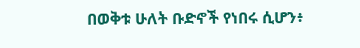በወቅቱ ሁለት ቡድኖች የነበሩ ሲሆን፥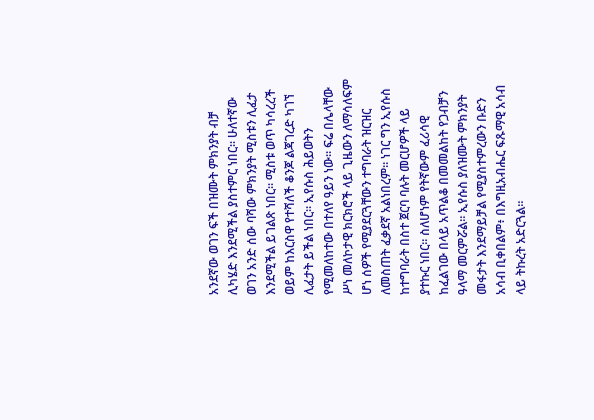አንደኛው ወገን ፍች በዝሙት ምክንያት ብቻ ሊካሄድ እንደሚችል ያስተምር ነበር። ሁለተኛው ወገን አንድ ሰው ባሻው ምክንያት ሚስቱን ሊፈታ እንደሚችል ይገልጽ ነበር። ሚስቱ ወጥ ካሳረረች ወይም ከእርስዋ የተሻለች ቆንጆ ልጃገረድ ካገኘ ሊፈታት ይችል ነበር። ኢየሱስ ሕይወትን የሚመለከተው በተለየ ዓይን ነው። ፍሬ በሌላቸው ሥነ መለኮታዊ ክርክሮች ላይ ጊዜውን ለማሳለፍም ሆነ ሰዎች የሚያደርጓቸውን ተግባራት ዝርዝር ለመስጠት ፈቃደኛ አልነበረም፡፡ ነገር ግን ኢየሱስ ከተግባራት በስተ ጀርባ ባሉት መርሆዎች ላይ ያተኩር ነበር። ስለሆነም የትኛውም ፈሪሳዊ ከፈልገው በላይ አጥልቆ በመመልከት የጋብቻን ዓላማ መርምሯል። ኢየሱስ ያለዝሙት ምክንያት መፋታት እንደማይቻል የሚያስተምረውን ቡድን አሳብ ቢቀበልም፥ በእግዚአብሔር ፍጹማዊ አሳብ ላይ ትኩረት አድርጓል።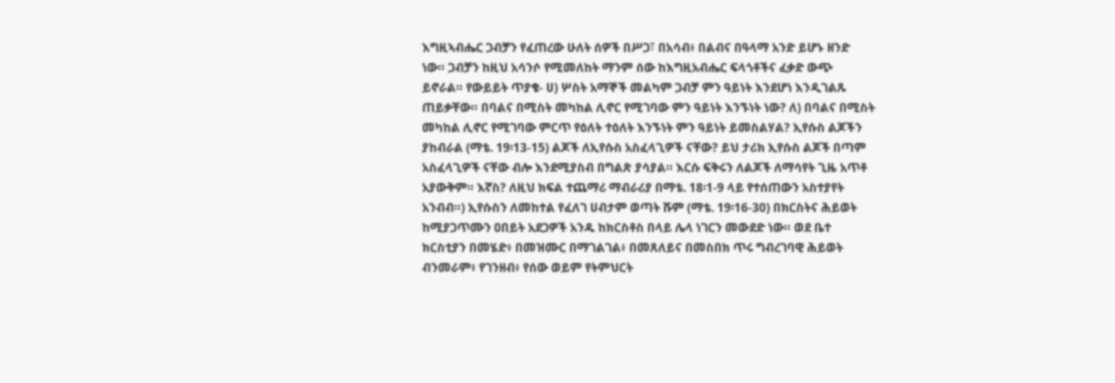እግዚኣብሔር ጋብቻን የፈጠረው ሁለት ሰዎች በሥጋ፣ በአሳብ፥ በልብና በዓላማ አንድ ይሆኑ ዘንድ ነው። ጋብቻን ከዚህ አሳንሶ የሚመለከት ማንም ሰው ከእግዚአብሔር ፍላጎቶችና ፈቃድ ውጭ ይኖራል። የውይይት ጥያቄ- ሀ) ሦስት አማኞች መልካም ጋብቻ ምን ዓይነት እንደሆነ እንዲገልጹ ጠይቃቸው። በባልና በሚስት መካከል ሊኖር የሚገባው ምን ዓይነት እንኙነት ነው? ለ) በባልና በሚስት መካከል ሊኖር የሚገባው ምርጥ የዕለት ተዕለት እንኙነት ምን ዓይነት ይመስልሃል? ኢየሱስ ልጆችን ያከብራል (ማቴ. 19፡13-15) ልጆች ለኢየሱስ አስፈላጊዎች ናቸው? ይህ ታሪክ ኢየሱስ ልጆች በጣም አስፈላጊዎች ናቸው ብሎ እንደሚያስብ በግልጽ ያሳያል። እርሱ ፍቅሩን ለልጆች ለማሳየት ጊዜ አጥቶ አያውቅም። እኛስ? ለዚህ ክፍል ተጨማሪ ማብራሪያ በማቴ. 18፡1-9 ላይ የተሰጠውን አስተያየት አንብብ።) ኢየሱስን ለመከተል የፈለገ ሀብታም ወጣት ሹም (ማቴ. 19፡16-30) በክርስትና ሕይወት ከሚያጋጥሙን ዐበይት አደጋዎች አንዱ ከክርስቶስ በላይ ሌላ ነገርን መውደድ ነው። ወደ ቤተ ክርስቲያን በመሄድ፥ በመዝሙር በማገልገል፥ በመጸለይና በመስበክ ጥሩ ግብረገባዊ ሕይወት ብንመራም፥ የገንዘብ፥ የሰው ወይም የትምህርት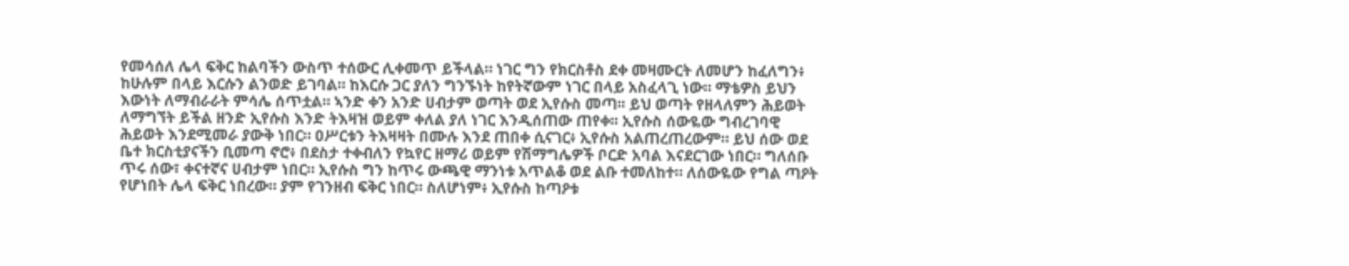የመሳሰለ ሌላ ፍቅር ከልባችን ውስጥ ተሰውር ሊቀመጥ ይችላል። ነገር ግን የክርስቶስ ደቀ መዛሙርት ለመሆን ከፈለግን፥ ከሁሉም በላይ እርሱን ልንወድ ይገባል። ከእርሱ ጋር ያለን ግንኙነት ከየትኛውም ነገር በላይ አስፈላጊ ነው። ማቴዎስ ይህን እውነት ለማብራራት ምሳሌ ሰጥቷል። ኣንድ ቀን አንድ ሀብታም ወጣት ወደ ኢየሱስ መጣ፡፡ ይህ ወጣት የዘላለምን ሕይወት ለማግኘት ይችል ዘንድ ኢየሱስ እንድ ትእዛዝ ወይም ቀለል ያለ ነገር እንዲሰጠው ጠየቀ፡፡ ኢየሱስ ሰውዬው ግብረገባዊ ሕይወት እንደሚመራ ያውቅ ነበር። ዐሥርቱን ትእዛዛት በሙሉ እንደ ጠበቀ ሲናገር፥ ኢየሱስ አልጠረጠረውም። ይህ ሰው ወደ ቤተ ክርስቲያናችን ቢመጣ ኖሮ፥ በደስታ ተቀብለን የኳየር ዘማሪ ወይም የሽማግሌዎች ቦርድ አባል እናደርገው ነበር። ግለሰቡ ጥሩ ሰው፣ ቀናተኛና ሀብታም ነበር። ኢየሱስ ግን ከጥሩ ውጫዊ ማንነቱ አጥልቆ ወደ ልቡ ተመለከተ። ለሰውዬው የግል ጣዖት የሆነበት ሌላ ፍቅር ነበረው። ያም የገንዘብ ፍቅር ነበር። ስለሆነም፥ ኢየሱስ ከጣዖቱ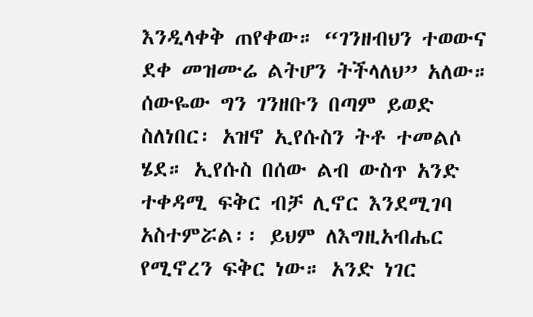እንዲላቀቅ ጠየቀው። “ገንዘብህን ተወውና ደቀ መዝሙሬ ልትሆን ትችላለህ” አለው። ሰውዬው ግን ገንዘቡን በጣም ይወድ ስለነበር፡ አዝኖ ኢየሱስን ትቶ ተመልሶ ሄደ። ኢየሱስ በሰው ልብ ውስጥ አንድ ተቀዳሚ ፍቅር ብቻ ሊኖር እንደሚገባ አስተምሯል፡፡ ይህም ለእግዚአብሔር የሚኖረን ፍቅር ነው። አንድ ነገር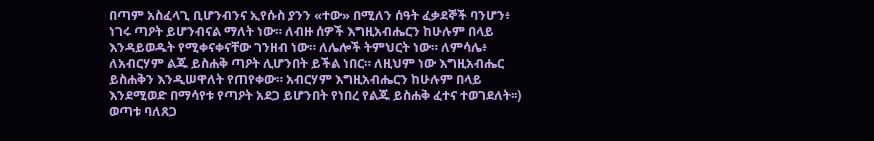በጣም አስፈላጊ ቢሆንብንና ኢየሱስ ያንን «ተው» በሚለን ሰዓት ፈቃደኞች ባንሆን፥ ነገሩ ጣዖት ይሆንብናል ማለት ነው። ለብዙ ሰዎች እግዚአብሔርን ከሁሉም በላይ እንዳይወዱት የሚቀናቀናቸው ገንዘብ ነው። ለሌሎች ትምህርት ነው። ለምሳሌ፥ ለአብርሃም ልጁ ይስሐቅ ጣዖት ሊሆንበት ይችል ነበር። ለዚህም ነው እግዚአብሔር ይስሐቅን እንዲሠዋለት የጠየቀው። አብርሃም እግዚአብሔርን ከሁሉም በላይ እንደሚወድ በማሳየቱ የጣዖት አደጋ ይሆንበት የነበረ የልጁ ይስሐቅ ፈተና ተወገደለት፡፡) ወጣቱ ባለጸጋ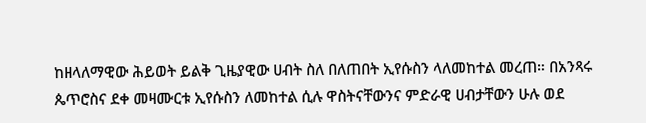ከዘላለማዊው ሕይወት ይልቅ ጊዜያዊው ሀብት ስለ በለጠበት ኢየሱስን ላለመከተል መረጠ። በአንጻሩ ጴጥሮስና ደቀ መዛሙርቱ ኢየሱስን ለመከተል ሲሉ ዋስትናቸውንና ምድራዊ ሀብታቸውን ሁሉ ወደ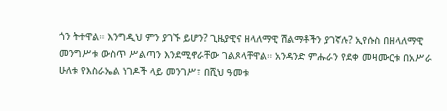ጎን ትተዋል። እንግዲህ ምን ያገኙ ይሆን? ጊዜያዊና ዘላለማዊ ሽልማቶችን ያገኛሉ? ኢየሱስ በዘላለማዊ መንግሥቱ ውስጥ ሥልጣን እንደሚኖራቸው ገልጾላቸዋል። አንዳንድ ምሑራን የደቀ መዛሙርቱ በአሥራ ሁለቱ የእስራኤል ነገዶች ላይ መንገሥ፣ በሺህ ዓመቱ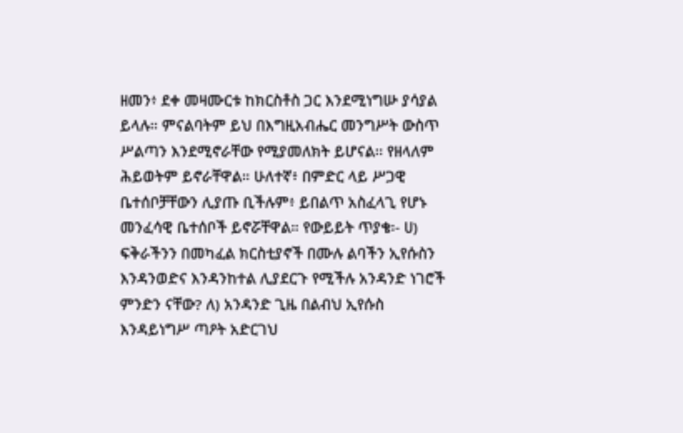ዘመን፥ ደቀ መዛሙርቱ ከክርስቶስ ጋር እንደሚነግሡ ያሳያል ይላሉ። ምናልባትም ይህ በእግዚአብሔር መንግሥት ውስጥ ሥልጣን እንደሚኖራቸው የሚያመለክት ይሆናል፡፡ የዘላለም ሕይወትም ይኖራቸዋል። ሁለተኛ፥ በምድር ላይ ሥጋዊ ቤተሰቦቻቸውን ሊያጡ ቢችሉም፥ ይበልጥ አስፈላጊ የሆኑ መንፈሳዊ ቤተሰቦች ይኖሯቸዋል። የውይይት ጥያቄ፡- ሀ) ፍቅራችንን በመካፈል ክርስቲያኖች በሙሉ ልባችን ኢየሱስን እንዳንወድና እንዳንከተል ሊያደርጉ የሚችሉ አንዳንድ ነገሮች ምንድን ናቸው? ለ) አንዳንድ ጊዜ በልብህ ኢየሱስ እንዳይነግሥ ጣዖት አድርገህ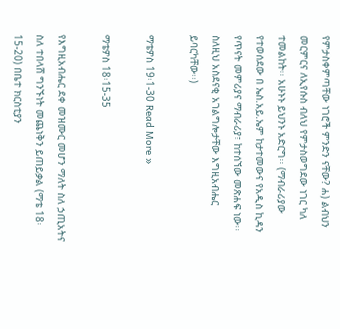የምታስቀምጣቸው ነገሮች ምንድን ናቸው? ሐ) ልብህን መርምርና ለኢየሱስ ብለህ የምታስወግደው ነገር ካለ ተመልከት፡፡ አሁኑኑ ይህንኑ አድርግ፡፡ (ማብራሪያው የተወሰደው በ ኤስ.አይ.ኤም ከታተመውና የአዲስ ኪዳን የጥናት መምሪያና ማብራሪያ፣ ከተሰኘው መጽሐፍ ነው፡፡ ስለዚህ አስደናቂ አገልግሎታቸው እግዚአብሔር ይባርካቸው፡፡)

ማቴዎስ 19፡1-30 Read More »

ማቴዎስ 18፡15-35

የእግዚአብሔር ደቀ መዝሙር መሆን ማለት ስለ ኃጢአትና ስለ ተበላሸ ግንኙነት መጨነቅን ይጠይቃል (ማቴ 18፡15-20) በቤተ ክርስቲያን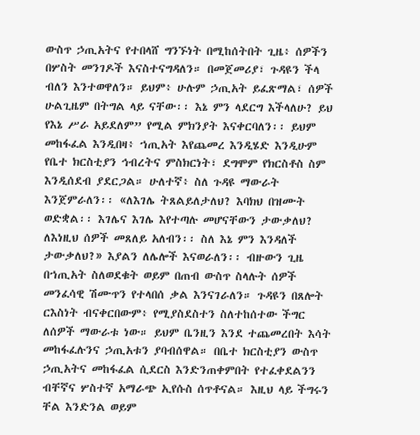ውስጥ ኃጢአትና የተበላሸ ግንኙነት በሚከሰትበት ጊዜ፥ ሰዎችን በሦስት መንገዶች እናስተናግዳለን። በመጀመሪያ፣ ጉዳዩን ችላ ብለን እንተወዋለን። ይህም፥ ሁሉም ኃጢአት ይፈጽማል፣ ሰዎች ሁልጊዜም በትግል ላይ ናቸው፡፡ እኔ ምን ላደርግ እችላለሁ? ይህ የእኔ ሥራ አይደለም” የሚል ምክንያት እናቀርባለን፡፡ ይህም መከፋፈል እንዲበዛ፥ ኀጢአት እየጨመረ እንዲሄድ እንዲሁም የቤተ ክርስቲያን ኅብረትና ምስክርነት፣ ደግሞም የክርስቶስ ስም እንዲሰደብ ያደርጋል። ሁለተኛ፥ ስለ ጉዳዩ ማውራት እንጀምራለን፡፡ «ለእገሌ ትጸልይለታለህ? እባክህ በዝሙት ወድቋል፡፡ እገሌና እገሌ እየተጣሉ መሆናቸውን ታውቃለህ? ለእነዚህ ሰዎች መጸለይ አለብን፡፡ ስለ እኔ ምን እንዳለች ታውቃለህ?» እያልን ለሌሎች እናወራለን፡፡ ብዙውን ጊዜ በኀጢአት ስለወደቁት ወይም በጠብ ውስጥ ስላሉት ሰዎች መንፈሳዊ ሽሙጥን የተላበሰ ቃል እንናገራለን። ጉዳዩን በጸሎት ርእስነት ብናቀርበውም፥ የሚያስደስተን ስለተከሰተው ችግር ለሰዎች ማውራቱ ነው። ይህም ቤንዚን እንደ ተጨመረበት እሳት መከፋፈሉንና ኃጢአቱን ያባብሰዋል። በቤተ ክርስቲያን ውስጥ ኃጢአትና መከፋፈል ሲደርስ እንድንጠቀምበት የተፈቀደልንን ብቸኛና ሦስተኛ አማራጭ ኢየሱስ ሰጥቶናል። እዚህ ላይ ችግሩን ቸል እንድንል ወይም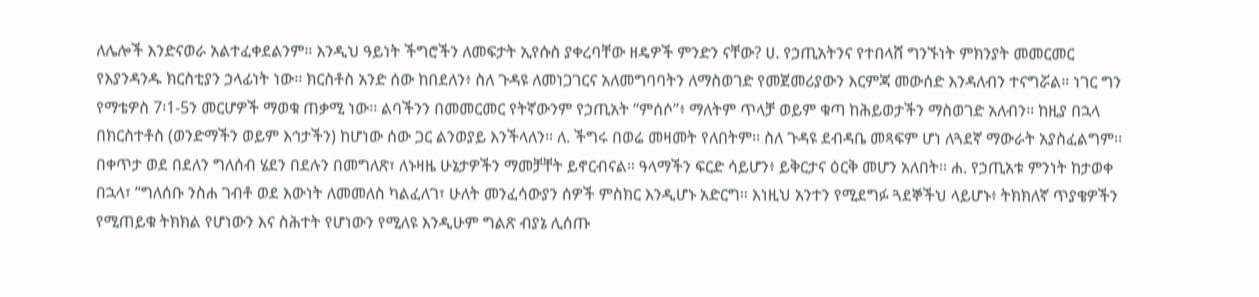ለሌሎች እንድናወራ አልተፈቀደልንም። እንዲህ ዓይነት ችግሮችን ለመፍታት ኢየሱስ ያቀረባቸው ዘዴዎች ምንድን ናቸው? ሀ. የኃጢአትንና የተበላሸ ግንኙነት ምክንያት መመርመር የእያንዳንዱ ክርስቲያን ኃላፊነት ነው፡፡ ክርስቶስ አንድ ሰው ከበደለን፥ ስለ ጉዳዩ ለመነጋገርና አለመግባባትን ለማስወገድ የመጀመሪያውን እርምጃ መውሰድ እንዳለብን ተናግሯል። ነገር ግን የማቴዎስ 7፡1-5ን መርሆዎች ማወቁ ጠቃሚ ነው፡፡ ልባችንን በመመርመር የትኛውንም የኃጢአት “ምሰሶ”፥ ማለትም ጥላቻ ወይም ቁጣ ከሕይወታችን ማስወገድ አለብን፡፡ ከዚያ በኋላ በክርስተቶስ (ወንድማችን ወይም እኅታችን) ከሆነው ሰው ጋር ልንወያይ እንችላለን። ለ. ችግሩ በወሬ መዛመት የለበትም፡፡ ስለ ጉዳዩ ደብዳቤ መጻፍም ሆነ ለጓደኛ ማውራት አያስፈልግም፡፡ በቀጥታ ወደ በደለን ግለሰብ ሄደን በደሉን በመግለጽ፣ ለኑዛዜ ሁኔታዎችን ማመቻቸት ይኖርብናል። ዓላማችን ፍርድ ሳይሆን፥ ይቅርታና ዕርቅ መሆን አለበት፡፡ ሐ. የኃጢአቱ ምንነት ከታወቀ በኋላ፣ “ግለሰቡ ንስሐ ገብቶ ወደ እውነት ለመመለስ ካልፈለገ፣ ሁለት መንፈሳውያን ሰዎች ምስክር እንዲሆኑ አድርግ። እነዚህ አንተን የሚደግፉ ጓደኞችህ ላይሆኑ፥ ትክክለኛ ጥያቄዎችን የሚጠይቁ ትክክል የሆነውን እና ስሕተት የሆነውን የሚለዩ እንዲሁም ግልጽ ብያኔ ሊሰጡ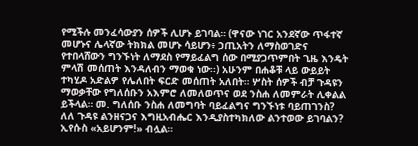የሚችሉ መንፈሳውያን ሰዎች ሊሆኑ ይገባል። (ዋናው ነገር አንደኛው ጥፋተኛ መሆኑና ሌላኛው ትክክል መሆኑ ሳይሆን፥ ኃጢአትን ለማስወገድና የተበላሸውን ግንኙነት ለማደስ የማይፈልግ ሰው በሚያጋጥምበት ጊዜ እንዴት ምላሽ መሰጠት እንዳለብን ማወቁ ነው፡፡) አሁንም በሐቆቹ ላይ ውይይት ተካሂዶ አድልዎ የሌለበት ፍርድ መሰጠት አለበት። ሦስት ሰዎች ብቻ ጉዳዩን ማወቃቸው የግለሰቡን አእምሮ ለመለወጥና ወደ ንስሐ ለመምራት ሊቀልል ይችላል። መ. ግለሰቡ ንስሐ ለመግባት ባይፈልግና ግንኙነቱ ባይጠገንስ? ለለ ጉዳዩ ልንዘናጋና እግዚአብሔር እንዲያስተካክለው ልንተወው ይገባልን? ኢየሱስ «አይሆንም!» ብሏል።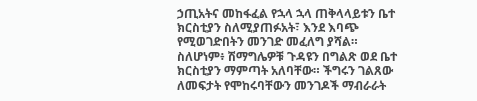ኃጢአትና መከፋፈል የኋላ ኋላ ጠቅላላይቱን ቤተ ክርስቲያን ስለሚያጠፉአት፣ እንደ እባጭ የሚወገድበትን መንገድ መፈለግ ያሻል። ስለሆነም፥ ሽማግሌዎቹ ጉዳዩን በግልጽ ወደ ቤተ ክርስቲያን ማምጣት አለባቸው። ችግሩን ገልጸው ለመፍታት የሞከሩባቸውን መንገዶች ማብራራት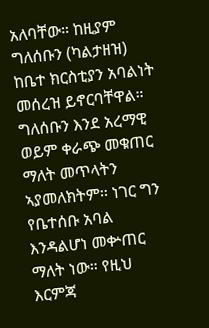አለባቸው። ከዚያም ግለሰቡን (ካልታዘዝ) ከቤተ ክርስቲያን አባልነት መሰረዝ ይኖርባቸዋል። ግለሰቡን እንደ አረማዊ ወይም ቀራጭ መቁጠር ማለት መጥላትን ኣያመለክትም፡፡ ነገር ግን የቤተሰቡ አባል እንዳልሆነ መቍጠር ማለት ነው። የዚህ እርምጃ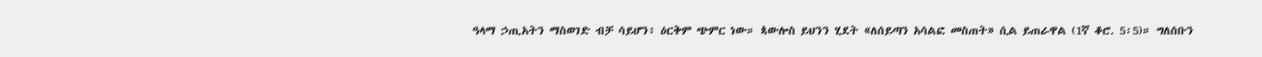ዓላማ ኃጢአትን ማስወገድ ብቻ ሳይሆን፥ ዕርቅም ጭምር ነው። ጳውሎስ ይህንን ሂደት «ለሰይጣን አሳልፎ መስጠት» ሲል ይጠራዋል (1ኛ ቆሮ. 5፡5)። ግለሰቡን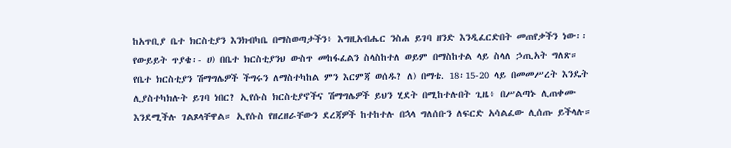ከአጥቢያ ቤተ ክርስቲያን እንክብካቤ በማስወጣታችን፥ እግዚአብሔር ንስሐ ይገባ ዘንድ እንዲፈርድበት መጠየቃችን ነው፡፡ የውይይት ጥያቄ፡- ሀ) በቤተ ክርስቲያንህ ውስጥ መከፋፈልን ስላስከተለ ወይም በማስከተል ላይ ስላለ ኃጢአት ግለጽ። የቤተ ክርስቲያን ሽማግሌዎች ችግሩን ለማስተካከል ምን እርምጃ ወሰዱ? ለ) በማቴ. 18፡15-20 ላይ በመመሥረት እንዴት ሊያስተካክሉት ይገባ ነበር? ኢየሱስ ክርስቲያኖችና ሽማግሌዎች ይህን ሂደት በሚከተሉበት ጊዜ፥ በሥልጣኑ ሊጠቀሙ እንደሚችሉ ገልጾላቸዋል። ኢየሱስ የዘረዘራቸውን ደረጃዎች ከተከተሉ በኋላ ግለሰቡን ለፍርድ አሳልፈው ሊሰጡ ይችላሉ።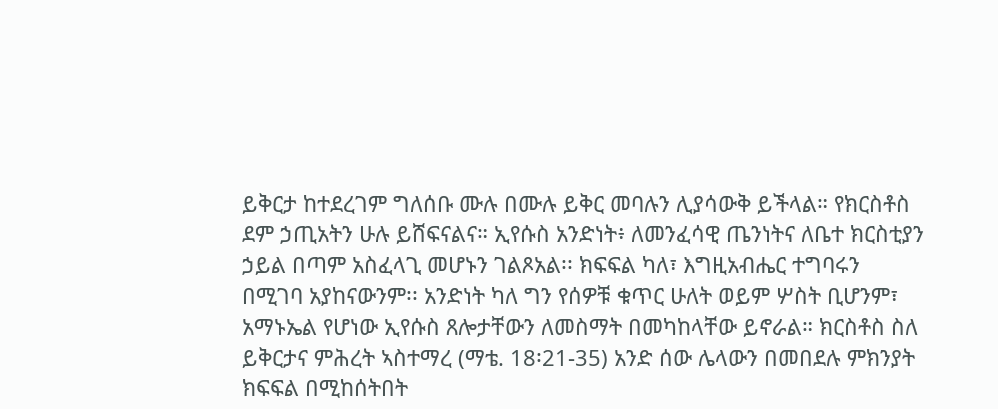ይቅርታ ከተደረገም ግለሰቡ ሙሉ በሙሉ ይቅር መባሉን ሊያሳውቅ ይችላል። የክርስቶስ ደም ኃጢአትን ሁሉ ይሸፍናልና። ኢየሱስ አንድነት፥ ለመንፈሳዊ ጤንነትና ለቤተ ክርስቲያን ኃይል በጣም አስፈላጊ መሆኑን ገልጾአል፡፡ ክፍፍል ካለ፣ እግዚአብሔር ተግባሩን በሚገባ አያከናውንም፡፡ አንድነት ካለ ግን የሰዎቹ ቁጥር ሁለት ወይም ሦስት ቢሆንም፣ አማኑኤል የሆነው ኢየሱስ ጸሎታቸውን ለመስማት በመካከላቸው ይኖራል። ክርስቶስ ስለ ይቅርታና ምሕረት ኣስተማረ (ማቴ. 18፡21-35) አንድ ሰው ሌላውን በመበደሉ ምክንያት ክፍፍል በሚከሰትበት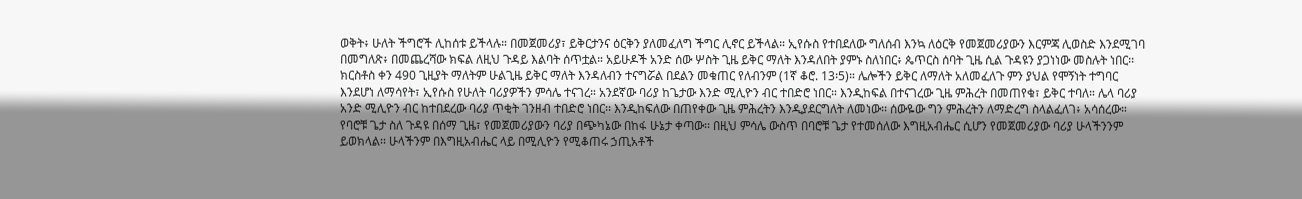ወቅት፥ ሁለት ችግሮች ሊከሰቱ ይችላሉ። በመጀመሪያ፣ ይቅርታንና ዕርቅን ያለመፈለግ ችግር ሊኖር ይችላል። ኢየሱስ የተበደለው ግለሰብ እንኳ ለዕርቅ የመጀመሪያውን እርምጃ ሊወስድ እንደሚገባ በመግለጽ፥ በመጨረሻው ክፍል ለዚህ ጉዳይ እልባት ሰጥቷል። አይሁዶች አንድ ሰው ሦስት ጊዜ ይቅር ማለት እንዳለበት ያምኑ ስለነበር፥ ጴጥርስ ሰባት ጊዜ ሲል ጉዳዩን ያጋነነው መስሉት ነበር፡፡ ክርስቶስ ቀን 490 ጊዚያት ማለትም ሁልጊዜ ይቅር ማለት እንዳለብን ተናግሯል በደልን መቁጠር የለብንም (1ኛ ቆሮ. 13፡5)። ሌሎችን ይቅር ለማለት አለመፈለጉ ምን ያህል የሞኝነት ተግባር እንደሆነ ለማሳየት፣ ኢየሱስ የሁለት ባሪያዎችን ምሳሌ ተናገረ። አንደኛው ባሪያ ከጌታው እንድ ሚሊዮን ብር ተበድሮ ነበር። እንዲከፍል በተናገረው ጊዜ ምሕረት በመጠየቁ፣ ይቅር ተባለ። ሌላ ባሪያ አንድ ሚሊዮን ብር ከተበደረው ባሪያ ጥቂት ገንዘብ ተበድሮ ነበር፡፡ እንዲከፍለው በጠየቀው ጊዜ ምሕረትን እንዲያደርግለት ለመነው፡፡ ሰውዬው ግን ምሕረትን ለማድረግ ስላልፈለገ፥ አሳሰረው። የባሮቹ ጌታ ስለ ጉዳዩ በሰማ ጊዜ፣ የመጀመሪያውን ባሪያ በጭካኔው በከፋ ሁኔታ ቀጣው፡፡ በዚህ ምሳሌ ውስጥ በባሮቹ ጌታ የተመሰለው እግዚአብሔር ሲሆን የመጀመሪያው ባሪያ ሁላችንንም ይወክላል፡፡ ሁላችንም በእግዚአብሔር ላይ በሚሊዮን የሚቆጠሩ ኃጢአቶች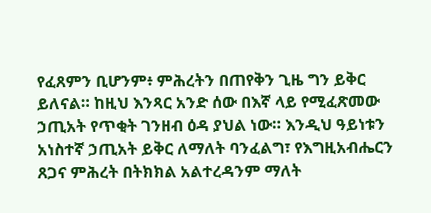የፈጸምን ቢሆንም፥ ምሕረትን በጠየቅን ጊዜ ግን ይቅር ይለናል። ከዚህ እንጻር አንድ ሰው በእኛ ላይ የሚፈጽመው ኃጢአት የጥቂት ገንዘብ ዕዳ ያህል ነው። እንዲህ ዓይነቱን አነስተኛ ኃጢአት ይቅር ለማለት ባንፈልግ፣ የእግዚአብሔርን ጸጋና ምሕረት በትክክል አልተረዳንም ማለት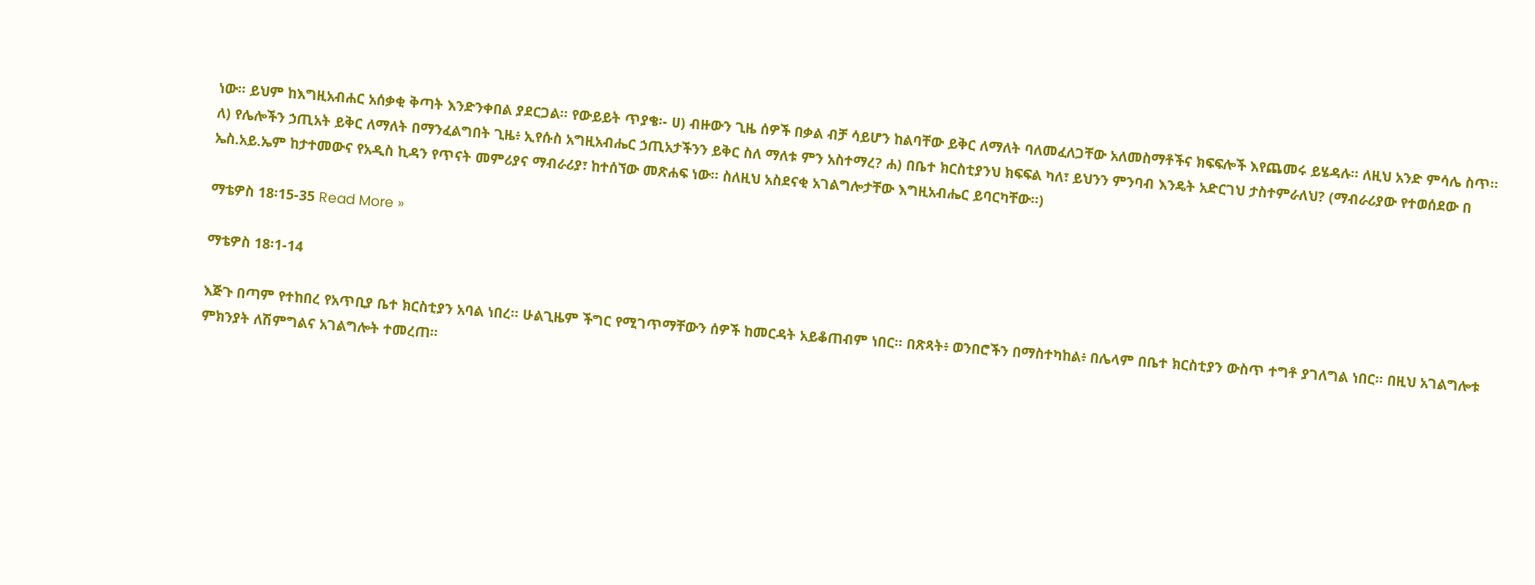ነው። ይህም ከእግዚአብሐር አሰቃቂ ቅጣት እንድንቀበል ያደርጋል። የውይይት ጥያቄ፡- ሀ) ብዙውን ጊዜ ሰዎች በቃል ብቻ ሳይሆን ከልባቸው ይቅር ለማለት ባለመፈለጋቸው አለመስማቶችና ክፍፍሎች እየጨመሩ ይሄዳሉ። ለዚህ አንድ ምሳሌ ስጥ፡፡  ለ) የሌሎችን ኃጢአት ይቅር ለማለት በማንፈልግበት ጊዜ፥ ኢየሱስ አግዚአብሔር ኃጢአታችንን ይቅር ስለ ማለቱ ምን አስተማረ? ሐ) በቤተ ክርስቲያንህ ክፍፍል ካለ፣ ይህንን ምንባብ እንዴት አድርገህ ታስተምራለህ? (ማብራሪያው የተወሰደው በ ኤስ.አይ.ኤም ከታተመውና የአዲስ ኪዳን የጥናት መምሪያና ማብራሪያ፣ ከተሰኘው መጽሐፍ ነው፡፡ ስለዚህ አስደናቂ አገልግሎታቸው እግዚአብሔር ይባርካቸው፡፡)

ማቴዎስ 18፡15-35 Read More »

ማቴዎስ 18፡1-14

እጅጉ በጣም የተከበረ የአጥቢያ ቤተ ክርስቲያን አባል ነበረ። ሁልጊዜም ችግር የሚገጥማቸውን ሰዎች ከመርዳት አይቆጠብም ነበር። በጽጻት፥ ወንበሮችን በማስተካከል፥ በሌላም በቤተ ክርስቲያን ውስጥ ተግቶ ያገለግል ነበር። በዚህ አገልግሎቱ ምክንያት ለሽምግልና አገልግሎት ተመረጠ።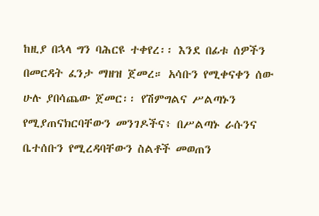ከዚያ በኋላ ግን ባሕርዩ ተቀየረ፡፡ እንደ በፊቱ ሰዎችን በመርዳት ፈንታ ማዘዝ ጀመረ። አሳቡን የሚቀናቀን ሰው ሁሉ ያበሳጨው ጀመር፡፡ የሽምግልና ሥልጣኑን የሚያጠናክርባቸውን መንገዶችና፥ በሥልጣኑ ራሱንና ቤተሰቡን የሚረዳባቸውን ስልቶች መወጠን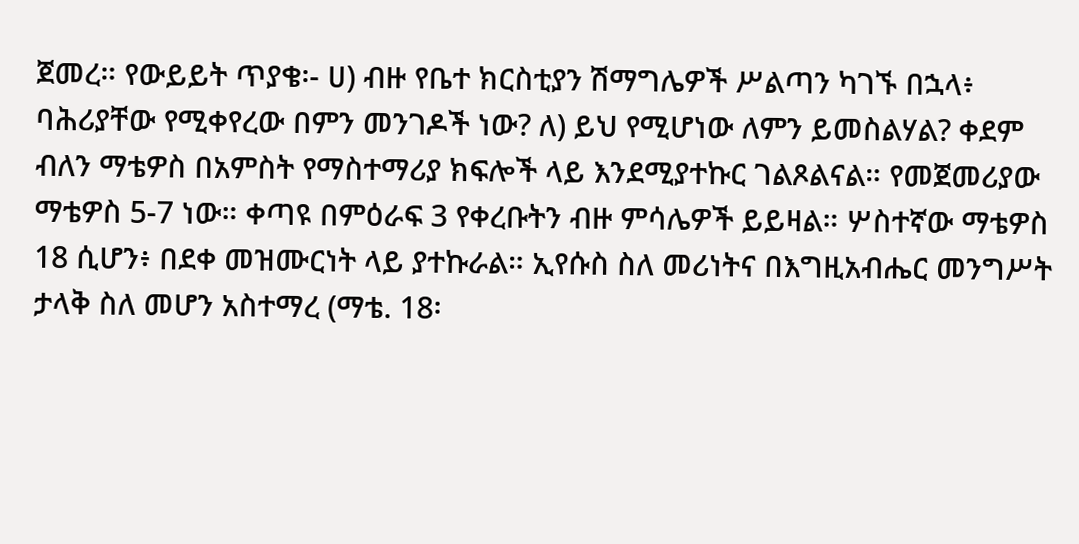ጀመረ። የውይይት ጥያቄ፡- ሀ) ብዙ የቤተ ክርስቲያን ሽማግሌዎች ሥልጣን ካገኙ በኋላ፥ ባሕሪያቸው የሚቀየረው በምን መንገዶች ነው? ለ) ይህ የሚሆነው ለምን ይመስልሃል? ቀደም ብለን ማቴዎስ በአምስት የማስተማሪያ ክፍሎች ላይ እንደሚያተኩር ገልጾልናል። የመጀመሪያው ማቴዎስ 5-7 ነው። ቀጣዩ በምዕራፍ 3 የቀረቡትን ብዙ ምሳሌዎች ይይዛል። ሦስተኛው ማቴዎስ 18 ሲሆን፥ በደቀ መዝሙርነት ላይ ያተኩራል። ኢየሱስ ስለ መሪነትና በእግዚአብሔር መንግሥት ታላቅ ስለ መሆን አስተማረ (ማቴ. 18፡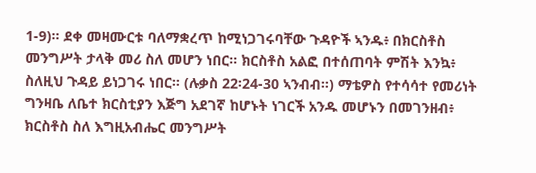1-9)። ደቀ መዛሙርቱ ባለማቋረጥ ከሚነጋገሩባቸው ጉዳዮች ኣንዱ፥ በክርስቶስ መንግሥት ታላቅ መሪ ስለ መሆን ነበር። ክርስቶስ አልፎ በተሰጠባት ምሽት እንኳ፥ ስለዚህ ጉዳይ ይነጋገሩ ነበር። (ሉቃስ 22፡24-30 ኣንብብ።) ማቴዎስ የተሳሳተ የመሪነት ግንዛቤ ለቤተ ክርስቲያን እጅግ አደገኛ ከሆኑት ነገርች አንዱ መሆኑን በመገንዘብ፥ ክርስቶስ ስለ እግዚአብሔር መንግሥት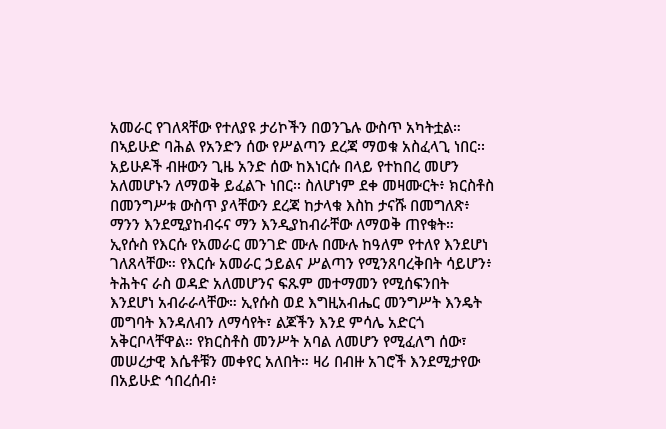አመራር የገለጻቸው የተለያዩ ታሪኮችን በወንጌሉ ውስጥ አካትቷል። በኣይሁድ ባሕል የአንድን ሰው የሥልጣን ደረጃ ማወቁ አስፈላጊ ነበር፡፡ አይሁዶች ብዙውን ጊዜ አንድ ሰው ከእነርሱ በላይ የተከበረ መሆን አለመሆኑን ለማወቅ ይፈልጉ ነበር፡፡ ስለሆነም ደቀ መዛሙርት፥ ክርስቶስ በመንግሥቱ ውስጥ ያላቸውን ደረጃ ከታላቁ እስከ ታናሹ በመግለጽ፥ ማንን እንደሚያከብሩና ማን እንዲያከብራቸው ለማወቅ ጠየቁት። ኢየሱስ የእርሱ የአመራር መንገድ ሙሉ በሙሉ ከዓለም የተለየ እንደሆነ ገለጸላቸው። የእርሱ አመራር ኃይልና ሥልጣን የሚንጸባረቅበት ሳይሆን፥ ትሕትና ራስ ወዳድ አለመሆንና ፍጹም መተማመን የሚሰፍንበት እንደሆነ አብራራላቸው። ኢየሱስ ወደ እግዚአብሔር መንግሥት እንዴት መግባት እንዳለብን ለማሳየት፣ ልጆችን እንደ ምሳሌ አድርጎ አቅርቦላቸዋል። የክርስቶስ መንሥት አባል ለመሆን የሚፈለግ ሰው፣ መሠረታዊ እሴቶቹን መቀየር አለበት። ዛሪ በብዙ አገሮች እንደሚታየው በአይሁድ ኅበረሰብ፥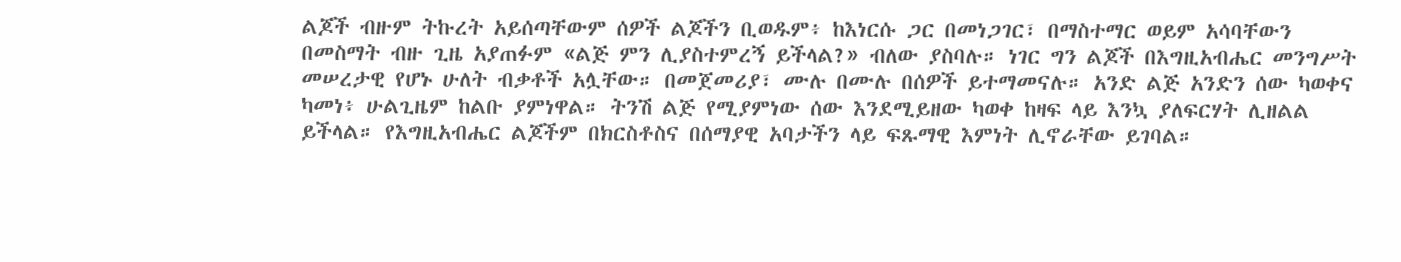ልጆች ብዙም ትኩረት አይሰጣቸውም ሰዎች ልጆችን ቢወዱም፥ ከእነርሱ ጋር በመነጋገር፣ በማስተማር ወይም አሳባቸውን በመስማት ብዙ ጊዜ አያጠፉም «ልጅ ምን ሊያስተምረኝ ይችላል?» ብለው ያስባሉ። ነገር ግን ልጆች በእግዚአብሔር መንግሥት መሠረታዊ የሆኑ ሁለት ብቃቶች አሏቸው። በመጀመሪያ፣ ሙሉ በሙሉ በሰዎች ይተማመናሉ። አንድ ልጅ አንድን ሰው ካወቀና ካመነ፥ ሁልጊዜም ከልቡ ያምነዋል። ትንሽ ልጅ የሚያምነው ሰው እንደሚይዘው ካወቀ ከዛፍ ላይ እንኳ ያለፍርሃት ሊዘልል ይችላል። የእግዚአብሔር ልጆችም በክርስቶስና በሰማያዊ አባታችን ላይ ፍጹማዊ እምነት ሊኖራቸው ይገባል።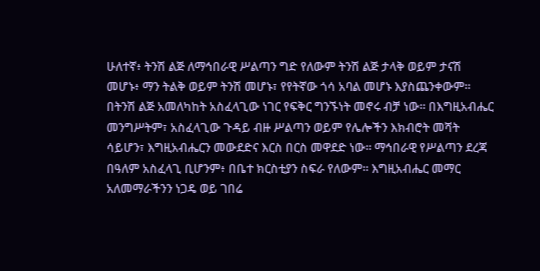ሁለተኛ፥ ትንሽ ልጅ ለማኅበራዊ ሥልጣን ግድ የለውም ትንሽ ልጅ ታላቅ ወይም ታናሽ መሆኑ፥ ማን ትልቅ ወይም ትንሽ መሆኑ፣ የየትኛው ጎሳ አባል መሆኑ እያስጨንቀውም። በትንሽ ልጅ አመለካከት አስፈላጊው ነገር የፍቅር ግንኙነት መኖሩ ብቻ ነው። በእግዚአብሔር መንግሥትም፣ አስፈላጊው ጉዳይ ብዙ ሥልጣን ወይም የሌሎችን እክብሮት መሻት ሳይሆን፣ እግዚአብሔርን መውደድና እርስ በርስ መዋደድ ነው። ማኅበራዊ የሥልጣን ደረጃ በዓለም አስፈላጊ ቢሆንም፥ በቤተ ክርስቲያን ስፍራ የለውም፡፡ እግዚአብሔር መማር አለመማራችንን ነጋዴ ወይ ገበሬ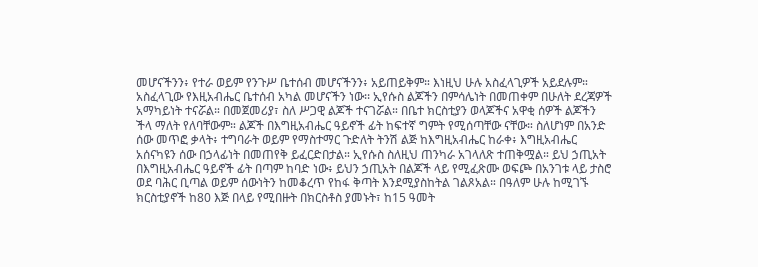መሆናችንን፥ የተራ ወይም የንጉሥ ቤተሰብ መሆናችንን፥ አይጠይቅም። እነዚህ ሁሉ አስፈላጊዎች አይደሉም። አስፈላጊው የእዚአብሔር ቤተሰብ አካል መሆናችን ነው፡፡ ኢየሱስ ልጆችን በምሳሌነት በመጠቀም በሁለት ደረጃዎች አማካይነት ተናሯል። በመጀመሪያ፣ ስለ ሥጋዊ ልጆች ተናገሯል። በቤተ ክርስቲያን ወላጆችና አዋቂ ሰዎች ልጆችን ችላ ማለት የለባቸውም። ልጆች በእግዚአብሔር ዓይኖች ፊት ከፍተኛ ግምት የሚሰጣቸው ናቸው። ስለሆነም በአንድ ሰው መጥፎ ቃላት፥ ተግባራት ወይም የማስተማር ጉድለት ትንሽ ልጅ ከእግዚአብሔር ከራቀ፥ እግዚአብሔር አሰናካዩን ሰው በኃላፊነት በመጠየቅ ይፈርድበታል። ኢየሱስ ስለዚህ ጠንካራ አገላለጽ ተጠቅሟል። ይህ ኃጢአት በእግዚአብሔር ዓይኖች ፊት በጣም ከባድ ነው፥ ይህን ኃጢአት በልጆች ላይ የሚፈጽሙ ወፍጮ በአንገቱ ላይ ታስሮ ወደ ባሕር ቢጣል ወይም ሰውነትን ከመቆረጥ የከፋ ቅጣት እንደሚያስከትል ገልጾአል። በዓለም ሁሉ ከሚገኙ ክርስቲያኖች ከ80 እጅ በላይ የሚበዙት በክርስቶስ ያመኑት፣ ከ15 ዓመት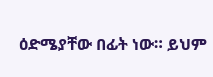ዕድሜያቸው በፊት ነው። ይህም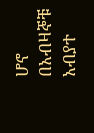ሆኖ በአብዛኞቹ አብያተ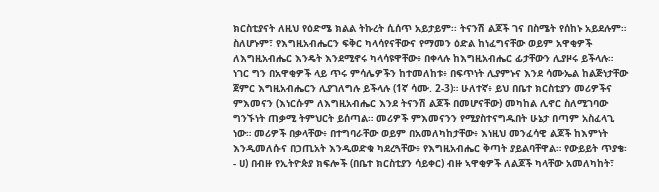ክርስቲያናት ለዚህ የዕድሜ ክልል ትኩረት ሲሰጥ አይታይም፡፡ ትናንሽ ልጆች ገና በስሜት የሰከኑ አይደሉም። ስለሆኑም፣ የእግዚአብሔርን ፍቅር ካላሳየናቸውና የማመን ዕድል ከነፈግናቸው ወይም አዋቂዎች ለእግዚአብሔር እንዴት እንደሚኖሩ ካላሳዩዋቸው፥ በቀላሉ ከእግዚአብሔር ፊታቸውን ሊያዞሩ ይችላሉ። ነገር ግን በአዋቂዎች ላይ ጥሩ ምሳሌዎችን ከተመለከቱ፥ በፍጥነት ሊያምኑና እንደ ሳሙኤል ከልጅነታቸው ጀምር እግዚአብሔርን ሊያገለግሉ ይችላሉ (1ኛ ሳሙ. 2-3)። ሁለተኛ፥ ይህ በቤተ ክርስቲያን መሪዎችና ምእመናን (እነርሱም ለእግዚአብሔር እንደ ትናንሽ ልጆች በመሆናቸው) መካከል ሊኖር ስለሚገባው ግንኙነት ጠቃሚ ትምህርት ይሰጣል። መሪዎች ምእመናንን የሚያስተናግዱበት ሁኔታ በጣም አስፈላጊ ነው። መሪዎች በቃላቸው፥ በተግባራቸው ወይም በአመለካከታቸው፥ እነዚህ መንፈሳዊ ልጆች ከእምነት እንዲመለሱና በኃጢአት እንዲወድቁ ካደረጓቸው፥ የእግዚአብሔር ቅጣት ያይልባቸዋል። የውይይት ጥያቄ፡- ሀ) በብዙ የኢትዮጵያ ክፍሎች (በቤተ ክርስቲያን ሳይቀር) ብዙ ኣዋቂዎች ለልጆች ካላቸው አመለካከት፣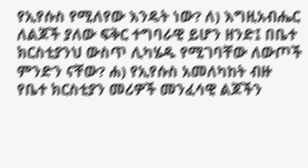የኢየሱስ የሚለየው እንዴት ነው? ለ) እግዚአብሔር ለልጆች ያለው ፍቅር ተግባራዊ ይሆን ዘንድ፤ በቤተ ክርስቲያንህ ውስጥ ሊካሄዱ የሚገባቸው ለውጦች ምንድን ናቸው? ሐ) የኢየሱስ አመለካከት ብዙ የቤተ ክርስቲያን መሪዎች መንፈሳዊ ልጆችን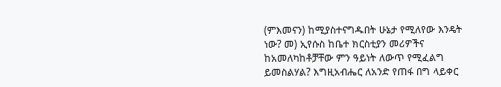(ምእመናን) ከሚያስተናግዱበት ሁኔታ የሚለየው እንዴት ነው? መ) ኢየሱስ ከቤተ ክርስቲያን መሪዎችና ከአመለካከቶቻቸው ምን ዓይነት ለውጥ የሚፈልግ ይመስልሃል? እግዚአብሔር ለአንድ የጠፋ በግ ላይቀር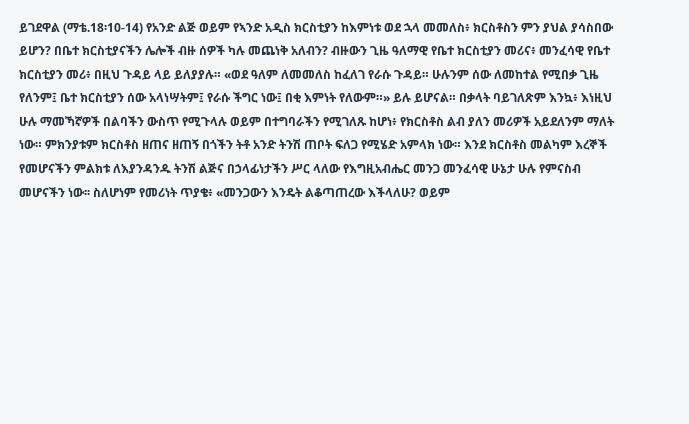ይገደዋል (ማቴ.18፡10-14) የአንድ ልጅ ወይም የኣንድ አዲስ ክርስቲያን ከእምነቱ ወደ ኋላ መመለስ፥ ክርስቶስን ምን ያህል ያሳስበው ይሆን? በቤተ ክርስቲያናችን ሌሎች ብዙ ሰዎች ካሉ መጨነቅ አለብን? ብዙውን ጊዜ ዓለማዊ የቤተ ክርስቲያን መሪና፥ መንፈሳዊ የቤተ ክርስቲያን መሪ፥ በዚህ ጉዳይ ላይ ይለያያሉ። «ወደ ዓለም ለመመለስ ከፈለገ የራሱ ጉዳይ። ሁሉንም ሰው ለመከተል የሚበቃ ጊዜ የለንም፤ ቤተ ክርስቲያን ሰው አላነሣትም፤ የራሱ ችግር ነው፤ በቂ እምነት የለውም።» ይሉ ይሆናል። በቃላት ባይገለጽም እንኳ፥ እነዚህ ሁሉ ማመኻኛዎች በልባችን ውስጥ የሚጉላሉ ወይም በተግባራችን የሚገለጹ ከሆነ፥ የክርስቶስ ልብ ያለን መሪዎች አይደለንም ማለት ነው። ምክንያቱም ክርስቶስ ዘጠና ዘጠኝ በጎችን ትቶ አንድ ትንሽ ጠቦት ፍለጋ የሚሄድ አምላክ ነው። እንደ ክርስቶስ መልካም እረኞች የመሆናችን ምልክቱ ለእያንዳንዱ ትንሽ ልጅና በኃላፊነታችን ሥር ላለው የእግዚአብሔር መንጋ መንፈሳዊ ሁኔታ ሁሉ የምናስብ መሆናችን ነው፡፡ ስለሆነም የመሪነት ጥያቄ፥ «መንጋውን እንዴት ልቆጣጠረው እችላለሁ? ወይም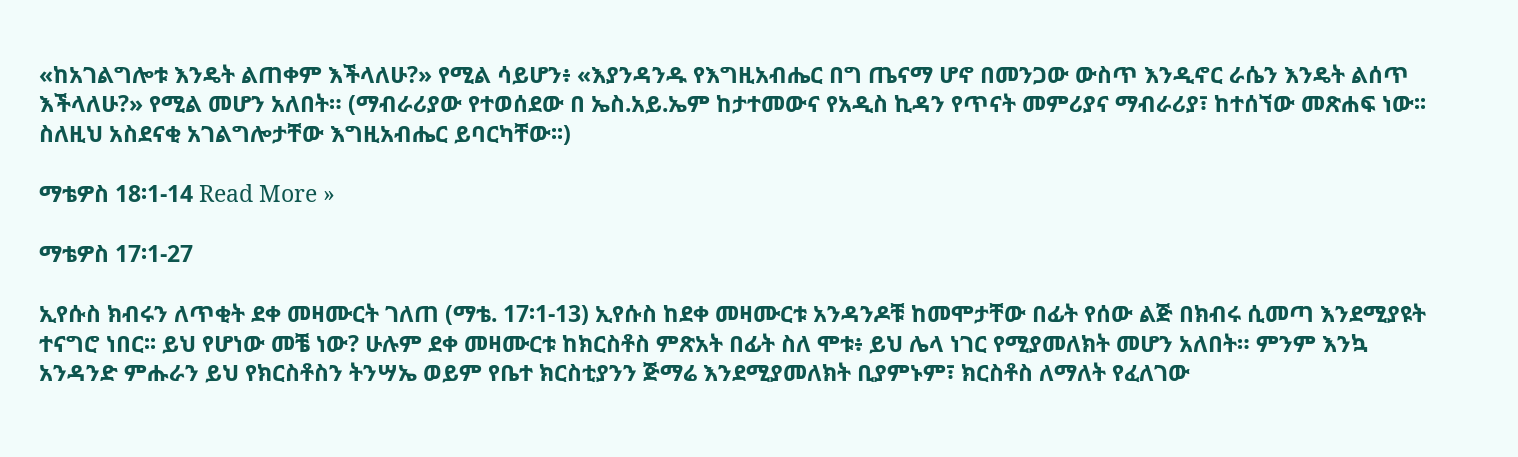«ከአገልግሎቱ እንዴት ልጠቀም እችላለሁ?» የሚል ሳይሆን፥ «እያንዳንዱ የእግዚአብሔር በግ ጤናማ ሆኖ በመንጋው ውስጥ እንዲኖር ራሴን እንዴት ልሰጥ እችላለሁ?» የሚል መሆን አለበት። (ማብራሪያው የተወሰደው በ ኤስ.አይ.ኤም ከታተመውና የአዲስ ኪዳን የጥናት መምሪያና ማብራሪያ፣ ከተሰኘው መጽሐፍ ነው፡፡ ስለዚህ አስደናቂ አገልግሎታቸው እግዚአብሔር ይባርካቸው፡፡)

ማቴዎስ 18፡1-14 Read More »

ማቴዎስ 17፡1-27

ኢየሱስ ክብሩን ለጥቂት ደቀ መዛሙርት ገለጠ (ማቴ. 17፡1-13) ኢየሱስ ከደቀ መዛሙርቱ አንዳንዶቹ ከመሞታቸው በፊት የሰው ልጅ በክብሩ ሲመጣ እንደሚያዩት ተናግሮ ነበር፡፡ ይህ የሆነው መቼ ነው? ሁሉም ደቀ መዛሙርቱ ከክርስቶስ ምጽአት በፊት ስለ ሞቱ፥ ይህ ሌላ ነገር የሚያመለክት መሆን አለበት። ምንም እንኳ አንዳንድ ምሑራን ይህ የክርስቶስን ትንሣኤ ወይም የቤተ ክርስቲያንን ጅማሬ እንደሚያመለክት ቢያምኑም፣ ክርስቶስ ለማለት የፈለገው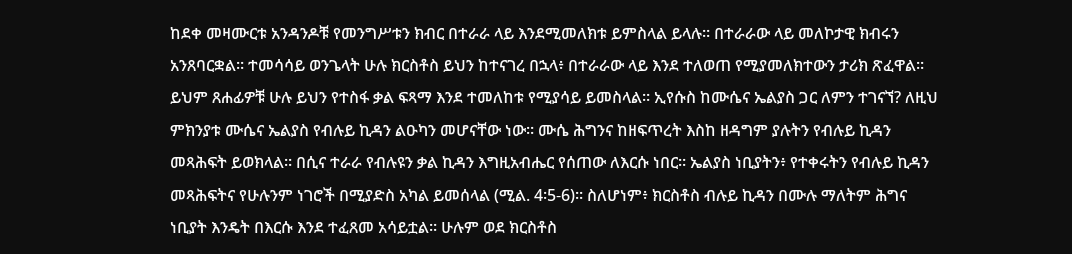ከደቀ መዛሙርቱ አንዳንዶቹ የመንግሥቱን ክብር በተራራ ላይ እንደሚመለክቱ ይምስላል ይላሉ። በተራራው ላይ መለኮታዊ ክብሩን አንጸባርቋል። ተመሳሳይ ወንጌላት ሁሉ ክርስቶስ ይህን ከተናገረ በኋላ፥ በተራራው ላይ እንደ ተለወጠ የሚያመለክተውን ታሪክ ጽፈዋል። ይህም ጸሐፊዎቹ ሁሉ ይህን የተስፋ ቃል ፍጻማ እንደ ተመለከቱ የሚያሳይ ይመስላል። ኢየሱስ ከሙሴና ኤልያስ ጋር ለምን ተገናኘ? ለዚህ ምክንያቱ ሙሴና ኤልያስ የብሉይ ኪዳን ልዑካን መሆናቸው ነው። ሙሴ ሕግንና ከዘፍጥረት እስከ ዘዳግም ያሉትን የብሉይ ኪዳን መጻሕፍት ይወክላል። በሲና ተራራ የብሉዩን ቃል ኪዳን እግዚአብሔር የሰጠው ለእርሱ ነበር። ኤልያስ ነቢያትን፥ የተቀሩትን የብሉይ ኪዳን መጻሕፍትና የሁሉንም ነገሮች በሚያድስ አካል ይመሰላል (ሚል. 4፡5-6)። ስለሆነም፥ ክርስቶስ ብሉይ ኪዳን በሙሉ ማለትም ሕግና ነቢያት እንዴት በእርሱ እንደ ተፈጸመ አሳይቷል። ሁሉም ወደ ክርስቶስ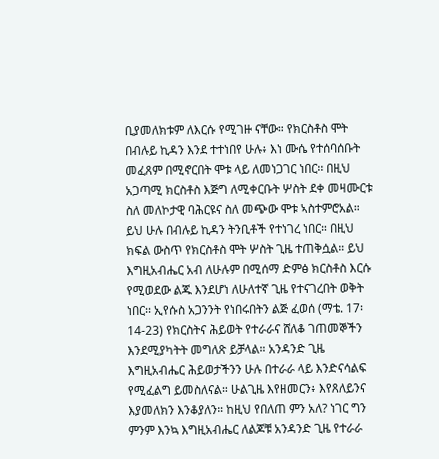ቢያመለክቱም ለእርሱ የሚገዙ ናቸው። የክርስቶስ ሞት በብሉይ ኪዳን እንደ ተተነበየ ሁሉ፥ እነ ሙሴ የተሰባሰቡት መፈጸም በሚኖርበት ሞቱ ላይ ለመነጋገር ነበር፡፡ በዚህ አጋጣሚ ክርስቶስ እጅግ ለሚቀርቡት ሦስት ደቀ መዛሙርቱ ስለ መለኮታዊ ባሕርዩና ስለ መጭው ሞቱ ኣስተምሮአል። ይህ ሁሉ በብሉይ ኪዳን ትንቢቶች የተነገረ ነበር። በዚህ ክፍል ውስጥ የክርስቶስ ሞት ሦስት ጊዜ ተጠቅሷል። ይህ እግዚአብሔር አብ ለሁሉም በሚሰማ ድምፅ ክርስቶስ እርሱ የሚወደው ልጁ እንደሆነ ለሁለተኛ ጊዜ የተናገረበት ወቅት ነበር፡፡ ኢየሱስ አጋንንት የነበሩበትን ልጅ ፈወሰ (ማቴ. 17፡14-23) የክርስትና ሕይወት የተራራና ሸለቆ ገጠመኞችን እንደሚያካትት መግለጽ ይቻላል። አንዳንድ ጊዜ እግዚአብሔር ሕይወታችንን ሁሉ በተራራ ላይ እንድናሳልፍ የሚፈልግ ይመስለናል። ሁልጊዜ እየዘመርን፥ እየጸለይንና እያመለክን እንቆያለን። ከዚህ የበለጠ ምን አለ? ነገር ግን ምንም እንኳ እግዚአብሔር ለልጆቹ አንዳንድ ጊዜ የተራራ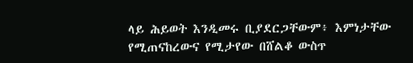ላይ ሕይወት እንዲመሩ ቢያደርጋቸውም፥ እምነታቸው የሚጠናከረውና የሚታየው በሸልቆ ውስጥ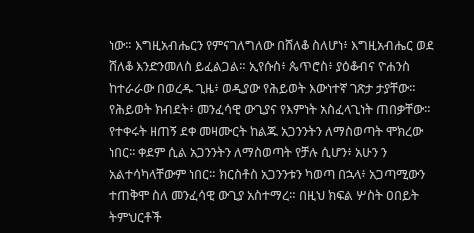ነው። እግዚአብሔርን የምናገለግለው በሸለቆ ስለሆነ፥ እግዚአብሔር ወደ ሸለቆ እንድንመለስ ይፈልጋል። ኢየሱስ፥ ጴጥሮስ፥ ያዕቆብና ዮሐንስ ከተራራው በወረዱ ጊዜ፥ ወዲያው የሕይወት እውነተኛ ገጽታ ታያቸው። የሕይወት ክብደት፥ መንፈሳዊ ውጊያና የእምነት አስፈላጊነት ጠበቃቸው። የተቀሩት ዘጠኝ ደቀ መዛሙርት ከልጁ አጋንንትን ለማስወጣት ሞክረው ነበር፡፡ ቀደም ሲል አጋንንትን ለማስወጣት የቻሉ ሲሆን፥ አሁን ን አልተሳካላቸውም ነበር። ክርስቶስ አጋንንቱን ካወጣ በኋላ፥ አጋጣሚውን ተጠቅሞ ስለ መንፈሳዊ ውጊያ አስተማረ። በዚህ ክፍል ሦስት ዐበይት ትምህርቶች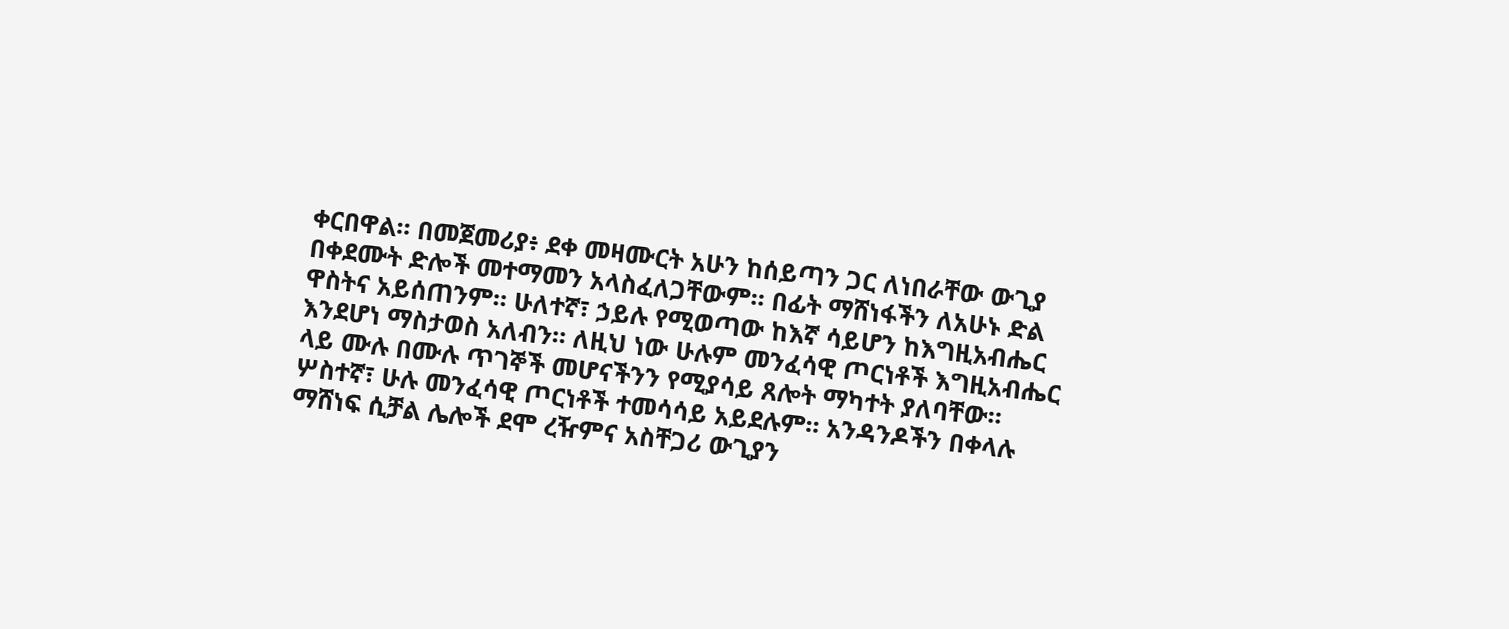ቀርበዋል። በመጀመሪያ፥ ደቀ መዛሙርት አሁን ከሰይጣን ጋር ለነበራቸው ውጊያ በቀደሙት ድሎች መተማመን አላስፈለጋቸውም። በፊት ማሸነፋችን ለአሁኑ ድል ዋስትና አይሰጠንም። ሁለተኛ፣ ኃይሉ የሚወጣው ከእኛ ሳይሆን ከእግዚአብሔር እንደሆነ ማስታወስ አለብን። ለዚህ ነው ሁሉም መንፈሳዊ ጦርነቶች እግዚአብሔር ላይ ሙሉ በሙሉ ጥገኞች መሆናችንን የሚያሳይ ጸሎት ማካተት ያለባቸው። ሦስተኛ፣ ሁሉ መንፈሳዊ ጦርነቶች ተመሳሳይ አይደሉም። አንዳንዶችን በቀላሉ ማሸነፍ ሲቻል ሌሎች ደሞ ረዥምና አስቸጋሪ ውጊያን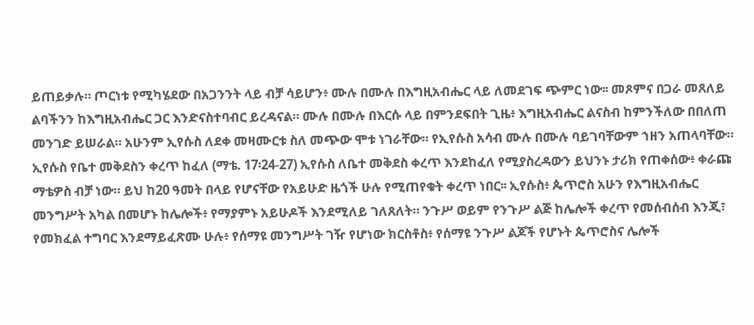ይጠይቃሉ። ጦርነቱ የሚካሄደው በአጋንንት ላይ ብቻ ሳይሆን፥ ሙሉ በሙሉ በእግዚአብሔር ላይ ለመደገፍ ጭምር ነው፡፡ መጾምና በጋራ መጸለይ ልባችንን ከእግዚአብሔር ጋር እንድናስተባብር ይረዳናል። ሙሉ በሙሉ በእርሱ ላይ በምንደፍበት ጊዜ፥ እግዚአብሔር ልናስብ ከምንችለው በበለጠ መንገድ ይሠራል። አሁንም ኢየሱስ ለደቀ መዛሙርቱ ስለ መጭው ሞቱ ነገራቸው። የኢየሱስ አሳብ ሙሉ በሙሉ ባይገባቸውም ኀዘን አጠላባቸው። ኢየሱስ የቤተ መቅደስን ቀረጥ ከፈለ (ማቴ. 17፡24-27) ኢየሱስ ለቤተ መቅደስ ቀረጥ እንደከፈለ የሚያስረዳውን ይህንኑ ታሪክ የጠቀሰው፥ ቀራጩ ማቴዎስ ብቻ ነው። ይህ ከ20 ዓመት በላይ የሆናቸው የአይሁድ ዜጎች ሁሉ የሚጠየቁት ቀረጥ ነበር፡፡ ኢየሱስ፥ ጴጥሮስ አሁን የእግዚአብሔር መንግሥት አካል በመሆኑ ከሌሎች፥ የማያምኑ አይሁዶች እንደሚለይ ገለጸለት። ንጉሥ ወይም የንጉሥ ልጅ ከሌሎች ቀረጥ የመሰብሰብ እንጂ፣ የመክፈል ተግባር እንደማይፈጽሙ ሁሉ፥ የሰማዩ መንግሥት ገዥ የሆነው ክርስቶስ፥ የሰማዩ ንጉሥ ልጆች የሆኑት ጴጥሮስና ሌሎች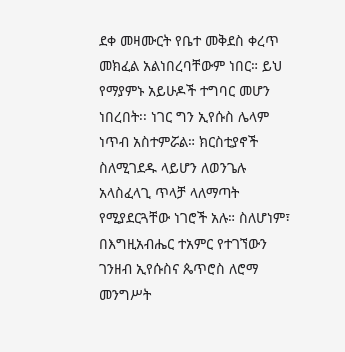ደቀ መዛሙርት የቤተ መቅደስ ቀረጥ መክፈል አልነበረባቸውም ነበር። ይህ የማያምኑ አይሁዶች ተግባር መሆን ነበረበት፡፡ ነገር ግን ኢየሱስ ሌላም ነጥብ አስተምሯል። ክርስቲያኖች ስለሚገደዱ ላይሆን ለወንጌሉ አላስፈላጊ ጥላቻ ላለማጣት የሚያደርጓቸው ነገሮች አሉ። ስለሆነም፣ በእግዚአብሔር ተአምር የተገኘውን ገንዘብ ኢየሱስና ጴጥሮስ ለሮማ መንግሥት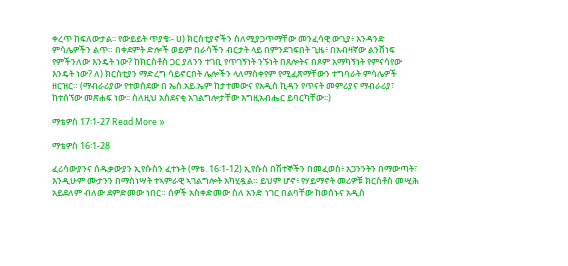ቀረጥ ከፍለውታል፡፡ የውይይት ጥያቄ፡- ሀ) ክርስቲያኖችን ስለሚያጋጥማቸው መንፈሳዊ ውጊያ፥ አንዳንድ ምሳሌዎችን ልጥ። በቀደምት ድሎች ወይም በራሳችን ብርታት ላይ በምንደገፍበት ጊዜ፥ በአብዛኛው ልንሸነፍ የምችንለው እንዴት ነው? ከክርስቶስ ጋር ያለንን ተገቢ የጥገኝነት ንኙነት በጸሎትና በጾም አማካኝነት የምናሳየው እንዴት ነው? ለ) ክርስቲያን ማድረግ ሳይኖርበት ሌሎችን ላለማስቀየም የሚፈጽማቸውን ተግባራት ምሳሌዎች ዘርዝር። (ማብራሪያው የተወሰደው በ ኤስ.አይ.ኤም ከታተመውና የአዲስ ኪዳን የጥናት መምሪያና ማብራሪያ፣ ከተሰኘው መጽሐፍ ነው፡፡ ስለዚህ አስደናቂ አገልግሎታቸው እግዚአብሔር ይባርካቸው፡፡)

ማቴዎስ 17፡1-27 Read More »

ማቴዎስ 16፡1-28

ፈሪሳውያንና ሰዱቃውያን ኢየሱስን ፈተኑት (ማቴ. 16፡1-12) ኢየሱስ በሽተኞችን በመፈወስ፥ አጋንንትን በማውጣት፣ እንዲሁም ሙታንን በማስነሣት ተኣምራዊ ኣገልግሎት አካሂዷል። ይህም ሆኖ፥ የሃይማኖት መሪዎቹ ክርስቶስ መሢሕ አይደለም ብለው ደምድመው ነበር። ሰዎች አስቀድመው ስለ አንድ ነገር በልባቸው ከወሰኑና አዲስ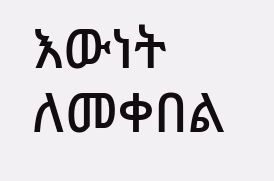እውነት ለመቀበል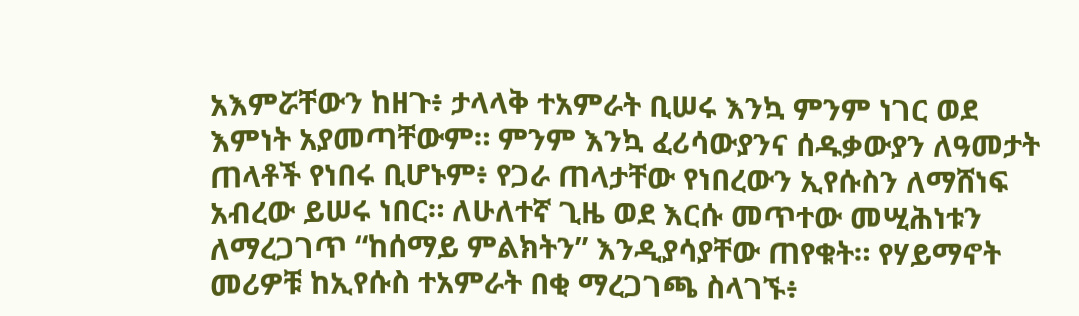አእምሯቸውን ከዘጉ፥ ታላላቅ ተአምራት ቢሠሩ እንኳ ምንም ነገር ወደ እምነት አያመጣቸውም። ምንም እንኳ ፈሪሳውያንና ሰዱቃውያን ለዓመታት ጠላቶች የነበሩ ቢሆኑም፥ የጋራ ጠላታቸው የነበረውን ኢየሱስን ለማሸነፍ አብረው ይሠሩ ነበር። ለሁለተኛ ጊዜ ወደ እርሱ መጥተው መሢሕነቱን ለማረጋገጥ “ከሰማይ ምልክትን” እንዲያሳያቸው ጠየቁት። የሃይማኖት መሪዎቹ ከኢየሱስ ተአምራት በቂ ማረጋገጫ ስላገኙ፥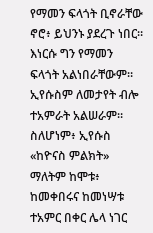የማመን ፍላጎት ቢኖራቸው ኖሮ፥ ይህንኑ ያደረጉ ነበር። እነርሱ ግን የማመን ፍላጎት አልነበራቸውም። ኢየሱስም ለመታየት ብሎ ተአምራት አልሠራም። ስለሆነም፥ ኢየሱስ «ከዮናስ ምልክት» ማለትም ከሞቱ፥ ከመቀበሩና ከመነሣቱ ተአምር በቀር ሌላ ነገር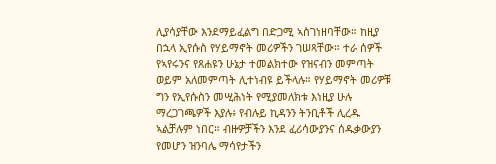ሊያሳያቸው እንደማይፈልግ በድጋሚ ኣስገነዘባቸው። ከዚያ በኋላ ኢየሱስ የሃይማኖት መሪዎችን ገሠጻቸው። ተራ ሰዎች የኣየሩንና የጸሐዩን ሁኔታ ተመልክተው የዝናብን መምጣት ወይም አለመምጣት ሊተነብዩ ይችላሉ። የሃይማኖት መሪዎቹ ግን የኢየሱስን መሢሕነት የሚያመለክቱ እነዚያ ሁሉ ማረጋገጫዎች እያሉ፥ የብሉይ ኪዳንን ትንቢቶች ሊረዱ ኣልቻሉም ነበር። ብዙዎቻችን እንደ ፈሪሳውያንና ሰዱቃውያን የመሆን ዝንባሌ ማሳየታችን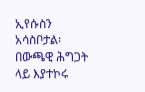ኢየሱስን አሳስቦታል፡ በውጫዊ ሕግጋት ላይ እያተኮሩ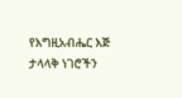የእግዚአብሔር እጅ ታላላቅ ነገሮችን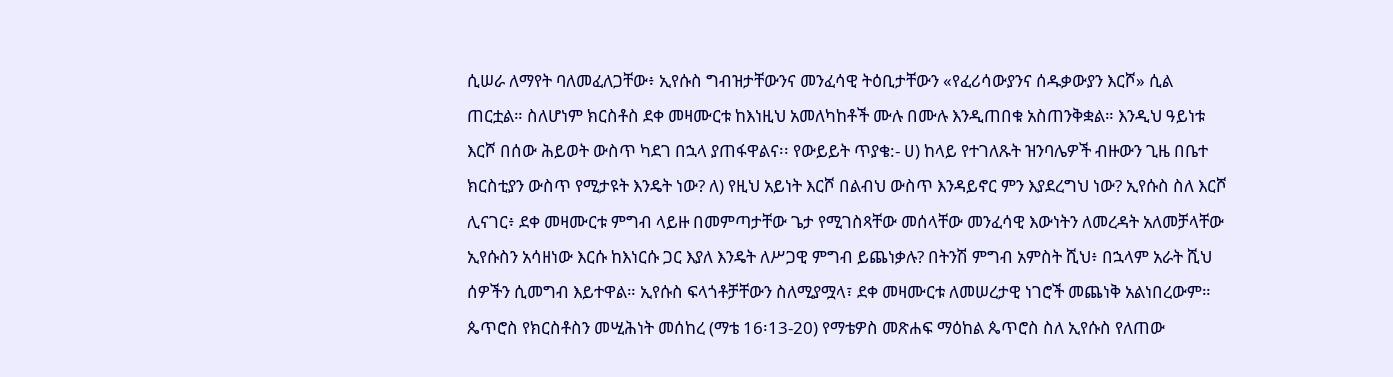ሲሠራ ለማየት ባለመፈለጋቸው፥ ኢየሱስ ግብዝታቸውንና መንፈሳዊ ትዕቢታቸውን «የፈሪሳውያንና ሰዱቃውያን እርሾ» ሲል ጠርቷል። ስለሆነም ክርስቶስ ደቀ መዛሙርቱ ከእነዚህ አመለካከቶች ሙሉ በሙሉ እንዲጠበቁ አስጠንቅቋል። እንዲህ ዓይነቱ እርሾ በሰው ሕይወት ውስጥ ካደገ በኋላ ያጠፋዋልና፡፡ የውይይት ጥያቄ:- ሀ) ከላይ የተገለጹት ዝንባሌዎች ብዙውን ጊዜ በቤተ ክርስቲያን ውስጥ የሚታዩት እንዴት ነው? ለ) የዚህ አይነት እርሾ በልብህ ውስጥ እንዳይኖር ምን እያደረግህ ነው? ኢየሱስ ስለ እርሾ ሊናገር፥ ደቀ መዛሙርቱ ምግብ ላይዙ በመምጣታቸው ጌታ የሚገስጻቸው መሰላቸው መንፈሳዊ እውነትን ለመረዳት አለመቻላቸው ኢየሱስን አሳዘነው እርሱ ከእነርሱ ጋር እያለ እንዴት ለሥጋዊ ምግብ ይጨነቃሉ? በትንሽ ምግብ አምስት ሺህ፥ በኋላም አራት ሺህ ሰዎችን ሲመግብ እይተዋል። ኢየሱስ ፍላጎቶቻቸውን ስለሚያሟላ፣ ደቀ መዛሙርቱ ለመሠረታዊ ነገሮች መጨነቅ አልነበረውም። ጴጥሮስ የክርስቶስን መሢሕነት መሰከረ (ማቴ 16፡13-20) የማቴዎስ መጽሐፍ ማዕከል ጴጥሮስ ስለ ኢየሱስ የለጠው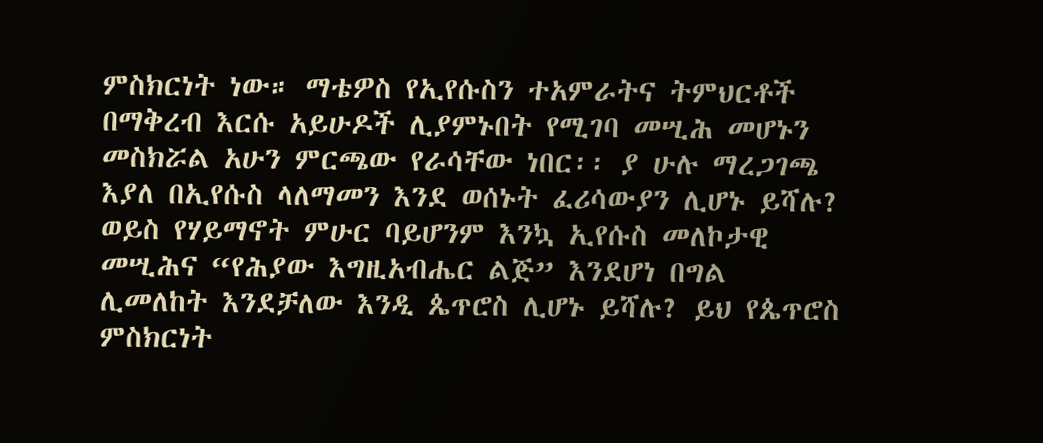ምስክርነት ነው። ማቴዎስ የኢየሱስን ተአምራትና ትምህርቶች በማቅረብ እርሱ አይሁዶች ሊያምኑበት የሚገባ መሢሕ መሆኑን መስክሯል አሁን ምርጫው የራሳቸው ነበር፡፡ ያ ሁሉ ማረጋገጫ እያለ በኢየሱስ ላለማመን እንደ ወሰኑት ፈሪሳውያን ሊሆኑ ይሻሉ? ወይስ የሃይማኖት ምሁር ባይሆንም እንኳ ኢየሱስ መለኮታዊ መሢሕና “የሕያው እግዚአብሔር ልጅ” እንደሆነ በግል ሊመለከት እንደቻለው እንዲ ጴጥሮስ ሊሆኑ ይሻሉ? ይህ የጴጥሮስ ምስክርነት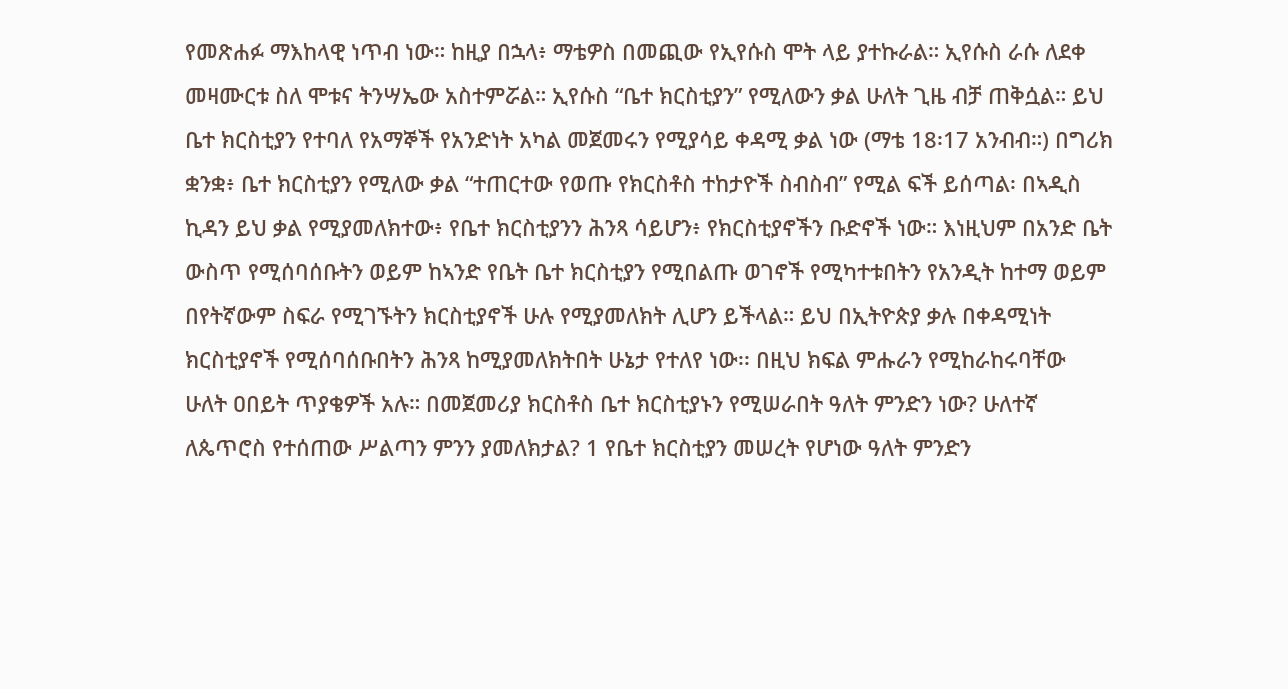የመጽሐፉ ማእከላዊ ነጥብ ነው። ከዚያ በኋላ፥ ማቴዎስ በመጪው የኢየሱስ ሞት ላይ ያተኩራል። ኢየሱስ ራሱ ለደቀ መዛሙርቱ ስለ ሞቱና ትንሣኤው አስተምሯል። ኢየሱስ “ቤተ ክርስቲያን” የሚለውን ቃል ሁለት ጊዜ ብቻ ጠቅሷል። ይህ ቤተ ክርስቲያን የተባለ የአማኞች የአንድነት አካል መጀመሩን የሚያሳይ ቀዳሚ ቃል ነው (ማቴ 18፡17 አንብብ።) በግሪክ ቋንቋ፥ ቤተ ክርስቲያን የሚለው ቃል “ተጠርተው የወጡ የክርስቶስ ተከታዮች ስብስብ” የሚል ፍች ይሰጣል፡ በኣዲስ ኪዳን ይህ ቃል የሚያመለክተው፥ የቤተ ክርስቲያንን ሕንጻ ሳይሆን፥ የክርስቲያኖችን ቡድኖች ነው። እነዚህም በአንድ ቤት ውስጥ የሚሰባሰቡትን ወይም ከኣንድ የቤት ቤተ ክርስቲያን የሚበልጡ ወገኖች የሚካተቱበትን የአንዲት ከተማ ወይም በየትኛውም ስፍራ የሚገኙትን ክርስቲያኖች ሁሉ የሚያመለክት ሊሆን ይችላል። ይህ በኢትዮጵያ ቃሉ በቀዳሚነት ክርስቲያኖች የሚሰባሰቡበትን ሕንጻ ከሚያመለክትበት ሁኔታ የተለየ ነው፡፡ በዚህ ክፍል ምሑራን የሚከራከሩባቸው ሁለት ዐበይት ጥያቄዎች አሉ። በመጀመሪያ ክርስቶስ ቤተ ክርስቲያኑን የሚሠራበት ዓለት ምንድን ነው? ሁለተኛ ለጴጥሮስ የተሰጠው ሥልጣን ምንን ያመለክታል? 1 የቤተ ክርስቲያን መሠረት የሆነው ዓለት ምንድን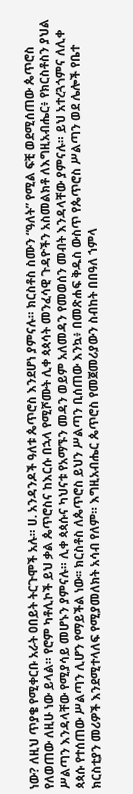ነው? ለዚህ ጥያቄ የሚቀርቡ አራት ዐበይት ትርጉሞች አሉ። ሀ. አንዳንዶች ዓለቱ ጴጥሮስ እንደሆነ ያምናሉ። ክርስቶስ ስሙን “ዓለት” የሚል ፍቺ ወደሚሰጠው ጴጥሮስ የለወጠው ለዚሁ ነው ይላል። የሮም ካቶሊኮች ይህ ቃል ጴጥሮስና ከእርሱ በኋላ የሚሾሙት ሊቀ ጳጳሳት መንፈሳዊ ጉዳዮችን አስመልክቶ ለእግዚአብሔር፥ የክርስቶስን ያህል ሥልጣን እንዳላቸው የሚያሳይ መሆኑን ያምናሉ። ሊቀ ጳጳሱና ካህናቱ የአማኙን መዳን ወይም አለመዳን የመወሰን መብት እንዳላቸው ያምናሉ። ይህ አተረጓጎምና ለሊቀ ጳጳሱ የተሰጠው ሥልጣን ሊሆን የማይችል ነው፡፡ ክርስቶስ ለጴጥሮስ ይህን ሥልጣን ቢሰጠው እንኳ፥ በመጽሐፍ ቅዱስ ውስጥ የጴጥሮስ ሥልጣን ወደ ሌሎች የቤተ ክርስቲያን መሪዎች እንደሚተላለፍ የሚያመለክት አሳብ የለም። እግዚአብሔር ጴጥሮስ የመጀመሪያውን ስብከት በበዓለ ኀምላ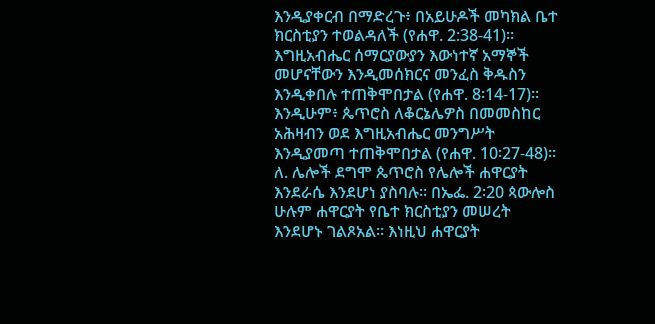እንዲያቀርብ በማድረጉ፥ በአይሁዶች መካክል ቤተ ክርስቲያን ተወልዳለች (የሐዋ. 2:38-41)። እግዚአብሔር ሰማርያውያን እውነተኛ አማኞች መሆናቸውን እንዲመሰክርና መንፈስ ቅዱስን እንዲቀበሉ ተጠቅሞበታል (የሐዋ. 8፡14-17)። እንዲሁም፥ ጴጥሮስ ለቆርኔሌዎስ በመመስከር አሕዛብን ወደ እግዚአብሔር መንግሥት እንዲያመጣ ተጠቅሞበታል (የሐዋ. 10፡27-48)። ለ. ሌሎች ደግሞ ጴጥሮስ የሌሎች ሐዋርያት እንደራሴ እንደሆነ ያስባሉ። በኤፌ. 2፡20 ጳውሎስ ሁሉም ሐዋርያት የቤተ ክርስቲያን መሠረት እንደሆኑ ገልጾአል። እነዚህ ሐዋርያት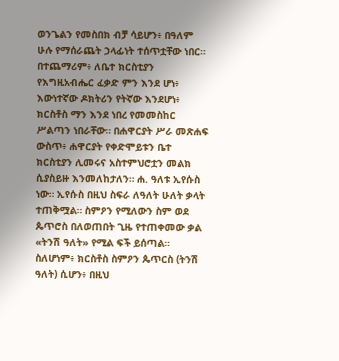ወንጌልን የመስበክ ብቻ ሳይሆን፥ በዓለም ሁሉ የማሰራጨት ኃላፊነት ተሰጥቷቸው ነበር። በተጨማሪም፥ ለቤተ ክርስቲያን የእግዚአብሔር ፈቃድ ምን እንደ ሆነ፥ እውነተኛው ዶክትሪን የትኛው እንደሆነ፥ ክርስቶስ ማን እንደ ነበረ የመመስከር ሥልጣን ነበራቸው። በሐዋርያት ሥራ መጽሐፍ ውስጥ፥ ሐዋርያት የቀድሞይቱን ቤተ ክርስቲያን ሊመሩና አስተምህሮቷን መልክ ሲያስይዙ እንመለከታለን። ሐ. ዓለቱ ኢየሱስ ነው። ኢየሱስ በዚህ ስፍራ ለዓለት ሁለት ቃላት ተጠቅሟል። ስምዖን የሚለውን ስም ወደ ጴጥሮስ በለወጠበት ጊዜ የተጠቀመው ቃል «ትንሽ ዓለት» የሚል ፍች ይሰጣል። ስለሆነም፥ ክርስቶስ ስምዖን ጴጥርስ (ትንሽ ዓለት) ሲሆን፥ በዚህ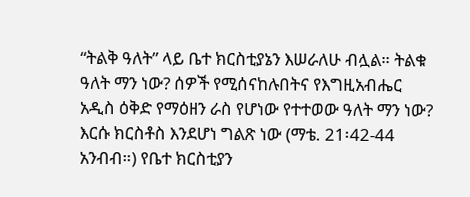“ትልቅ ዓለት” ላይ ቤተ ክርስቲያኔን እሠራለሁ ብሏል። ትልቁ ዓለት ማን ነው? ሰዎች የሚሰናከሉበትና የእግዚአብሔር አዲስ ዕቅድ የማዕዘን ራስ የሆነው የተተወው ዓለት ማን ነው? እርሱ ክርስቶስ እንደሆነ ግልጽ ነው (ማቴ. 21፡42-44 አንብብ።) የቤተ ክርስቲያን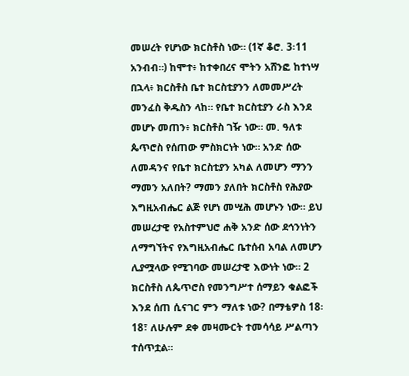መሠረት የሆነው ክርስቶስ ነው። (1ኛ ቆሮ. 3፡11 አንብብ።) ከሞተ፥ ከተቀበረና ሞትን አሸንፎ ከተነሣ በኋላ፥ ክርስቶስ ቤተ ክርስቲያንን ለመመሥረት መንፈስ ቅዱስን ላከ። የቤተ ክርስቲያን ራስ እንደ መሆኑ መጠን፥ ክርስቶስ ገዥ ነው። መ. ዓለቱ ጴጥሮስ የሰጠው ምስክርነት ነው። አንድ ሰው ለመዳንና የቤተ ክርስቲያን አካል ለመሆን ማንን ማመን አለበት? ማመን ያለበት ክርስቶስ የሕያው እግዚአብሔር ልጅ የሆነ መሢሕ መሆኑን ነው። ይህ መሠረታዊ የአስተምህሮ ሐቅ አንድ ሰው ደኅንነትን ለማግኘትና የእግዚአብሔር ቤተሰብ አባል ለመሆን ሊያሟላው የሚገባው መሠረታዊ እውነት ነው። 2 ክርስቶስ ለጴጥሮስ የመንግሥተ ሰማይን ቁልፎች እንደ ሰጠ ሲናገር ምን ማለቱ ነው? በማቴዎስ 18፡18፣ ለሁሉም ደቀ መዛሙርት ተመሳሳይ ሥልጣን ተሰጥቷል።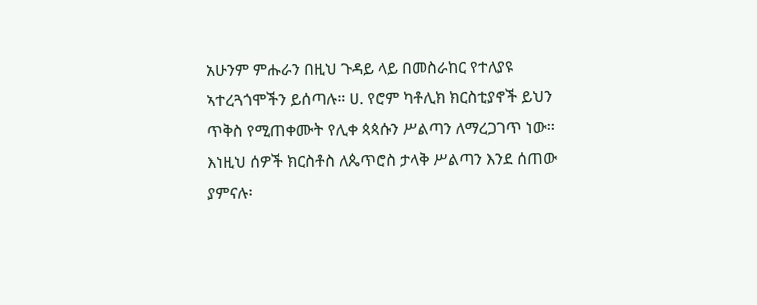አሁንም ምሑራን በዚህ ጉዳይ ላይ በመስራከር የተለያዩ ኣተረጓጎሞችን ይሰጣሉ። ሀ. የሮም ካቶሊክ ክርስቲያኖች ይህን ጥቅስ የሚጠቀሙት የሊቀ ጳጳሱን ሥልጣን ለማረጋገጥ ነው፡፡ እነዚህ ሰዎች ክርስቶስ ለጴጥሮስ ታላቅ ሥልጣን እንደ ሰጠው ያምናሉ፡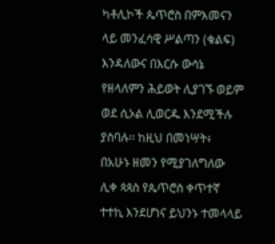ካቶሊኮች ጴጥሮስ በምእመናን ላይ መንፈሳዊ ሥልጣን (ቁልፍ) እንዳለውና በእርሱ ውሳኔ የዘላለምን ሕይወት ሊያገኙ ወይም ወደ ሲኦል ሊወርዱ እንደሚችሉ ያስባሉ፡፡ ከዚህ በመነሣት፥ በአሁኑ ዘመን የሚያገለግለው ሊቀ ጳጳስ የጴጥሮስ ቀጥተኛ ተተኪ እንደሆነና ይህንኑ ተመላላይ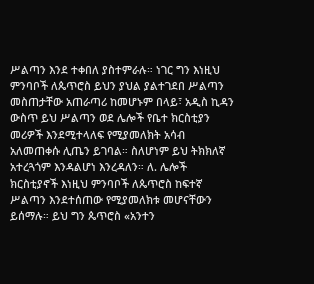ሥልጣን እንደ ተቀበለ ያስተምራሉ። ነገር ግን እነዚህ ምንባቦች ለጴጥሮስ ይህን ያህል ያልተገደበ ሥልጣን መስጠታቸው አጠራጣሪ ከመሆኑም በላይ፣ አዲስ ኪዳን ውስጥ ይህ ሥልጣን ወደ ሌሎች የቤተ ክርስቲያን መሪዎች እንደሚተላለፍ የሚያመለክት አሳብ አለመጠቀሱ ሊጤን ይገባል። ስለሆነም ይህ ትክክለኛ አተረጓጎም እንዳልሆነ እንረዳለን። ለ. ሌሎች ክርስቲያኖች እነዚህ ምንባቦች ለጴጥሮስ ከፍተኛ ሥልጣን እንደተሰጠው የሚያመለክቱ መሆናቸውን ይሰማሉ። ይህ ግን ጴጥሮስ «አንተን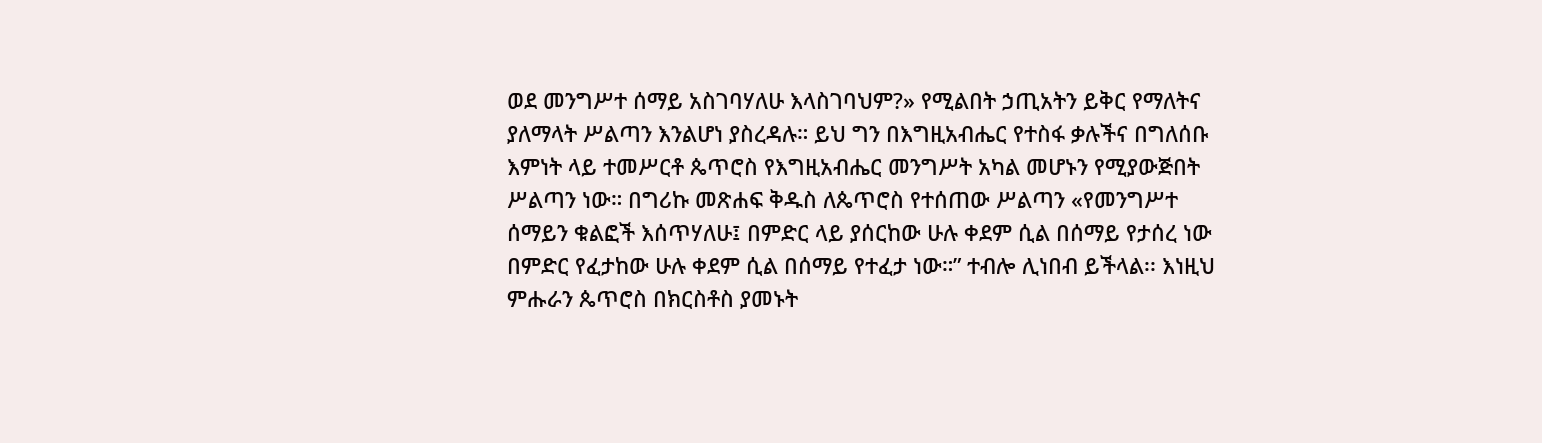ወደ መንግሥተ ሰማይ አስገባሃለሁ እላስገባህም?» የሚልበት ኃጢአትን ይቅር የማለትና ያለማላት ሥልጣን እንልሆነ ያስረዳሉ። ይህ ግን በእግዚአብሔር የተስፋ ቃሉችና በግለሰቡ እምነት ላይ ተመሥርቶ ጴጥሮስ የእግዚአብሔር መንግሥት አካል መሆኑን የሚያውጅበት ሥልጣን ነው። በግሪኩ መጽሐፍ ቅዱስ ለጴጥሮስ የተሰጠው ሥልጣን «የመንግሥተ ሰማይን ቁልፎች እሰጥሃለሁ፤ በምድር ላይ ያሰርከው ሁሉ ቀደም ሲል በሰማይ የታሰረ ነው በምድር የፈታከው ሁሉ ቀደም ሲል በሰማይ የተፈታ ነው።” ተብሎ ሊነበብ ይችላል፡፡ እነዚህ ምሑራን ጴጥሮስ በክርስቶስ ያመኑት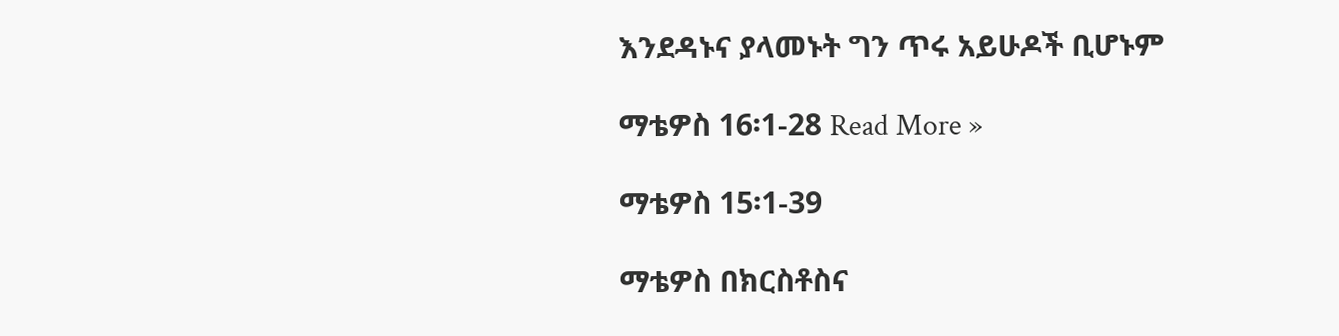እንደዳኑና ያላመኑት ግን ጥሩ አይሁዶች ቢሆኑም

ማቴዎስ 16፡1-28 Read More »

ማቴዎስ 15፡1-39

ማቴዎስ በክርስቶስና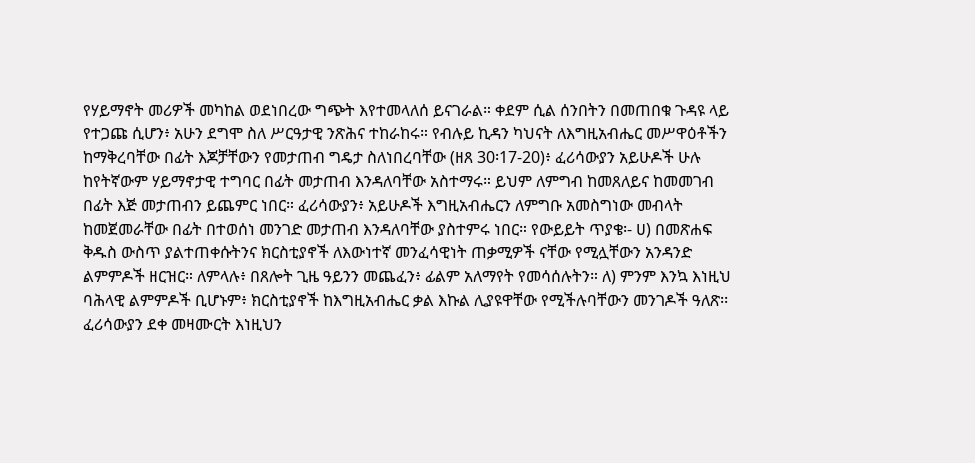የሃይማኖት መሪዎች መካከል ወደነበረው ግጭት እየተመላለሰ ይናገራል። ቀደም ሲል ሰንበትን በመጠበቁ ጉዳዩ ላይ የተጋጩ ሲሆን፥ አሁን ደግሞ ስለ ሥርዓታዊ ንጽሕና ተከራከሩ። የብሉይ ኪዳን ካህናት ለእግዚአብሔር መሥዋዕቶችን ከማቅረባቸው በፊት እጆቻቸውን የመታጠብ ግዴታ ስለነበረባቸው (ዘጸ 30፡17-20)፥ ፈሪሳውያን አይሁዶች ሁሉ ከየትኛውም ሃይማኖታዊ ተግባር በፊት መታጠብ እንዳለባቸው አስተማሩ። ይህም ለምግብ ከመጸለይና ከመመገብ በፊት እጅ መታጠብን ይጨምር ነበር። ፈሪሳውያን፥ አይሁዶች እግዚአብሔርን ለምግቡ አመስግነው መብላት ከመጀመራቸው በፊት በተወሰነ መንገድ መታጠብ እንዳለባቸው ያስተምሩ ነበር። የውይይት ጥያቄ፡- ሀ) በመጽሐፍ ቅዱስ ውስጥ ያልተጠቀሱትንና ክርስቲያኖች ለእውነተኛ መንፈሳዊነት ጠቃሚዎች ናቸው የሚሏቸውን አንዳንድ ልምምዶች ዘርዝር። ለምላሉ፥ በጸሎት ጊዜ ዓይንን መጨፈን፥ ፊልም አለማየት የመሳሰሉትን። ለ) ምንም እንኳ እነዚህ ባሕላዊ ልምምዶች ቢሆኑም፥ ክርስቲያኖች ከእግዚአብሔር ቃል እኩል ሊያዩዋቸው የሚችሉባቸውን መንገዶች ዓለጽ፡፡ ፈሪሳውያን ደቀ መዛሙርት እነዚህን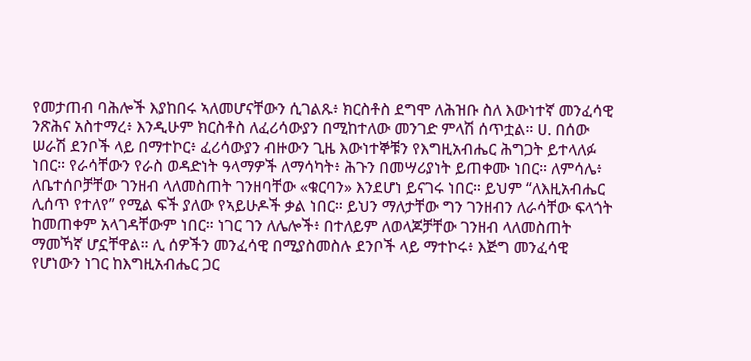የመታጠብ ባሕሎች እያከበሩ ኣለመሆናቸውን ሲገልጹ፥ ክርስቶስ ደግሞ ለሕዝቡ ስለ እውነተኛ መንፈሳዊ ንጽሕና አስተማረ፥ እንዲሁም ክርስቶስ ለፈሪሳውያን በሚከተለው መንገድ ምላሽ ሰጥቷል። ሀ. በሰው ሠራሽ ደንቦች ላይ በማተኮር፥ ፈሪሳውያን ብዙውን ጊዜ እውነተኞቹን የእግዚአብሔር ሕግጋት ይተላለፉ ነበር። የራሳቸውን የራስ ወዳድነት ዓላማዎች ለማሳካት፥ ሕጉን በመሣሪያነት ይጠቀሙ ነበር። ለምሳሌ፥ ለቤተሰቦቻቸው ገንዘብ ላለመስጠት ገንዘባቸው «ቁርባን» እንደሆነ ይናገሩ ነበር። ይህም “ለእዚአብሔር ሊሰጥ የተለየ” የሚል ፍች ያለው የኣይሁዶች ቃል ነበር። ይህን ማለታቸው ግን ገንዘብን ለራሳቸው ፍላጎት ከመጠቀም አላገዳቸውም ነበር። ነገር ገን ለሌሎች፥ በተለይም ለወላጆቻቸው ገንዘብ ላለመስጠት ማመኻኛ ሆኗቸዋል። ሊ ሰዎችን መንፈሳዊ በሚያስመስሉ ደንቦች ላይ ማተኮሩ፥ እጅግ መንፈሳዊ የሆነውን ነገር ከእግዚአብሔር ጋር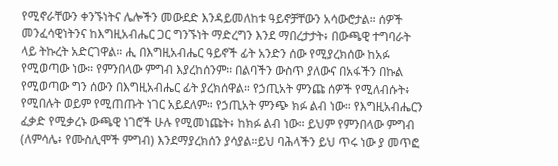የሚኖራቸውን ቀንኙነትና ሌሎችን መውደድ እንዳይመለከቱ ዓይኖቻቸውን አሳውሮታል። ሰዎች መንፈሳዊነትንና ከእግዚአብሔር ጋር ግንኙነት ማድረግን እንደ ማበረታታት፥ በውጫዊ ተግባራት ላይ ትኩረት አድርገዋል። ሒ በእግዚአብሔር ዓይኖች ፊት አንድን ሰው የሚያረክሰው ከአፉ የሚወጣው ነው። የምንበላው ምግብ እያረከሰንም፡፡ በልባችን ውስጥ ያለውና በአፋችን በኩል የሚወጣው ግን ሰውን በእግዚአብሔር ፊት ያረክሰዋል። የኃጢአት ምንጩ ሰዎች የሚለብሱት፥ የሚበሉት ወይም የሚጠጡት ነገር አይደለም። የኃጢአት ምንጭ ክፉ ልብ ነው። የእግዚአብሔርን ፈቃድ የሚቃረኑ ውጫዊ ነገሮች ሁሉ የሚመነጩት፥ ከክፉ ልብ ነው። ይህም የምንበላው ምግብ (ለምሳሌ፥ የሙስሊሞች ምግብ) እንደማያረክሰን ያሳያል።ይህ ባሕላችን ይህ ጥሩ ነው ያ መጥፎ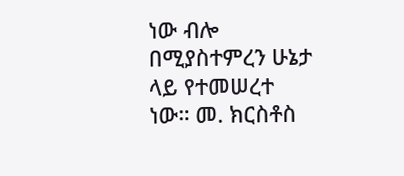ነው ብሎ በሚያስተምረን ሁኔታ ላይ የተመሠረተ ነው። መ. ክርስቶስ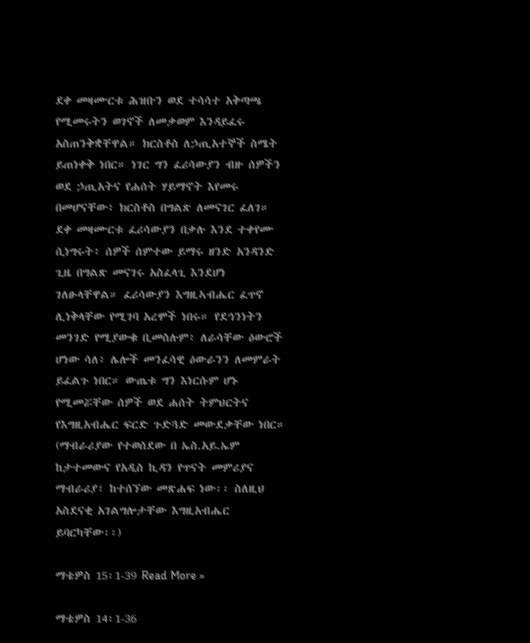ደቀ መዛሙርቱ ሕዝቡን ወደ ተሳሳተ አቅጣጫ የሚመሩትን ወገኖች ለመቃወም እንዳይፈሩ አስጠንቅቋቸዋል። ክርስቶስ ለኃጢአተኞች ስሜት ይጠነቀቅ ነበር። ነገር ግን ፈሪሳውያን ብዙ ሰዎችን ወደ ኃጢአትና የሐሰት ሃይማኖት እየመሩ በመሆናቸው፥ ክርስቶስ በግልጽ ለመናገር ፈለገ። ደቀ መዛሙርቱ ፈሪሳውያን በቃሉ እንደ ተቀየሙ ሲነግሩት፥ ሰዎች ሰምተው ይማሩ ዘንድ አንዳንድ ጊዜ በግልጽ መናገሩ አስፈላጊ እንደሆነ ገለፁላቸዋል። ፈሪሳውያን እግዚኣብሔር ፈጥኖ ሊነቅላቸው የሚገባ አረሞች ነበሩ። የደኅንነትን መንገድ የሚያውቁ ቢመስሉም፥ ለራሳቸው ዕውሮች ሆነው ሳለ፥ ሌሎች መንፈሳዊ ዕውራንን ለመምራት ይፈልጉ ነበር። ውጤቱ ግን እነርሱም ሆኑ የሚመሯቸው ሰዎች ወደ ሐሰት ትምህርትና የእግዚአብሔር ፍርድ ጉድጓድ መውደቃቸው ነበር። (ማብራሪያው የተወሰደው በ ኤስ.አይ.ኤም ከታተመውና የአዲስ ኪዳን የጥናት መምሪያና ማብራሪያ፣ ከተሰኘው መጽሐፍ ነው፡፡ ስለዚህ አስደናቂ አገልግሎታቸው እግዚአብሔር ይባርካቸው፡፡)

ማቴዎስ 15፡1-39 Read More »

ማቴዎስ 14፡1-36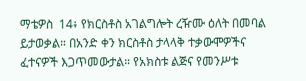ማቴዎስ  14፥ የክርስቶስ አገልግሎት ረዥሙ ዕለት በመባል ይታወቃል። በአንድ ቀን ክርስቶስ ታላላቅ ተቃውሞዎችና ፈተናዎች እጋጥመውታል። የአክስቱ ልጅና የመንሥቱ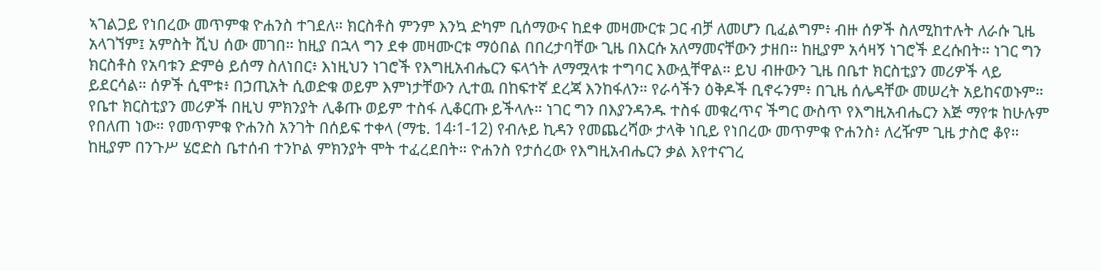ኣገልጋይ የነበረው መጥምቁ ዮሐንስ ተገደለ። ክርስቶስ ምንም እንኳ ድካም ቢሰማውና ከደቀ መዛሙርቱ ጋር ብቻ ለመሆን ቢፈልግም፥ ብዙ ሰዎች ስለሚከተሉት ለራሱ ጊዜ አላገኘም፤ አምስት ሺህ ሰው መገበ። ከዚያ በኋላ ግን ደቀ መዛሙርቱ ማዕበል በበረታባቸው ጊዜ በእርሱ አለማመናቸውን ታዘበ። ከዚያም አሳዛኝ ነገሮች ደረሱበት። ነገር ግን ክርስቶስ የአባቱን ድምፅ ይሰማ ስለነበር፥ እነዚህን ነገሮች የእግዚአብሔርን ፍላጎት ለማሟላቱ ተግባር እውሏቸዋል። ይህ ብዙውን ጊዜ በቤተ ክርስቲያን መሪዎች ላይ ይደርሳል። ሰዎች ሲሞቱ፥ በኃጢአት ሲወድቁ ወይም እምነታቸውን ሊተዉ በከፍተኛ ደረጃ እንከፋለን። የራሳችን ዕቅዶች ቢኖሩንም፥ በጊዜ ሰሌዳቸው መሠረት አይከናወኑም። የቤተ ክርስቲያን መሪዎች በዚህ ምክንያት ሊቆጡ ወይም ተስፋ ሊቆርጡ ይችላሉ። ነገር ግን በእያንዳንዱ ተስፋ መቁረጥና ችግር ውስጥ የእግዚአብሔርን እጅ ማየቱ ከሁሉም የበለጠ ነው። የመጥምቁ ዮሐንስ አንገት በሰይፍ ተቀላ (ማቴ. 14፡1-12) የብሉይ ኪዳን የመጨረሻው ታላቅ ነቢይ የነበረው መጥምቁ ዮሐንስ፥ ለረዥም ጊዜ ታስሮ ቆየ። ከዚያም በንጉሥ ሄሮድስ ቤተሰብ ተንኮል ምክንያት ሞት ተፈረደበት። ዮሐንስ የታሰረው የእግዚአብሔርን ቃል እየተናገረ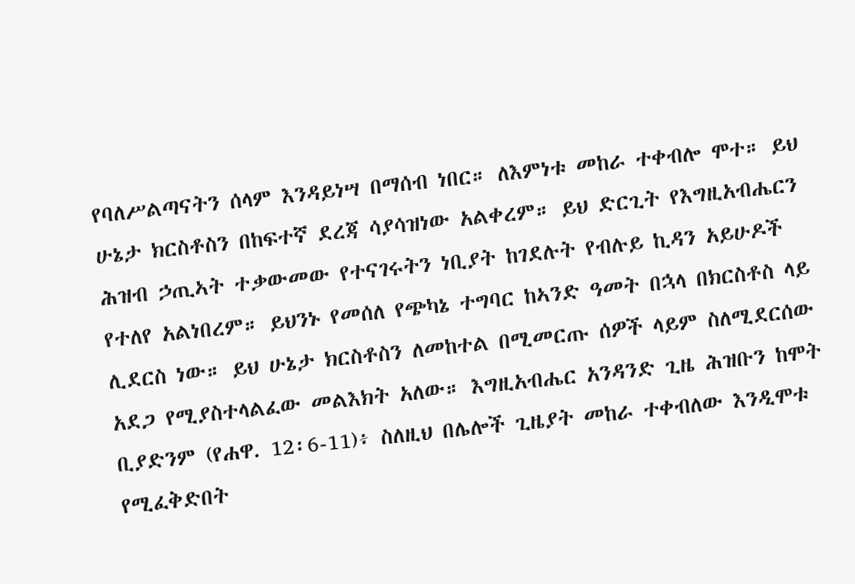የባለሥልጣናትን ሰላም እንዳይነሣ በማሰብ ነበር። ለእምነቱ መከራ ተቀብሎ ሞተ። ይህ ሁኔታ ክርስቶስን በከፍተኛ ደረጃ ሳያሳዝነው አልቀረም። ይህ ድርጊት የእግዚአብሔርን ሕዝብ ኃጢኣት ተቃውመው የተናገሩትን ነቢያት ከገደሉት የብሉይ ኪዳን አይሁዶች የተለየ አልነበረም። ይህንኑ የመሰለ የጭካኔ ተግባር ከኣንድ ዓመት በኋላ በክርስቶስ ላይ ሊደርስ ነው። ይህ ሁኔታ ክርስቶስን ለመከተል በሚመርጡ ሰዎች ላይም ስለሚደርሰው አደጋ የሚያስተላልፈው መልእክት አለው። እግዚአብሔር አንዳንድ ጊዜ ሕዝቡን ከሞት ቢያድንም (የሐዋ. 12፡6-11)፥ ስለዚህ በሌሎች ጊዜያት መከራ ተቀብለው እንዲሞቱ የሚፈቅድበት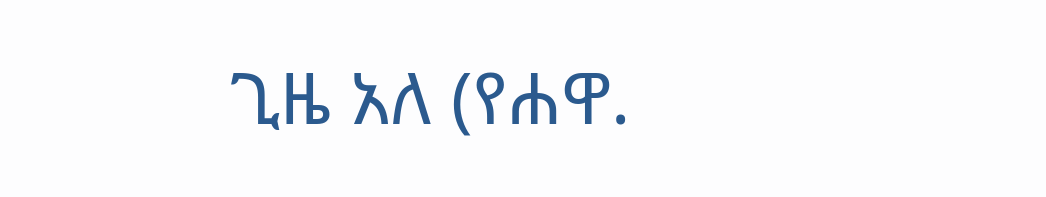ጊዜ አለ (የሐዋ.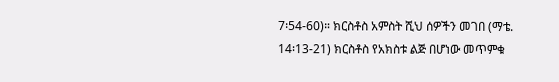7፡54-60)። ክርስቶስ አምስት ሺህ ሰዎችን መገበ (ማቴ. 14፡13-21) ክርስቶስ የአክስቱ ልጅ በሆነው መጥምቁ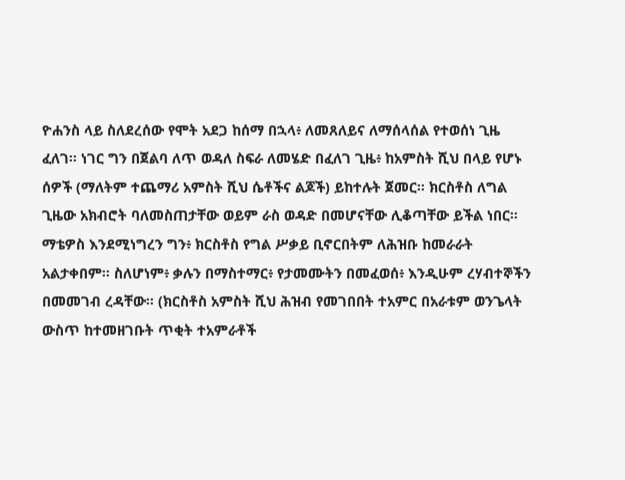ዮሐንስ ላይ ስለደረሰው የሞት አደጋ ከሰማ በኋላ፥ ለመጸለይና ለማሰላሰል የተወሰነ ጊዜ ፈለገ። ነገር ግን በጀልባ ለጥ ወዳለ ስፍራ ለመሄድ በፈለገ ጊዜ፥ ከአምስት ሺህ በላይ የሆኑ ሰዎች (ማለትም ተጨማሪ አምስት ሺህ ሴቶችና ልጆች) ይከተሉት ጀመር። ክርስቶስ ለግል ጊዜው አክብሮት ባለመስጠታቸው ወይም ራስ ወዳድ በመሆናቸው ሊቆጣቸው ይችል ነበር። ማቴዎስ እንደሚነግረን ግን፥ ክርስቶስ የግል ሥቃይ ቢኖርበትም ለሕዝቡ ከመራራት አልታቀበም። ስለሆነም፥ ቃሉን በማስተማር፥ የታመሙትን በመፈወሰ፥ እንዲሁም ረሃብተኞችን በመመገብ ረዳቸው። (ክርስቶስ አምስት ሺህ ሕዝብ የመገበበት ተአምር በአራቱም ወንጌላት ውስጥ ከተመዘገቡት ጥቂት ተአምራቶች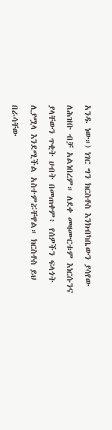አንዱ ነው።) ነገር ግን ክርስቶስ እንክብካቤውን ያሳየው ለሕዝቡ ብቻ አልነበረም። ለደቀ መዛሙርቱም እነርሱንና ያላቸውን ጥቂት ሀብት በመጠቀም፥ የሰዎችን ፍላጎት ሊያሟላ እንደሚችል አስተምሯቸዋል። ክርስቶስ ይህ በራሳቸው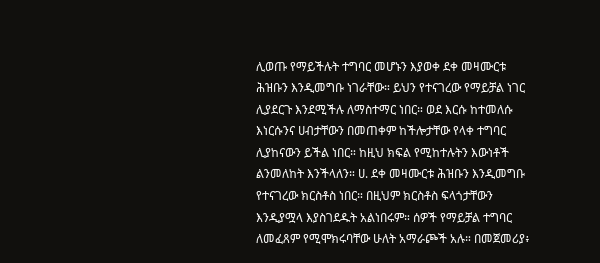ሊወጡ የማይችሉት ተግባር መሆኑን እያወቀ ደቀ መዛሙርቱ ሕዝቡን እንዲመግቡ ነገራቸው። ይህን የተናገረው የማይቻል ነገር ሊያደርጉ እንደሚችሉ ለማስተማር ነበር። ወደ እርሱ ከተመለሱ እነርሱንና ሀብታቸውን በመጠቀም ከችሎታቸው የላቀ ተግባር ሊያከናውን ይችል ነበር። ከዚህ ክፍል የሚከተሉትን እውነቶች ልንመለከት እንችላለን። ሀ. ደቀ መዛሙርቱ ሕዝቡን እንዲመግቡ የተናገረው ክርስቶስ ነበር። በዚህም ክርስቶስ ፍላጎታቸውን እንዲያሟላ እያስገደዱት አልነበሩም። ሰዎች የማይቻል ተግባር ለመፈጸም የሚሞክሩባቸው ሁለት አማራጮች አሉ። በመጀመሪያ፥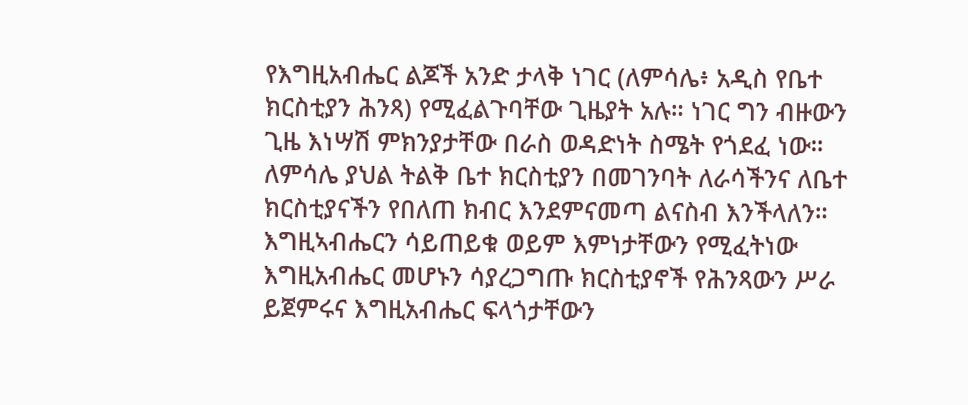የእግዚአብሔር ልጆች አንድ ታላቅ ነገር (ለምሳሌ፥ አዲስ የቤተ ክርስቲያን ሕንጻ) የሚፈልጉባቸው ጊዜያት አሉ። ነገር ግን ብዙውን ጊዜ እነሣሽ ምክንያታቸው በራስ ወዳድነት ስሜት የጎደፈ ነው። ለምሳሌ ያህል ትልቅ ቤተ ክርስቲያን በመገንባት ለራሳችንና ለቤተ ክርስቲያናችን የበለጠ ክብር እንደምናመጣ ልናስብ እንችላለን። እግዚኣብሔርን ሳይጠይቁ ወይም እምነታቸውን የሚፈትነው እግዚአብሔር መሆኑን ሳያረጋግጡ ክርስቲያኖች የሕንጻውን ሥራ ይጀምሩና እግዚአብሔር ፍላጎታቸውን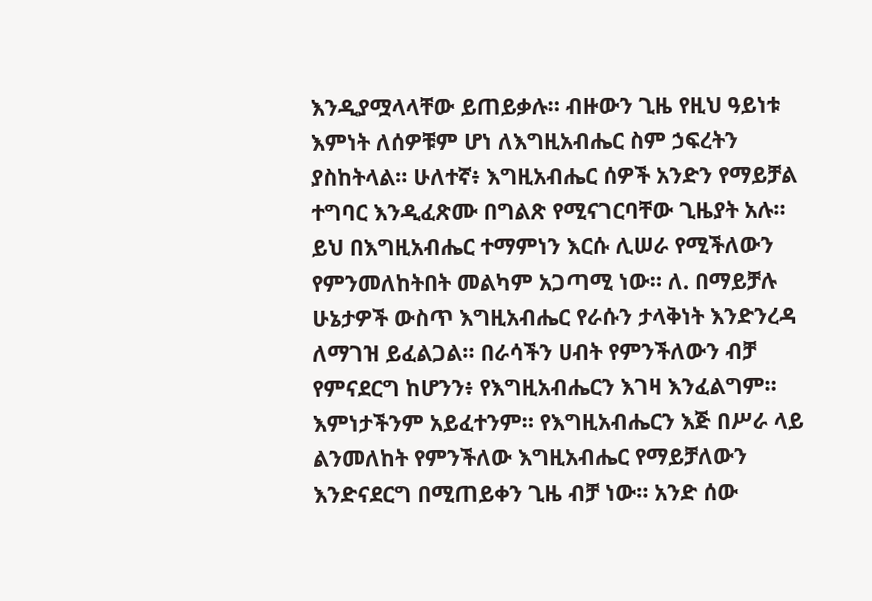እንዲያሟላላቸው ይጠይቃሉ። ብዙውን ጊዜ የዚህ ዓይነቱ እምነት ለሰዎቹም ሆነ ለእግዚአብሔር ስም ኃፍረትን ያስከትላል። ሁለተኛ፥ እግዚአብሔር ሰዎች አንድን የማይቻል ተግባር እንዲፈጽሙ በግልጽ የሚናገርባቸው ጊዜያት አሉ። ይህ በእግዚአብሔር ተማምነን እርሱ ሊሠራ የሚችለውን የምንመለከትበት መልካም አጋጣሚ ነው። ለ. በማይቻሉ ሁኔታዎች ውስጥ እግዚአብሔር የራሱን ታላቅነት እንድንረዳ ለማገዝ ይፈልጋል። በራሳችን ሀብት የምንችለውን ብቻ የምናደርግ ከሆንን፥ የእግዚአብሔርን እገዛ እንፈልግም። እምነታችንም አይፈተንም። የእግዚአብሔርን እጅ በሥራ ላይ ልንመለከት የምንችለው እግዚአብሔር የማይቻለውን እንድናደርግ በሚጠይቀን ጊዜ ብቻ ነው። አንድ ሰው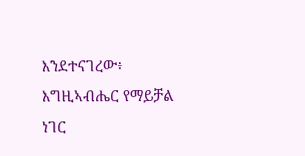እንደተናገረው፥ እግዚኣብሔር የማይቻል ነገር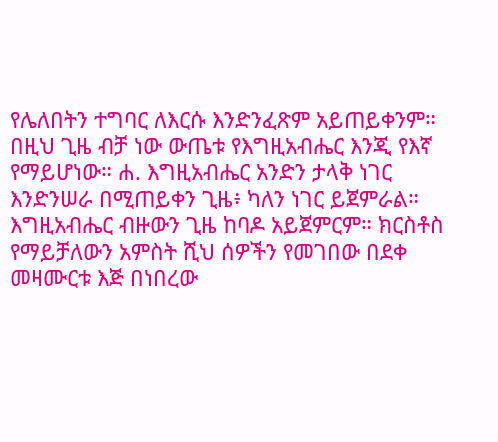የሌለበትን ተግባር ለእርሱ እንድንፈጽም አይጠይቀንም። በዚህ ጊዜ ብቻ ነው ውጤቱ የእግዚአብሔር እንጂ የእኛ የማይሆነው። ሐ. እግዚአብሔር አንድን ታላቅ ነገር እንድንሠራ በሚጠይቀን ጊዜ፥ ካለን ነገር ይጀምራል። እግዚአብሔር ብዙውን ጊዜ ከባዶ አይጀምርም። ክርስቶስ የማይቻለውን አምስት ሺህ ሰዎችን የመገበው በደቀ መዛሙርቱ እጅ በነበረው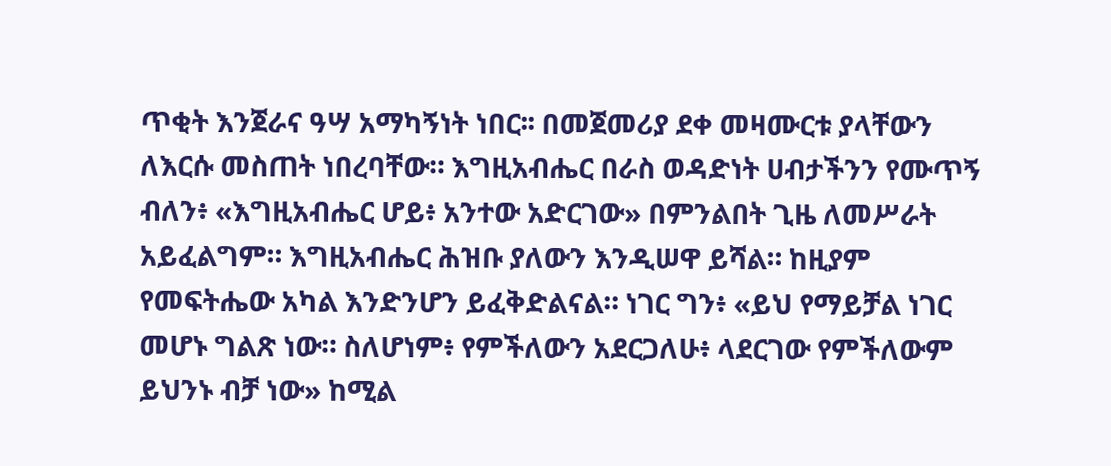ጥቂት እንጀራና ዓሣ አማካኝነት ነበር፡፡ በመጀመሪያ ደቀ መዛሙርቱ ያላቸውን ለእርሱ መስጠት ነበረባቸው። እግዚአብሔር በራስ ወዳድነት ሀብታችንን የሙጥኝ ብለን፥ «እግዚአብሔር ሆይ፥ አንተው አድርገው» በምንልበት ጊዜ ለመሥራት አይፈልግም። እግዚአብሔር ሕዝቡ ያለውን እንዲሠዋ ይሻል። ከዚያም የመፍትሔው አካል እንድንሆን ይፈቅድልናል። ነገር ግን፥ «ይህ የማይቻል ነገር መሆኑ ግልጽ ነው። ስለሆነም፥ የምችለውን አደርጋለሁ፥ ላደርገው የምችለውም ይህንኑ ብቻ ነው» ከሚል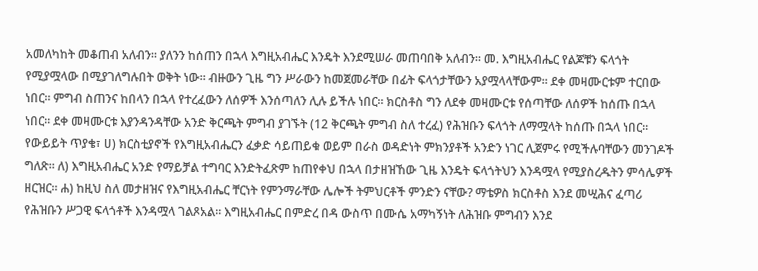አመለካከት መቆጠብ አለብን። ያለንን ከሰጠን በኋላ እግዚአብሔር እንዴት እንደሚሠራ መጠባበቅ አለብን። መ. እግዚአብሔር የልጆቹን ፍላጎት የሚያሟላው በሚያገለግሉበት ወቅት ነው። ብዙውን ጊዜ ግን ሥራውን ከመጀመራቸው በፊት ፍላጎታቸውን አያሟላላቸውም። ደቀ መዛሙርቱም ተርበው ነበር። ምግብ ስጠንና ከበላን በኋላ የተረፈውን ለሰዎች እንሰጣለን ሊሉ ይችሉ ነበር። ክርስቶስ ግን ለደቀ መዛሙርቱ የሰጣቸው ለሰዎች ከሰጡ በኋላ ነበር። ደቀ መዛሙርቱ እያንዳንዳቸው አንድ ቅርጫት ምግብ ያገኙት (12 ቅርጫት ምግብ ስለ ተረፈ) የሕዝቡን ፍላጎት ለማሟላት ከሰጡ በኋላ ነበር። የውይይት ጥያቄ፣ ሀ) ክርስቲያኖች የእግዚአብሔርን ፈቃድ ሳይጠይቁ ወይም በራስ ወዳድነት ምክንያቶች አንድን ነገር ሊጀምሩ የሚችሉባቸውን መንገዶች ግለጽ። ለ) እግዚአብሔር አንድ የማይቻል ተግባር እንድትፈጽም ከጠየቀህ በኋላ በታዘዝኸው ጊዜ እንዴት ፍላጎትህን እንዳሟላ የሚያስረዱትን ምሳሌዎች ዘርዝር። ሐ) ከዚህ ስለ መታዘዝና የእግዚአብሔር ቸርነት የምንማራቸው ሌሎች ትምህርቶች ምንድን ናቸው? ማቴዎስ ክርስቶስ እንደ መሢሕና ፈጣሪ የሕዝቡን ሥጋዊ ፍላጎቶች እንዳሟላ ገልጾአል። እግዚአብሔር በምድረ በዳ ውስጥ በሙሴ አማካኝነት ለሕዝቡ ምግብን እንደ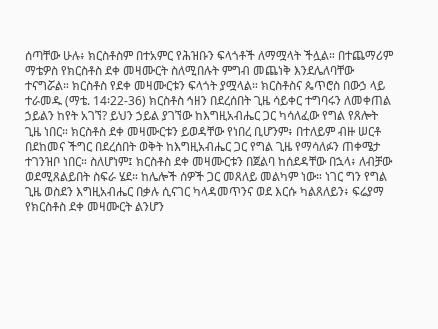ሰጣቸው ሁሉ፥ ክርስቶስም በተአምር የሕዝቡን ፍላጎቶች ለማሟላት ችሏል። በተጨማሪም ማቴዎስ የክርስቶስ ደቀ መዛሙርት ስለሚበሉት ምግብ መጨነቅ እንደሌለባቸው ተናግሯል። ክርስቶስ የደቀ መዛሙርቱን ፍላጎት ያሟላል። ክርስቶስና ጴጥሮስ በውኃ ላይ ተራመዱ (ማቴ. 14፡22-36) ክርስቶስ ኅዘን በደረሰበት ጊዜ ሳይቀር ተግባሩን ለመቀጠል ኃይልን ከየት አገኘ? ይህን ኃይል ያገኘው ከእግዚአብሔር ጋር ካሳለፈው የግል የጸሎት ጊዜ ነበር። ክርስቶስ ደቀ መዛሙርቱን ይወዳቸው የነበረ ቢሆንም፥ በተለይም ብዙ ሠርቶ በደከመና ችግር በደረሰበት ወቅት ከእግዚአብሔር ጋር የግል ጊዜ የማሳለፉን ጠቀሜታ ተገንዝቦ ነበር። ስለሆነም፤ ክርስቶስ ደቀ መዛሙርቱን በጀልባ ከሰደዳቸው በኋላ፥ ለብቻው ወደሚጸልይበት ስፍራ ሄደ። ከሌሎች ሰዎች ጋር መጸለይ መልካም ነው። ነገር ግን የግል ጊዜ ወስደን እግዚአብሔር በቃሉ ሲናገር ካላዳመጥንና ወደ እርሱ ካልጸለይን፥ ፍሬያማ የክርስቶስ ደቀ መዛሙርት ልንሆን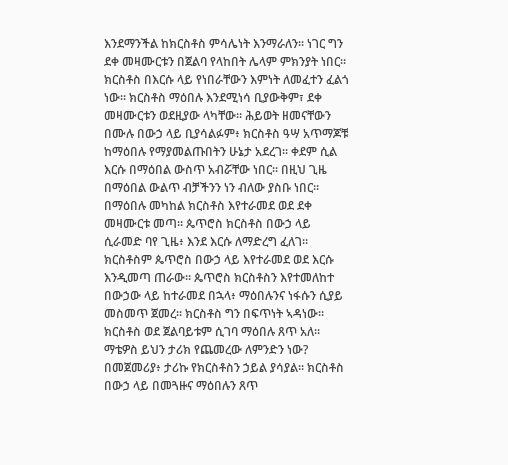እንደማንችል ከክርስቶስ ምሳሌነት እንማራለን፡፡ ነገር ግን ደቀ መዛሙርቱን በጀልባ የላከበት ሌላም ምክንያት ነበር። ክርስቶስ በእርሱ ላይ የነበራቸውን እምነት ለመፈተን ፈልጎ ነው። ክርስቶስ ማዕበሉ እንደሚነሳ ቢያውቅም፣ ደቀ መዛሙርቱን ወደዚያው ላካቸው። ሕይወት ዘመናቸውን በሙሉ በውኃ ላይ ቢያሳልፉም፥ ክርስቶስ ዓሣ አጥማጆቹ ከማዕበሉ የማያመልጡበትን ሁኔታ አደረገ። ቀደም ሲል እርሱ በማዕበል ውስጥ አብሯቸው ነበር። በዚህ ጊዜ በማዕበል ውልጥ ብቻችንን ነን ብለው ያስቡ ነበር። በማዕበሉ መካከል ክርስቶስ እየተራመደ ወደ ደቀ መዛሙርቱ መጣ። ጴጥሮስ ክርስቶስ በውኃ ላይ ሲራመድ ባየ ጊዜ፥ እንደ እርሱ ለማድረግ ፈለገ። ክርስቶስም ጴጥሮስ በውኃ ላይ እየተራመደ ወደ እርሱ እንዲመጣ ጠራው። ጴጥሮስ ክርስቶስን እየተመለከተ በውኃው ላይ ከተራመደ በኋላ፥ ማዕበሉንና ነፋሱን ሲያይ መስመጥ ጀመረ። ክርስቶስ ግን በፍጥነት ኣዳነው። ክርስቶስ ወደ ጀልባይቱም ሲገባ ማዕበሉ ጸጥ አለ። ማቴዎስ ይህን ታሪክ የጨመረው ለምንድን ነው? በመጀመሪያ፥ ታሪኩ የክርስቶስን ኃይል ያሳያል። ክርስቶስ በውኃ ላይ በመጓዙና ማዕበሉን ጸጥ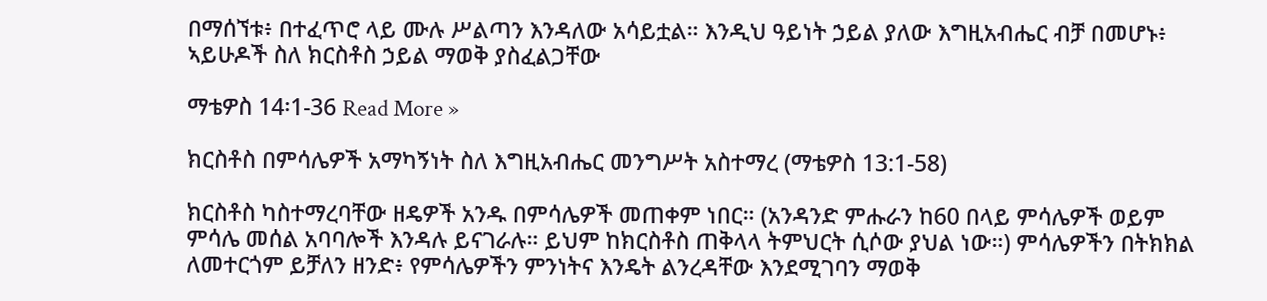በማሰኘቱ፥ በተፈጥሮ ላይ ሙሉ ሥልጣን እንዳለው አሳይቷል። እንዲህ ዓይነት ኃይል ያለው እግዚአብሔር ብቻ በመሆኑ፥ ኣይሁዶች ስለ ክርስቶስ ኃይል ማወቅ ያስፈልጋቸው

ማቴዎስ 14፡1-36 Read More »

ክርስቶስ በምሳሌዎች አማካኝነት ስለ እግዚአብሔር መንግሥት አስተማረ (ማቴዎስ 13:1-58)

ክርስቶስ ካስተማረባቸው ዘዴዎች አንዱ በምሳሌዎች መጠቀም ነበር። (አንዳንድ ምሑራን ከ60 በላይ ምሳሌዎች ወይም ምሳሌ መሰል አባባሎች እንዳሉ ይናገራሉ። ይህም ከክርስቶስ ጠቅላላ ትምህርት ሲሶው ያህል ነው።) ምሳሌዎችን በትክክል ለመተርጎም ይቻለን ዘንድ፥ የምሳሌዎችን ምንነትና እንዴት ልንረዳቸው እንደሚገባን ማወቅ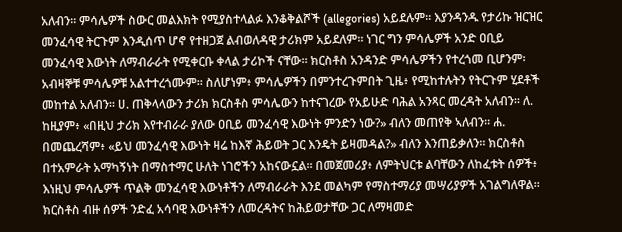አለብን። ምሳሌዎች ስውር መልእክት የሚያስተላልፉ እንቆቅልሾች (allegories) አይደሉም። እያንዳንዱ የታሪኩ ዝርዝር መንፈሳዊ ትርጉም እንዲሰጥ ሆኖ የተዘጋጀ ልብወለዳዊ ታሪክም አይደለም። ነገር ግን ምሳሌዎች አንድ ዐቢይ መንፈሳዊ እውነት ለማብራራት የሚቀርቡ ቀላል ታሪኮች ናቸው። ክርስቶስ አንዳንድ ምሳሌዎችን የተረጎመ ቢሆንም፡ አብዛኞቹ ምሳሌዎቹ አልተተረጎሙም። ስለሆነም፥ ምሳሌዎችን በምንተረጉምበት ጊዜ፥ የሚከተሉትን የትርጉም ሂደቶች መከተል አለብን፡፡ ሀ. ጠቅላላውን ታሪክ ክርስቶስ ምሳሌውን ከተናገረው የአይሁድ ባሕል አንጻር መረዳት አለብን። ለ. ከዚያም፥ «በዚህ ታሪክ እየተብራራ ያለው ዐቢይ መንፈሳዊ እውነት ምንድን ነው?» ብለን መጠየቅ ኣለብን። ሐ. በመጨረሻም፥ «ይህ መንፈሳዊ እውነት ዛሬ ከእኛ ሕይወት ጋር እንዴት ይዛመዳል?» ብለን እንጠይቃለን። ክርስቶስ በተአምራት አማካኝነት በማስተማር ሁለት ነገሮችን አከናውኗል። በመጀመሪያ፥ ለምትህርቱ ልባቸውን ለከፈቱት ሰዎች፥ እነዚህ ምሳሌዎች ጥልቅ መንፈሳዊ እውነቶችን ለማብራራት እንደ መልካም የማስተማሪያ መሣሪያዎች አገልግለዋል። ክርስቶስ ብዙ ሰዎች ንድፈ አሳባዊ እውነቶችን ለመረዳትና ከሕይወታቸው ጋር ለማዛመድ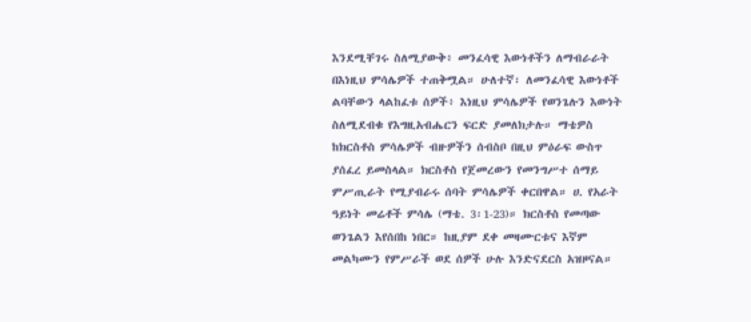እንደሚቸገሩ ስለሚያውቅ፥ መንፈሳዊ እውነቶችን ለማብራራት በእነዚህ ምሳሌዎች ተጠቅሟል። ሁለተኛ፡ ለመንፈሳዊ እውነቶች ልባቸውን ላልከፈቱ ሰዎች፥ እነዚህ ምሳሌዎች የወንጌሉን እውነት ስለሚደብቁ የእግዚአብሔርን ፍርድ ያመለክታሉ። ማቴዎስ ከክርስቶስ ምሳሌዎች ብዙዎችን ሰብስቦ በዚህ ምዕራፍ ውስጥ ያሰፈረ ይመስላል። ክርስቶስ የጀመረውን የመንግሥተ ሰማይ ምሥጢራት የሚያብራሩ ሰባት ምሳሌዎች ቀርበዋል። ሀ. የአራት ዓይነት መሬቶች ምሳሌ (ማቴ. 3፡1-23)። ክርስቶስ የመጣው ወንጌልን እየሰበከ ነበር። ከዚያም ደቀ መዛሙርቱና እኛም መልካሙን የምሥራች ወደ ሰዎች ሁሉ እንድናደርስ አዝዞናል።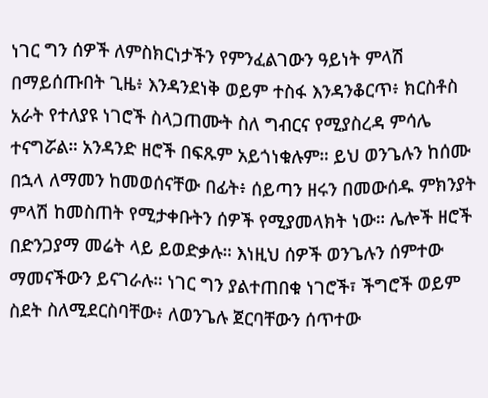ነገር ግን ሰዎች ለምስክርነታችን የምንፈልገውን ዓይነት ምላሽ በማይሰጡበት ጊዜ፥ እንዳንደነቅ ወይም ተስፋ እንዳንቆርጥ፥ ክርስቶስ አራት የተለያዩ ነገሮች ስላጋጠሙት ስለ ግብርና የሚያስረዳ ምሳሌ ተናግሯል። አንዳንድ ዘሮች በፍጹም አይጎነቁሉም። ይህ ወንጌሉን ከሰሙ በኋላ ለማመን ከመወሰናቸው በፊት፥ ሰይጣን ዘሩን በመውሰዱ ምክንያት ምላሽ ከመስጠት የሚታቀቡትን ሰዎች የሚያመላክት ነው። ሌሎች ዘሮች በድንጋያማ መሬት ላይ ይወድቃሉ። እነዚህ ሰዎች ወንጌሉን ሰምተው ማመናችውን ይናገራሉ። ነገር ግን ያልተጠበቁ ነገሮች፣ ችግሮች ወይም ስደት ስለሚደርስባቸው፥ ለወንጌሉ ጀርባቸውን ሰጥተው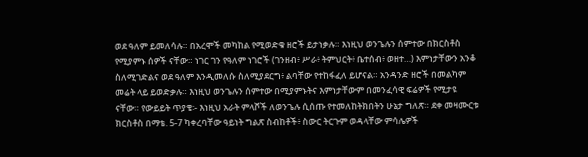ወደ ዓለም ይመለሳሉ። በአረሞች መካከል የሚወድቁ ዘሮች ይታነቃሉ። እነዚህ ወንጌሉን ሰምተው በክርስቶስ የሚያምኑ ሰዎች ናቸው። ነገር ገን የዓለም ነገሮች (ገንዘብ፥ ሥራ፥ ትምህርት፥ ቤተሰብ፥ ወዘተ…) እምነታቸውን አንቆ ስለሚገድልና ወደ ዓለም እንዲመለሱ ስለሚያደርግ፥ ልባቸው የተከፋፈለ ይሆናል። አንዳንድ ዘሮች በመልካም መሬት ላይ ይወድቃሉ። እነዚህ ወንጌሉን ሰምተው በሚያምኑትና እምነታቸውም በመንፈሳዊ ፍሬዎች የሚታዩ ናቸው። የውይይት ጥያቄ፡- እነዚህ አራት ምላሾች ለወንጌሉ ሲሰጡ የተመለከትክበትን ሁኔታ ግለጽ። ደቀ መዛሙርቱ ክርስቶስ በማቴ. 5-7 ካቀረባቸው ዓይነት ግልጽ ስብከቶች፥ ስውር ትርጉም ወዳላቸው ምሳሌዎች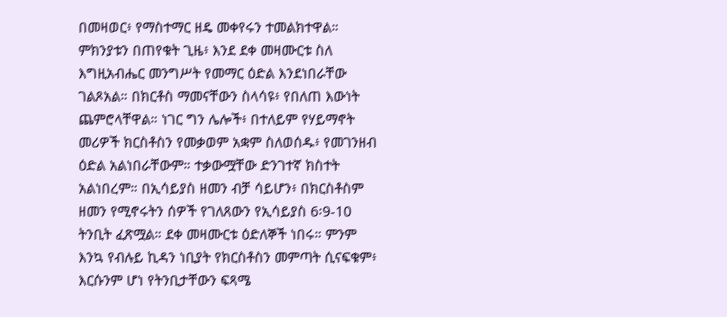በመዛወር፥ የማስተማር ዘዴ መቀየሩን ተመልክተዋል። ምክንያቱን በጠየቁት ጊዜ፥ እንደ ደቀ መዛሙርቱ ስለ እግዚአብሔር መንግሥት የመማር ዕድል እንደነበራቸው ገልጾአል። በክርቶስ ማመናቸውን ስላሳዩ፥ የበለጠ እውነት ጨምሮላቸዋል። ነገር ግን ሌሎች፥ በተለይም የሃይማኖት መሪዎች ክርስቶስን የመቃወም አቋም ስለወሰዱ፥ የመገንዘብ ዕድል አልነበራቸውም። ተቃውሟቸው ድንገተኛ ክስተት አልነበረም። በኢሳይያስ ዘመን ብቻ ሳይሆን፥ በክርስቶስም ዘመን የሚኖሩትን ሰዎች የገለጸውን የኢሳይያስ 6፡9-10 ትንቢት ፈጽሟል። ደቀ መዛሙርቱ ዕድለኞች ነበሩ። ምንም እንኳ የብሉይ ኪዳን ነቢያት የክርስቶስን መምጣት ሲናፍቁም፥ እርሱንም ሆነ የትንቢታቸውን ፍጻሜ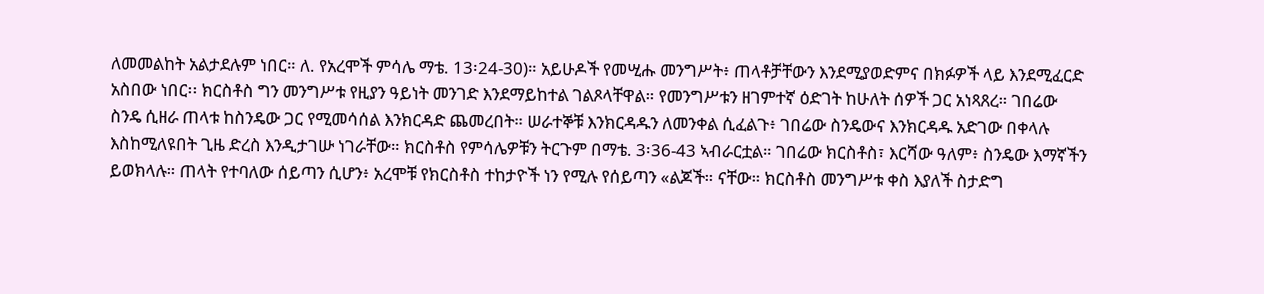ለመመልከት አልታደሉም ነበር። ለ. የአረሞች ምሳሌ ማቴ. 13፡24-30)። አይሁዶች የመሢሑ መንግሥት፥ ጠላቶቻቸውን እንደሚያወድምና በክፉዎች ላይ እንደሚፈርድ አስበው ነበር፡፡ ክርስቶስ ግን መንግሥቱ የዚያን ዓይነት መንገድ እንደማይከተል ገልጾላቸዋል። የመንግሥቱን ዘገምተኛ ዕድገት ከሁለት ሰዎች ጋር አነጻጸረ። ገበሬው ስንዴ ሲዘራ ጠላቱ ከስንዴው ጋር የሚመሳሰል እንክርዳድ ጨመረበት። ሠራተኞቹ እንክርዳዱን ለመንቀል ሲፈልጉ፥ ገበሬው ስንዴውና እንክርዳዱ አድገው በቀላሉ እስከሚለዩበት ጊዜ ድረስ እንዲታገሡ ነገራቸው። ክርስቶስ የምሳሌዎቹን ትርጉም በማቴ. 3፡36-43 ኣብራርቷል። ገበሬው ክርስቶስ፣ እርሻው ዓለም፥ ስንዴው እማኛችን ይወክላሉ። ጠላት የተባለው ሰይጣን ሲሆን፥ አረሞቹ የክርስቶስ ተከታዮች ነን የሚሉ የሰይጣን «ልጆች። ናቸው። ክርስቶስ መንግሥቱ ቀስ እያለች ስታድግ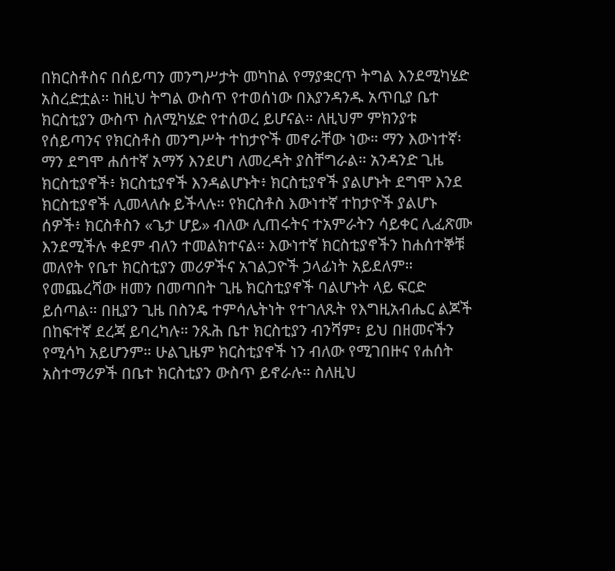በክርስቶስና በሰይጣን መንግሥታት መካከል የማያቋርጥ ትግል እንደሚካሄድ አስረድቷል። ከዚህ ትግል ውስጥ የተወሰነው በእያንዳንዱ አጥቢያ ቤተ ክርስቲያን ውስጥ ስለሚካሄድ የተሰወረ ይሆናል። ለዚህም ምክንያቱ የሰይጣንና የክርስቶስ መንግሥት ተከታዮች መኖራቸው ነው። ማን እውነተኛ፡ ማን ደግሞ ሐሰተኛ አማኝ እንደሆነ ለመረዳት ያስቸግራል። አንዳንድ ጊዜ ክርስቲያኖች፥ ክርስቲያኖች እንዳልሆኑት፥ ክርስቲያኖች ያልሆኑት ደግሞ እንደ ክርስቲያኖች ሊመላለሱ ይችላሉ። የክርስቶስ እውነተኛ ተከታዮች ያልሆኑ ሰዎች፥ ክርስቶስን «ጌታ ሆይ» ብለው ሊጠሩትና ተአምራትን ሳይቀር ሊፈጽሙ እንደሚችሉ ቀደም ብለን ተመልክተናል። እውነተኛ ክርስቲያኖችን ከሐሰተኞቹ መለየት የቤተ ክርስቲያን መሪዎችና አገልጋዮች ኃላፊነት አይደለም። የመጨረሻው ዘመን በመጣበት ጊዜ ክርስቲያኖች ባልሆኑት ላይ ፍርድ ይሰጣል። በዚያን ጊዜ በስንዴ ተምሳሌትነት የተገለጹት የእግዚአብሔር ልጆች በከፍተኛ ደረጃ ይባረካሉ። ንጹሕ ቤተ ክርስቲያን ብንሻም፣ ይህ በዘመናችን የሚሳካ አይሆንም። ሁልጊዜም ክርስቲያኖች ነን ብለው የሚገበዙና የሐሰት አስተማሪዎች በቤተ ክርስቲያን ውስጥ ይኖራሉ። ስለዚህ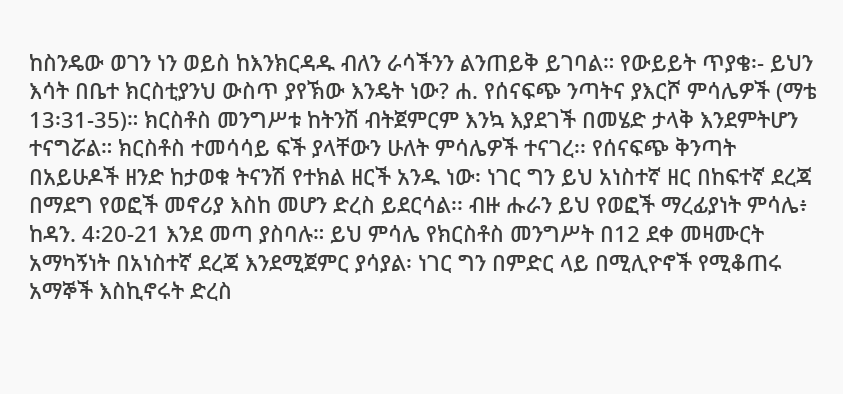ከስንዴው ወገን ነን ወይስ ከእንክርዳዱ ብለን ራሳችንን ልንጠይቅ ይገባል። የውይይት ጥያቄ፡- ይህን እሳት በቤተ ክርስቲያንህ ውስጥ ያየኽው እንዴት ነው? ሐ. የሰናፍጭ ንጣትና ያእርሾ ምሳሌዎች (ማቴ 13፡31-35)። ክርስቶስ መንግሥቱ ከትንሽ ብትጀምርም እንኳ እያደገች በመሄድ ታላቅ እንደምትሆን ተናግሯል። ክርስቶስ ተመሳሳይ ፍች ያላቸውን ሁለት ምሳሌዎች ተናገረ፡፡ የሰናፍጭ ቅንጣት በአይሁዶች ዘንድ ከታወቁ ትናንሽ የተክል ዘርች አንዱ ነው፡ ነገር ግን ይህ አነስተኛ ዘር በከፍተኛ ደረጃ በማደግ የወፎች መኖሪያ እስከ መሆን ድረስ ይደርሳል፡፡ ብዙ ሑራን ይህ የወፎች ማረፊያነት ምሳሌ፥ ከዳን. 4፡20-21 እንደ መጣ ያስባሉ። ይህ ምሳሌ የክርስቶስ መንግሥት በ12 ደቀ መዛሙርት አማካኝነት በአነስተኛ ደረጃ እንደሚጀምር ያሳያል፡ ነገር ግን በምድር ላይ በሚሊዮኖች የሚቆጠሩ አማኞች እስኪኖሩት ድረስ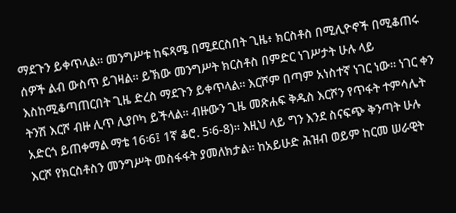ማደጉን ይቀጥላል። መንግሥቱ ከፍጻሜ በሚደርስበት ጊዜ፥ ክርስቶስ በሚሊዮኖች በሚቆጠሩ ሰዎች ልብ ውስጥ ይገዛል። ይኽው መንግሥት ክርስቶስ በምድር ነገሥታት ሁሉ ላይ እስከሚቆጣጠርበት ጊዜ ድረስ ማደጉን ይቀጥላል። እርሾም በጣም አነስተኛ ነገር ነው። ነገር ቀን ትንሽ እርሾ ብዙ ሊጥ ሊያቦካ ይችላል፡፡ ብዙውን ጊዜ መጽሐፍ ቅዱስ እርሾን የጥፋት ተምሳሌት አድርጎ ይጠቀማል ማቴ 16፡6፤ 1ኛ ቆሮ. 5፡6-8)። እዚህ ላይ ግን እንደ ስናፍጭ ቅንጣት ሁሉ እርሾ የክርስቶስን መንግሥት መስፋፋት ያመለክታል፡፡ ከአይሁድ ሕዝብ ወይም ከርመ ሠራዊት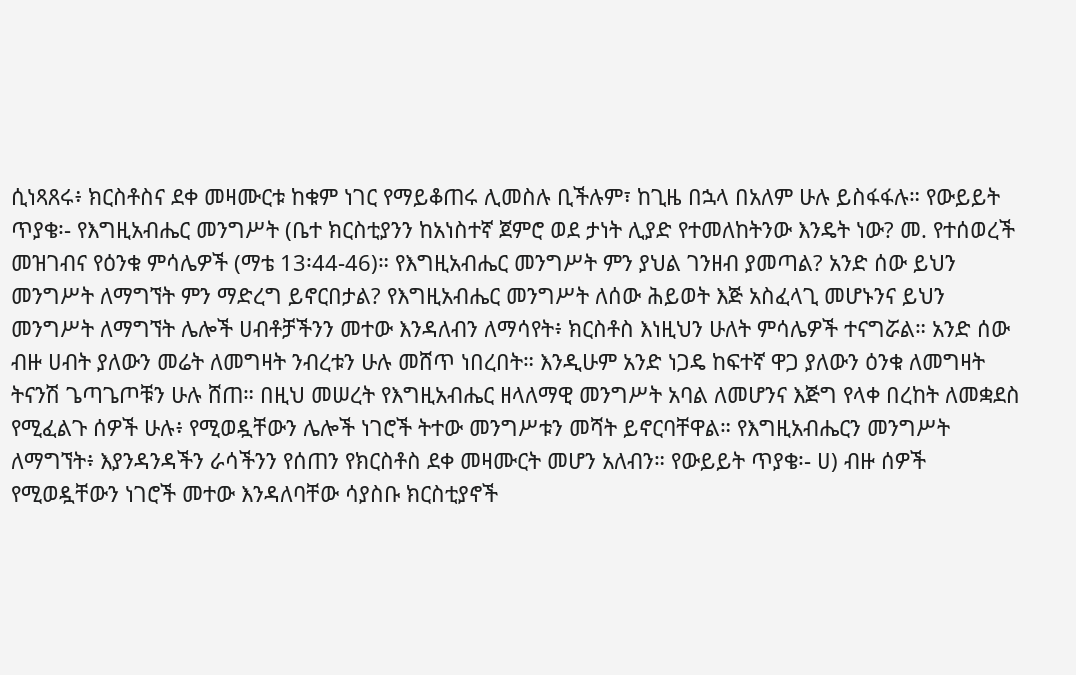ሲነጻጸሩ፥ ክርስቶስና ደቀ መዛሙርቱ ከቁም ነገር የማይቆጠሩ ሊመስሉ ቢችሉም፣ ከጊዜ በኋላ በአለም ሁሉ ይስፋፋሉ። የውይይት ጥያቄ፡- የእግዚአብሔር መንግሥት (ቤተ ክርስቲያንን ከአነስተኛ ጀምሮ ወደ ታነት ሊያድ የተመለከትንው እንዴት ነው? መ. የተሰወረች መዝገብና የዕንቁ ምሳሌዎች (ማቴ 13፡44-46)። የእግዚአብሔር መንግሥት ምን ያህል ገንዘብ ያመጣል? አንድ ሰው ይህን መንግሥት ለማግኘት ምን ማድረግ ይኖርበታል? የእግዚአብሔር መንግሥት ለሰው ሕይወት እጅ አስፈላጊ መሆኑንና ይህን መንግሥት ለማግኘት ሌሎች ሀብቶቻችንን መተው እንዳለብን ለማሳየት፥ ክርስቶስ እነዚህን ሁለት ምሳሌዎች ተናግሯል። አንድ ሰው ብዙ ሀብት ያለውን መሬት ለመግዛት ንብረቱን ሁሉ መሸጥ ነበረበት። እንዲሁም አንድ ነጋዴ ከፍተኛ ዋጋ ያለውን ዕንቁ ለመግዛት ትናንሽ ጌጣጌጦቹን ሁሉ ሸጠ። በዚህ መሠረት የእግዚአብሔር ዘላለማዊ መንግሥት አባል ለመሆንና እጅግ የላቀ በረከት ለመቋደስ የሚፈልጉ ሰዎች ሁሉ፥ የሚወዷቸውን ሌሎች ነገሮች ትተው መንግሥቱን መሻት ይኖርባቸዋል። የእግዚአብሔርን መንግሥት ለማግኘት፥ እያንዳንዳችን ራሳችንን የሰጠን የክርስቶስ ደቀ መዛሙርት መሆን አለብን። የውይይት ጥያቄ፡- ሀ) ብዙ ሰዎች የሚወዷቸውን ነገሮች መተው እንዳለባቸው ሳያስቡ ክርስቲያኖች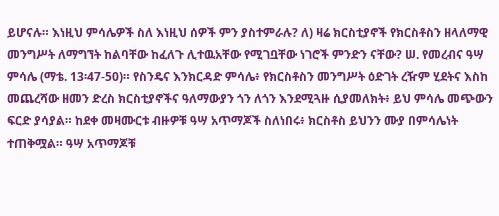ይሆናሉ። እነዚህ ምሳሌዎች ስለ እነዚህ ሰዎች ምን ያስተምራሉ? ለ) ዛሬ ክርስቲያኖች የክርስቶስን ዘላለማዊ መንግሥት ለማግኘት ከልባቸው ከፈለጉ ሊተዉአቸው የሚገቧቸው ነገሮች ምንድን ናቸው? ሠ. የመረብና ዓሣ ምሳሌ (ማቴ. 13፡47-50)። የስንዴና እንክርዳድ ምሳሌ፥ የክርስቶስን መንግሥት ዕድገት ረዥም ሂደትና እስከ መጨረሻው ዘመን ድረስ ክርስቲያኖችና ዓለማውያን ጎን ለጎን እንደሚጓዙ ሲያመለክት፥ ይህ ምሳሌ መጭውን ፍርድ ያሳያል። ከደቀ መዛሙርቱ ብዙዎቹ ዓሣ አጥማጆች ስለነበሩ፥ ክርስቶስ ይህንን ሙያ በምሳሌነት ተጠቅሟል። ዓሣ አጥማጆቹ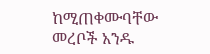ከሚጠቀሙባቸው መረቦች አንዱ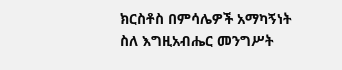ክርስቶስ በምሳሌዎች አማካኝነት ስለ እግዚአብሔር መንግሥት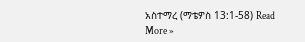አስተማረ (ማቴዎስ 13:1-58) Read More »